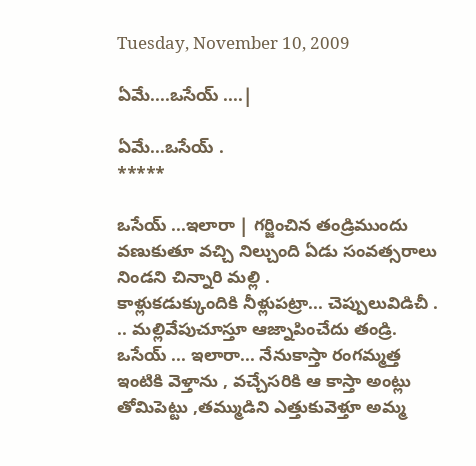Tuesday, November 10, 2009

ఏమే....ఒసేయ్ ....|

ఏమే...ఒసేయ్ .
*****

ఒసేయ్ ...ఇలారా | గర్జించిన తండ్రిముందు వణుకుతూ వచ్చి నిల్చుంది ఏడు సంవత్సరాలు నిండని చిన్నారి మల్లి .
కాళ్లుకడుక్కుందికి నీళ్లుపట్రా... చెప్పులువిడిచీ . .. మల్లివేపుచూస్తూ ఆజ్నాపించేదు తండ్రి.
ఒసేయ్ ... ఇలారా... నేనుకాస్తా రంగమ్మత్త ఇంటికి వెళ్తాను , వచ్చేసరికి ఆ కాస్తా అంట్లు తోమిపెట్టు ,తమ్ముడిని ఎత్తుకువెళ్తూ అమ్మ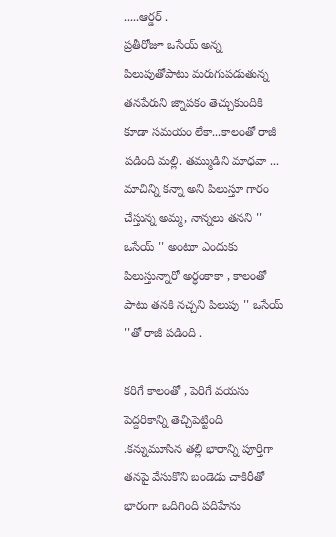.....ఆర్డర్ .
ప్రతీరోజూ ఒసేయ్ అన్న పిలుపుతోపాటు మరుగుపడుతున్న తనపేరుని జ్నాపకం తెచ్చుకుందికి కూడా సమయం లేకా...కాలంతో రాజీ పడింది మల్లి. తమ్ముడిని మాధవా ... మాచిన్ని కన్నా అని పిలుస్తూ గారం చేస్తున్న అమ్మ, నాన్నలు తనని '' ఒసేయ్ '' అంటూ ఎందుకు పిలుస్తున్నారో అర్ధంకాకా , కాలంతో పాటు తనకి నచ్చని పిలుపు '' ఒసేయ్ ''తో రాజీ పడింది .

కరిగే కాలంతో , పెరిగే వయసు పెద్దరికాన్ని తెచ్చిపెట్టింది .కన్నుమూసిన తల్లి భారాన్ని పూర్తిగా తనపై వేసుకొని బండెడు చాకిరీతో భారంగా ఒదిగింది పదిహేను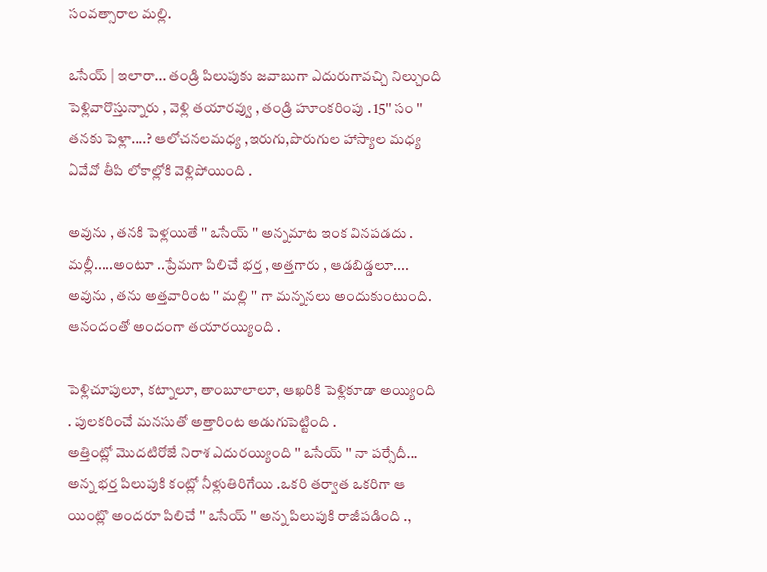సంవత్సారాల మల్లి.

ఒసేయ్ | ఇలారా... తండ్రి పిలుపుకు జవాబుగా ఎదురుగావచ్చి నిల్చుంది పెళ్లివారొస్తున్నారు , వెళ్లి తయారవ్వు , తండ్రి హూంకరింపు . 15'' సం '' తనకు పెళ్లా....? ఆలోచనలమధ్య ,ఇరుగు,పొరుగుల హాస్యాల మధ్య ఏవేవో తీపి లోకాల్లోకి వెళ్లిపోయింది .

అవును , తనకి పెళ్లయితే '' ఒసేయ్ '' అన్నమాట ఇంక వినపడదు . మల్లీ.....అంటూ ..ప్రేమగా పిలిచే భర్త , అత్తగారు , ఆడబిడ్డలూ.... అవును , తను అత్తవారింట '' మల్లి '' గా మన్ననలు అందుకుంటుంది. ఆనందంతో అందంగా తయారయ్యింది .

పెళ్లిచూపులూ, కట్నాలూ, తాంబూలాలూ, ఆఖరికి పెళ్లికూడా అయ్యింది . పులకరించే మనసుతో అత్తారింట అడుగుపెట్టింది .
అత్తింట్లో మొదటిరోజే నిరాశ ఎదురయ్యింది '' ఒసేయ్ '' నా పర్సేదీ... అన్న భర్త పిలుపుకి కంట్లో నీళ్లుతిరిగేయి .ఒకరి తర్వాత ఒకరిగా ఆ యింట్లొ అందరూ పిలిచే '' ఒసేయ్ '' అన్న పిలుపుకి రాజీపడింది .,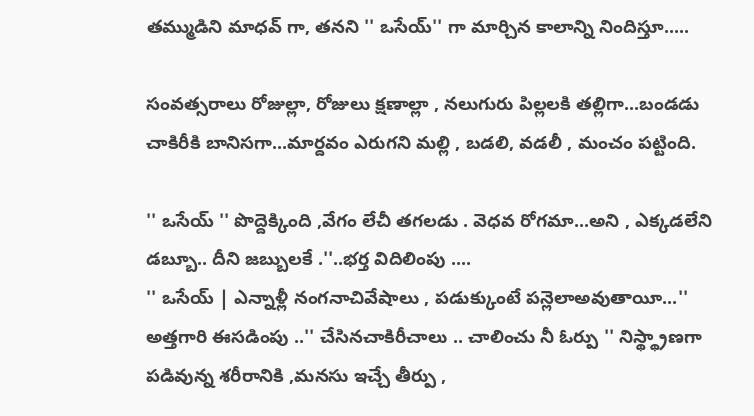తమ్ముడిని మాధవ్ గా, తనని '' ఒసేయ్'' గా మార్చిన కాలాన్ని నిందిస్తూ.....

సంవత్సరాలు రోజుల్లా, రోజులు క్షణాల్లా , నలుగురు పిల్లలకి తల్లిగా...బండడు చాకిరీకి బానిసగా...మార్దవం ఎరుగని మల్లి , బడలి, వడలీ , మంచం పట్టింది.

'' ఒసేయ్ '' పొద్దెక్కింది ,వేగం లేచీ తగలడు . వెధవ రోగమా...అని , ఎక్కడలేని డబ్బూ.. దీని జబ్బులకే .''..భర్త విదిలింపు ....
'' ఒసేయ్ | ఎన్నాళ్లీ నంగనాచివేషాలు , పడుక్కుంటే పన్లెలాఅవుతాయీ...'' అత్తగారి ఈసడింపు ..'' చేసినచాకిరీచాలు .. చాలించు నీ ఓర్పు '' నిస్థ్థ్రాణగా పడివున్న శరీరానికి ,మనసు ఇచ్చే తీర్పు ,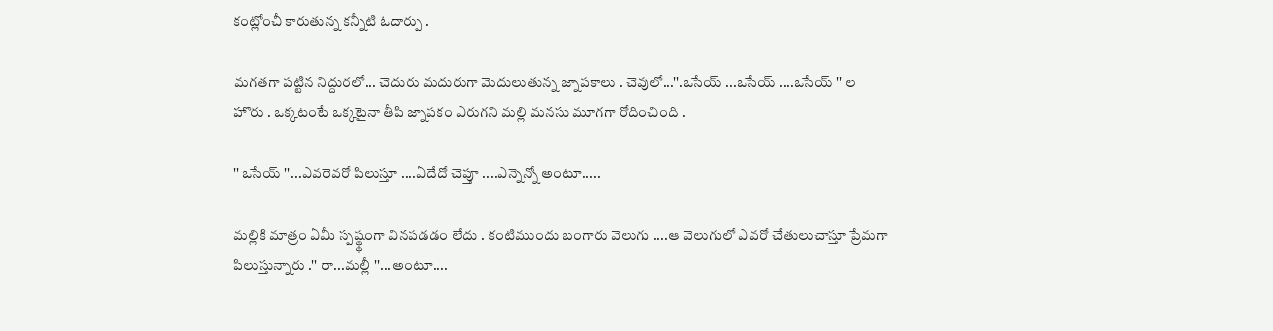కంట్లోంచీ కారుతున్న కన్నీటి ఓదార్పు .

మగతగా పట్టిన నిద్దురలో... చెదురు మదురుగా మెదులుతున్న జ్నాపకాలు . చెవులో...''.ఒసేయ్ ...ఒసేయ్ ....ఒసేయ్ '' ల హొరు . ఒక్కటంటే ఒక్కటైనా తీపి జ్నాపకం ఎరుగని మల్లి మనసు మూగగా రోదించింది .

'' ఒసేయ్ ''...ఎవరెవరో పిలుస్తూ ....ఏదేదో చెప్తూ ....ఎన్నెన్నో అంటూ.....

మల్లికి మాత్రం ఏమీ స్పష్థ్థంగా వినపడడం లేదు . కంటిముందు బంగారు వెలుగు ....ఆ వెలుగులో ఎవరో చేతులుచాస్తూ ప్రేమగా పిలుస్తున్నారు .'' రా...మల్లీ ''...అంటూ....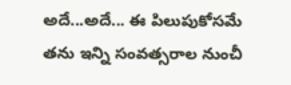అదే...అదే... ఈ పిలుపుకోసమే తను ఇన్ని సంవత్సరాల నుంచీ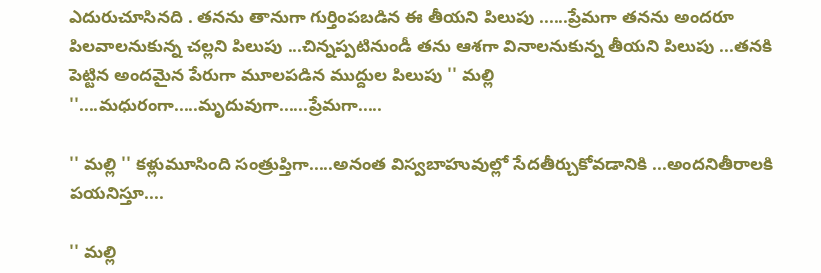ఎదురుచూసినది . తనను తానుగా గుర్తింపబడిన ఈ తీయని పిలుపు ......ప్రేమగా తనను అందరూ పిలవాలనుకున్న చల్లని పిలుపు ...చిన్నప్పటినుండీ తను ఆశగా వినాలనుకున్న తీయని పిలుపు ...తనకి పెట్టిన అందమైన పేరుగా మూలపడిన ముద్దుల పిలుపు '' మల్లి ''....మధురంగా.....మృదువుగా......ప్రేమగా.....

'' మల్లి '' కళ్లుమూసింది సంత్రుప్తిగా.....అనంత విస్వబాహువుల్లో సేదతీర్చుకోవడానికి ...అందనితీరాలకి పయనిస్తూ....

'' మల్లి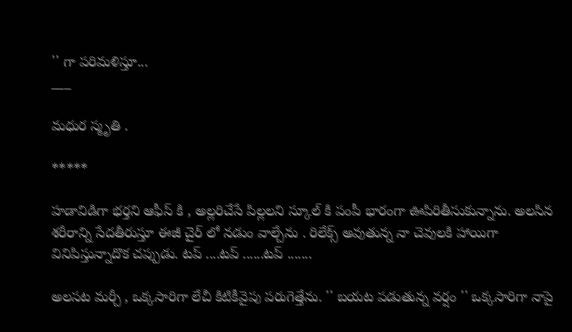'' గా పరిమళిస్తూ...
___

మధుర స్మృతి .

*****

హడావిడిగా భర్తని ఆఫీస్ కి , అల్లరిచేసే పిల్లలని స్కూల్ కి పంపీ భారంగా ఊపిరితీసుకున్నాను. అలసిన శరీరాన్ని సేదతీరుస్తూ ఈజీ చైర్ లో నడుం వాల్చేను . రిలేక్స్ అవుతున్న నా చెవులకి హాయిగా వినిపిస్తున్నాదొక చప్పుడు. టప్ ....టప్ ......టప్ .......

అలసట మర్చీ , ఒక్కసారిగా లేచీ కిటికీవైపు పరుగెత్తేను. '' బయట పడుతున్న వర్షం '' ఒక్కసారిగా నాపై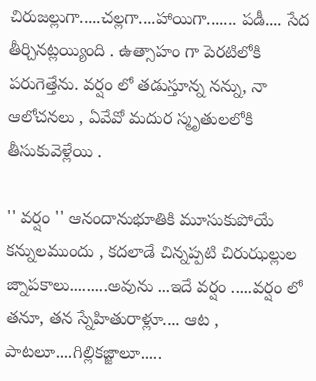చిరుజల్లుగా.....చల్లగా....హాయిగా....... పడీ.... సేద తీర్చినట్లయ్యింది . ఉత్సాహం గా పెరటిలోకి పరుగెత్తేను. వర్షం లో తడుస్తూన్న నన్ను, నా ఆలోచనలు , ఏవేవో మదుర స్మృతులలోకి తీసుకువెళ్లేయి .

'' వర్షం '' ఆనందానుభూతికి మూసుకుపోయే కన్నులముందు , కదలాడే చిన్నప్పటి చిరుఝల్లుల జ్నాపకాలు.........అవును ...ఇదే వర్షం .....వర్షం లో తనూ, తన స్నేహితురాళ్లూ.... ఆట , పాటలూ....గిల్లికజ్జాలూ.....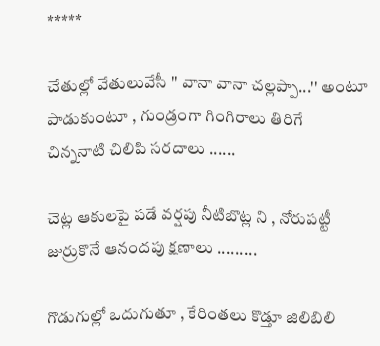*****

చేతుల్లో వేతులువేసీ '' వానా వానా చల్లప్పా...'' అంటూ పాడుకుంటూ , గుండ్రంగా గింగిరాలు తిరిగే
చిన్ననాటి చిలిపి సరదాలు ......

చెట్ల ఆకులపై పడే వర్షపు నీటిబొట్ల ని , నోరుపట్టీ జుర్రుకొనే ఆనందపు క్షణాలు .........

గొడుగుల్లో ఒదుగుతూ , కేరింతలు కొడ్తూ జిలిబిలి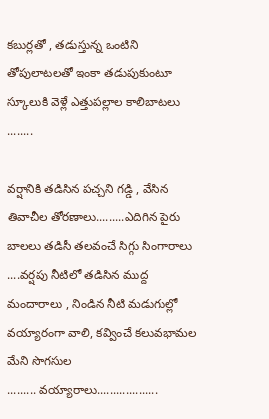కబుర్లతో , తడుస్తున్న ఒంటిని తోపులాటలతో ఇంకా తడుపుకుంటూ స్కూలుకి వెళ్లే ఎత్తుపల్లాల కాలిబాటలు ........

వర్షానికి తడిసిన పచ్చని గడ్డి , వేసిన తివాచీల తోరణాలు.........ఎదిగిన పైరు బాలలు తడిసీ తలవంచే సిగ్గు సింగారాలు ....వర్షపు నీటిలో తడిసిన ముద్ద మందారాలు , నిండిన నీటి మడుగుల్లో వయ్యారంగా వాలి, కవ్వించే కలువభామల మేని సొగసుల
......... వయ్యారాలు...................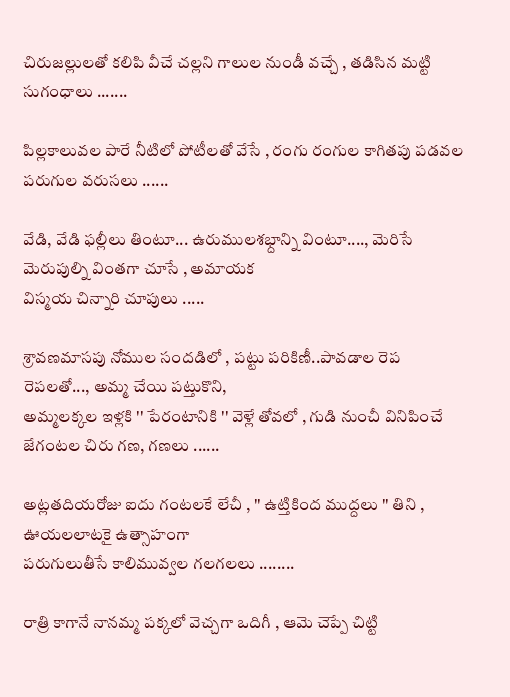చిరుజల్లులతో కలిపి వీచే చల్లని గాలుల నుండీ వచ్చే , తడిసిన మట్టి సుగంధాలు .......

పిల్లకాలువల పారే నీటిలో పోటీలతో వేసే , రంగు రంగుల కాగితపు పడవల పరుగుల వరుసలు ......

వేడి, వేడి ఫల్లీలు తింటూ... ఉరుములశభ్దాన్ని వింటూ...., మెరిసే మెరుపుల్ని వింతగా చూసే , అమాయక
విస్మయ చిన్నారి చూపులు .....

శ్రావణమాసపు నోముల సందడిలో , పట్టు పరికిణీ..పావడాల రెప రెపలతో..., అమ్మ చేయి పట్తుకొని,
అమ్మలక్కల ఇళ్లకి '' పేరంటానికి '' వెళ్లే తోవలో , గుడి నుంచీ వినిపించే జేగంటల చిరు గణ, గణలు ......

అట్లతదియరోజు ఐదు గంటలకే లేచీ , '' ఉట్తికింద ముద్దలు '' తిని , ఊయలలాటకై ఉత్సాహంగా
పరుగులుతీసే కాలిమువ్వల గలగలలు ........

రాత్రి కాగానే నానమ్మ పక్కలో వెచ్చగా ఒదిగీ , ఆమె చెప్పే చిట్టి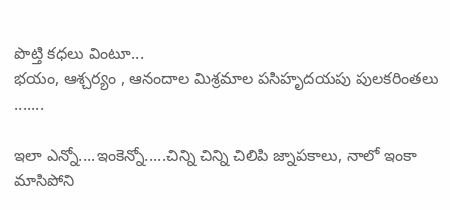పొట్తి కధలు వింటూ...
భయం, ఆశ్చర్యం , ఆనందాల మిశ్రమాల పసిహృదయపు పులకరింతలు .......

ఇలా ఎన్నో....ఇంకెన్నో.....చిన్ని చిన్ని చిలిపి జ్నాపకాలు, నాలో ఇంకా మాసిపోని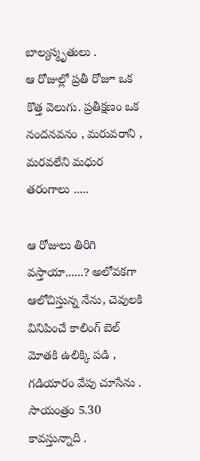బాల్యస్మృతులు .
ఆ రోజుల్లో ప్రతీ రోజూ ఒక కొత్త వెలుగు. ప్రతీక్షణం ఒక నందనవనం , మరువరాని , మరవలేని మధుర తరంగాలు .....

ఆ రోజులు తిరిగి వస్తాయా......? అలోవకగా ఆలోచిస్తున్న నేను, చెవులకి వినిపించే కాలింగ్ బెల్
మోతకి ఉలిక్కి పడి , గడియారం వేపు చూసేను . సాయంత్రం 5.30 కావస్తున్నాది .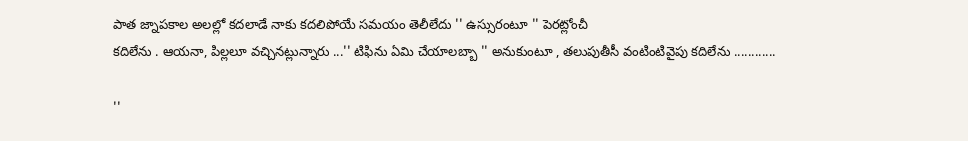పాత జ్నాపకాల అలల్లో కదలాడే నాకు కదలిపోయే సమయం తెలీలేదు '' ఉస్సురంటూ '' పెరట్లోంచీ
కదిలేను . ఆయనా, పిల్లలూ వచ్చినట్లున్నారు ...'' టిఫిను ఏమి చేయాలబ్బా '' అనుకుంటూ , తలుపుతీసీ వంటింటివైపు కదిలేను ............

''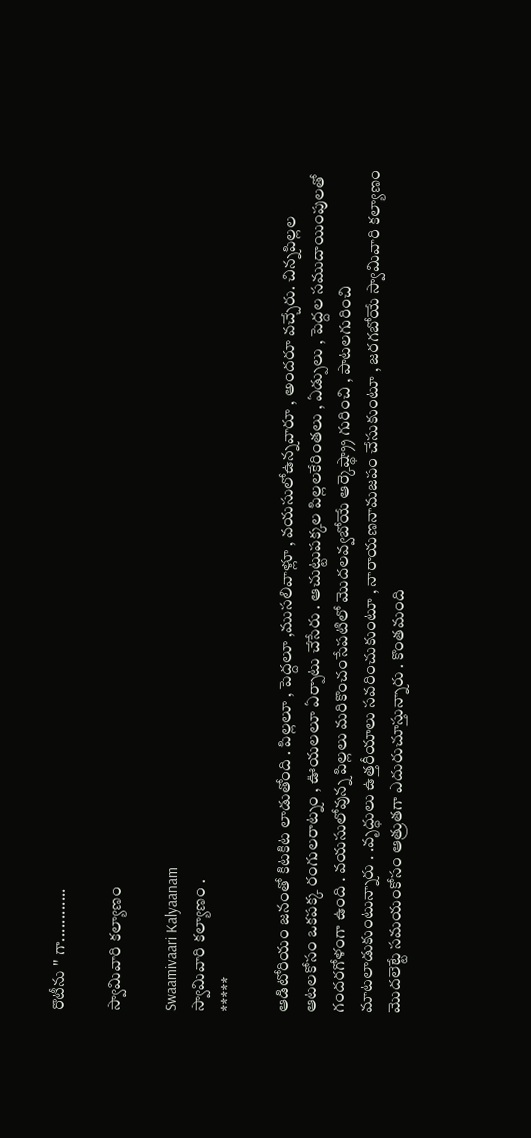రొటీను '' గా............

స్వామివారి కల్యాణం

Swaamivaari Kalyaanam
స్వామివారి కల్యాణం .
*****

ఆడిటోరియం జనంతో కిటకిట లాడుతోంది . పిల్లలూ , పెద్దలూ ,ముసలివాళ్లూ , వయసులోఉన్నవారూ , అందరూ వచ్చేరు. చిన్నపిల్లల ఆటలకోసం ఒకపక్క రంగులరాట్నం , ఊయలలూ ఏర్పాటు చేసేరు . ఆచుట్టుపక్కల పిల్లలకేరింతలు , ఏడ్పులు , పెద్దల సముదాయింపులతో గందరగోళంగా ఉంది . వయసులోవున్న పిల్లలు మరికొంచంసేపటిలో మొదలవ్వబోయే ఆర్కెష్థ్ర్రా గురించి , పాటలగురించి మాటలాడుకుంటున్నారు . .వృద్ధులు ఉత్తరీయాలు సవరించుకుంటూ , నారాయణనామజపం చేసుకుంటూ , జరగబోయే స్వామివారి కల్యాణం మొదలెట్టే సమయంకోసం ఆత్రుతగా ఎదురుచూస్తున్నారు . కొంతమంది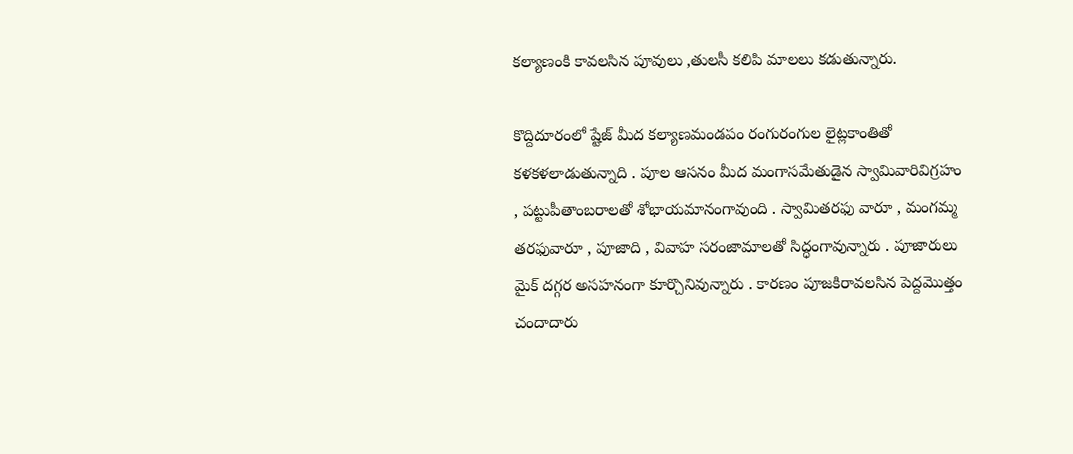కల్యాణంకి కావలసిన పూవులు ,తులసీ కలిపి మాలలు కడుతున్నారు.

కొద్దిదూరంలో ష్టేజ్ మీద కల్యాణమండపం రంగురంగుల లైట్లకాంతితో కళకళలాడుతున్నాది . పూల ఆసనం మీద మంగాసమేతుడైన స్వామివారివిగ్రహం , పట్టుపీతాంబరాలతో శోభాయమానంగావుంది . స్వామితరఫు వారూ , మంగమ్మ తరఫువారూ , పూజాది , వివాహ సరంజామాలతో సిద్ధంగావున్నారు . పూజారులు మైక్ దగ్గర అసహనంగా కూర్చొనివున్నారు . కారణం పూజకిరావలసిన పెద్దమొత్తం చందాదారు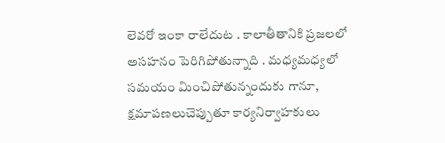లెవరో ఇంకా రాలేదుట . కాలాతీతానికి ప్రజలలో అసహనం పెరిగిపోతున్నాది . మధ్యమధ్యలో సమయం మించిపోతున్నందుకు గానూ, క్షమాపణలుచెప్పుతూ కార్యనిర్వాహకులు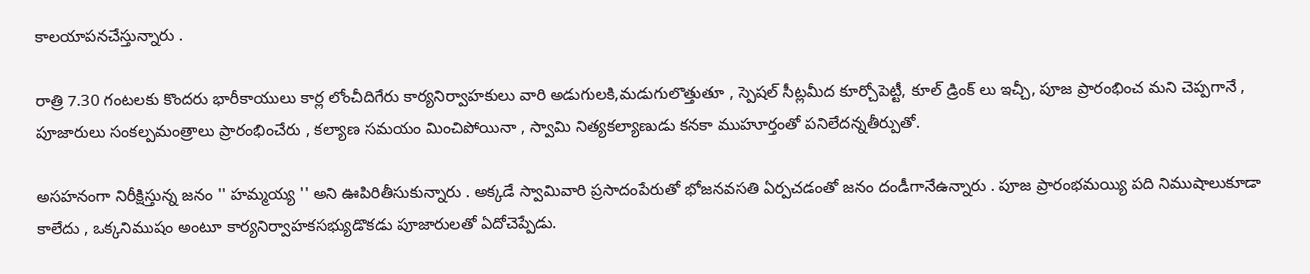కాలయాపనచేస్తున్నారు .

రాత్రి 7.30 గంటలకు కొందరు భారీకాయులు కార్ల లోంచీదిగేరు కార్యనిర్వాహకులు వారి అడుగులకి,మడుగులొత్తుతూ , స్పెషల్ సీట్లమీద కూర్చోపెట్టీ, కూల్ డ్రింక్ లు ఇచ్చీ, పూజ ప్రారంభించ మని చెప్పగానే , పూజారులు సంకల్పమంత్రాలు ప్రారంభించేరు , కల్యాణ సమయం మించిపోయినా , స్వామి నిత్యకల్యాణుడు కనకా ముహూర్తంతో పనిలేదన్నతీర్పుతో.

అసహనంగా నిరీక్షిస్తున్న జనం '' హమ్మయ్య '' అని ఊపిరితీసుకున్నారు . అక్కడే స్వామివారి ప్రసాదంపేరుతో భోజనవసతి ఏర్పచడంతో జనం దండీగానేఉన్నారు . పూజ ప్రారంభమయ్యి పది నిముషాలుకూడా కాలేదు , ఒక్కనిముషం అంటూ కార్యనిర్వాహకసభ్యుడొకడు పూజారులతో ఏదోచెప్పేడు.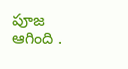పూజ ఆగింది .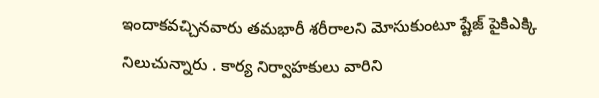ఇందాకవచ్చినవారు తమభారీ శరీరాలని మోసుకుంటూ ష్టేజ్ పైకిఎక్కి నిలుచున్నారు . కార్య నిర్వాహకులు వారిని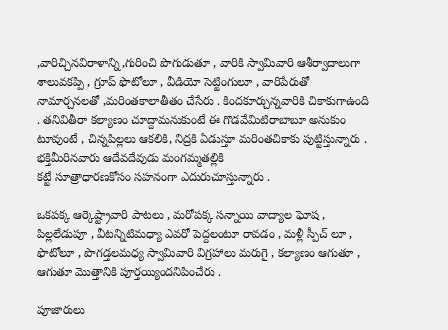,వారిచ్చినవిరాళాన్ని,గురించి పొగుడుతూ , వారికి స్వామివారి ఆశీర్వాదాలుగా శాలువకప్పి , గ్రూప్ ఫొటోలూ , వీడియో సెట్టింగులూ , వారిపేరుతో నామార్చనలతో ,మరింతకాలాతీతం చేసేరు . కిందకూర్చున్నవారికి చికాకుగాఉంది . తనివితీరా కల్యాణం చూద్దామనుకుంటే ఈ గొడవేమిటిరాబాబూ అనుకుం టూవుంటే , చిన్నపిల్లలు ఆకలికి, నిద్రకి ఏడుస్తూ మరింతచికాకు పుట్టిస్తున్నారు . భక్తిమీరినవారు ఆదేవదేవుడు మంగమ్మతల్లికి
కట్టే సూత్రాధారణకోసం సహనంగా ఎదురుచూస్తున్నారు .

ఒకపక్క ఆర్కెష్ట్రావారి పాటలు , మరోపక్క సన్నాయి వాద్యాల ఘోష , పిల్లలేడుపూ , వీటన్నిటిమధ్యా ఎవరో పెద్దలంటూ రావడం , మళ్లీ స్పీచ్ లూ , ఫొటోలూ , పొగడ్తలమధ్య స్వామివారి విగ్రహాలు మరుగై , కల్యాణం ఆగుతూ , ఆగుతూ మొత్తానికి పూర్తయ్యిందనిపించేరు .

పూజారులు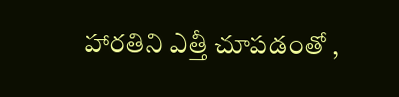హారతిని ఎత్తీ చూపడంతో ,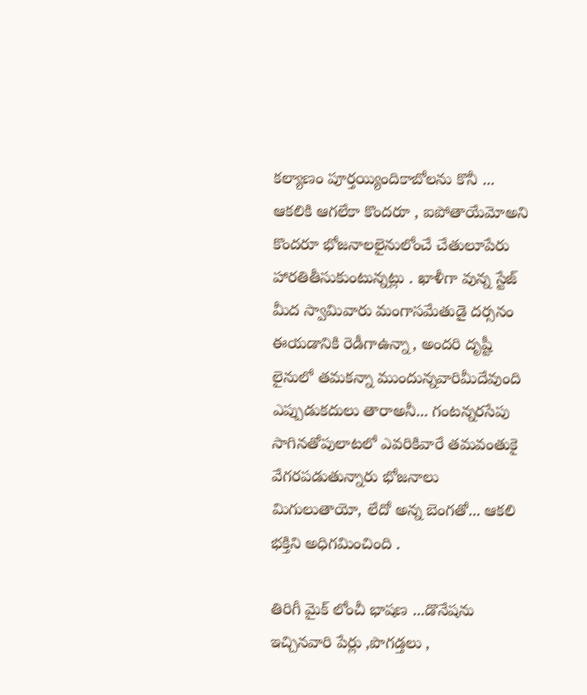కల్యాణం పూర్తయ్యిందికాబోలను కొనీ ... ఆకలికి ఆగలేకా కొందరూ , ఐపోతాయేమోఅని కొందరూ భోజనాలలైనులోంచే చేతులూపేరు హారతితీసుకుంటున్నట్లు . ఖాళీగా వున్న స్టేజ్ మీద స్వామివారు మంగాసమేతుడై దర్సనం ఈయడానికి రెడీగాఉన్నా, అందరి దృష్టీ లైనులో తమకన్నా ముందున్నవారిమీదేవుంది ఎప్పుడుకదులు తారాఅనీ... గంటన్నరసేపు సాగినతోపులాటలో ఎవరికివారే తమవంతుకై వేగరపడుతున్నారు భోజనాలు మిగులుతాయో, లేదో అన్న బెంగతో... ఆకలి భక్తిని అధిగమించింది .

తిరిగీ మైక్ లోంచీ భాషణ ...డొనేషను ఇచ్చినవారి పేర్లు ,పొగడ్తలు ,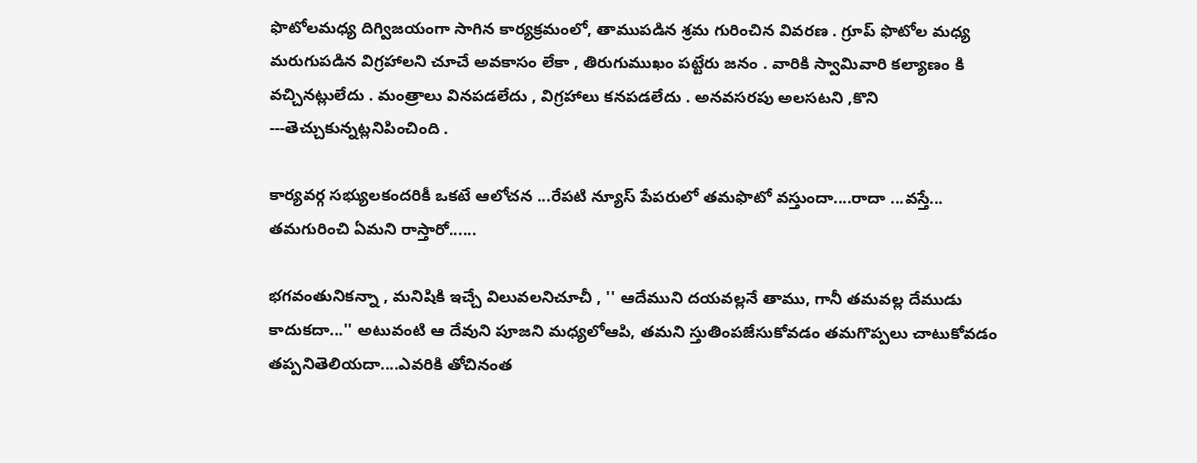ఫొటోలమధ్య దిగ్విజయంగా సాగిన కార్యక్రమంలో, తాముపడిన శ్రమ గురించిన వివరణ . గ్రూప్ ఫొటోల మధ్య మరుగుపడిన విగ్రహాలని చూచే అవకాసం లేకా , తిరుగుముఖం పట్టేరు జనం . వారికి స్వామివారి కల్యాణం కి వచ్చినట్లులేదు . మంత్రాలు వినపడలేదు , విగ్రహాలు కనపడలేదు . అనవసరపు అలసటని ,కొని ---తెచ్చుకున్నట్లనిపించింది .

కార్యవర్గ సభ్యులకందరికీ ఒకటే ఆలోచన ...రేపటి న్యూస్ పేపరులో తమఫొటో వస్తుందా....రాదా ...వస్తే... తమగురించి ఏమని రాస్తారో......

భగవంతునికన్నా , మనిషికి ఇచ్చే విలువలనిచూచీ , '' ఆదేముని దయవల్లనే తాము, గానీ తమవల్ల దేముడు కాదుకదా...'' అటువంటి ఆ దేవుని పూజని మధ్యలోఆపి, తమని స్తుతింపజేసుకోవడం తమగొప్పలు చాటుకోవడం తప్పనితెలియదా....ఎవరికి తోచినంత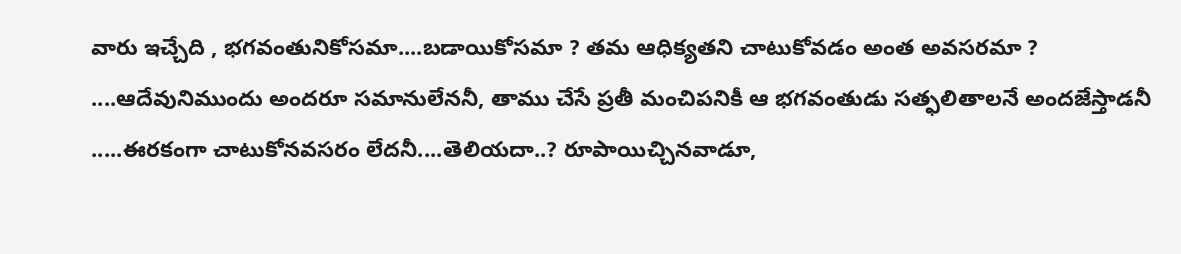వారు ఇచ్చేది , భగవంతునికోసమా....బడాయికోసమా ? తమ ఆధిక్యతని చాటుకోవడం అంత అవసరమా ? ....ఆదేవునిముందు అందరూ సమానులేననీ, తాము చేసే ప్రతీ మంచిపనికీ ఆ భగవంతుడు సత్ఫలితాలనే అందజేస్తాడనీ .....ఈరకంగా చాటుకోనవసరం లేదనీ....తెలియదా..? రూపాయిచ్చినవాడూ,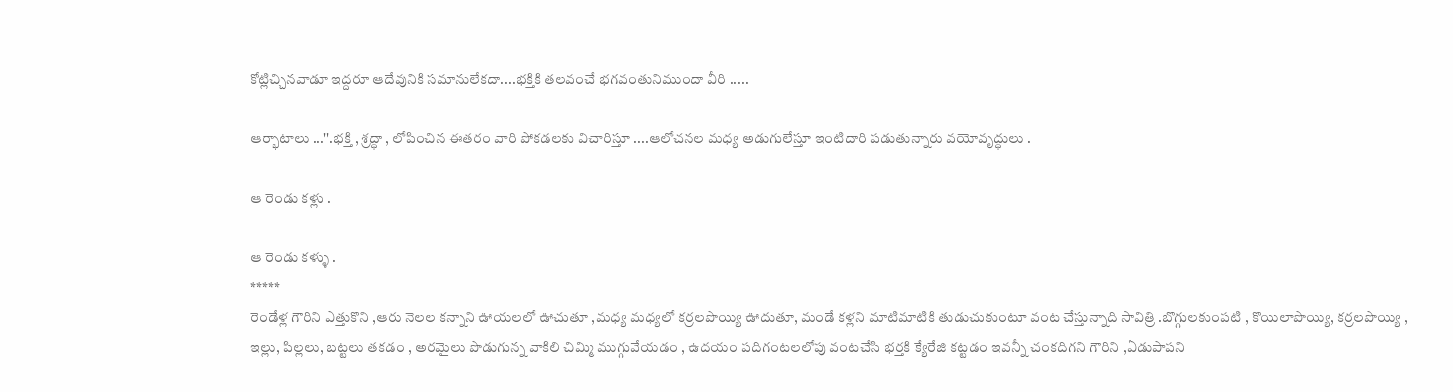కోట్లిచ్చినవాడూ ఇద్దరూ ఆదేవునికి సమానులేకదా....భక్తికి తలవంచే భగవంతునిముందా వీరి .....

ఆర్భాటాలు ...''.భక్తి , శ్రద్ధా , లోపించిన ఈతరం వారి పోకడలకు విచారిస్తూ ....ఆలోచనల మధ్య అడుగులేస్తూ ఇంటిదారి పడుతున్నారు వయోవృద్ధులు .

ఆ రెండు కళ్లు .

ఆ రెండు కళ్ళు .
*****
రెండేళ్ల గౌరిని ఎత్తుకొని ,ఆరు నెలల కన్నాని ఊయలలో ఊచుతూ ,మధ్య మధ్యలో కర్రలపొయ్యి ఊదుతూ, మండే కళ్లని మాటిమాటికి తుడుచుకుంటూ వంట చేస్తున్నాది సావిత్రి .బొగ్గులకుంపటి , కొయిలాపొయ్యి, కర్రలపొయ్యి , ఇల్లు, పిల్లలు, బట్టలు తకడం , అరమైలు పొడుగున్న వాకిలి చిమ్మి ముగ్గువేయడం , ఉదయం పదిగంటలలోపు వంటచేసి భర్తకి క్యేరేజి కట్టడం ఇవన్నీ చంకదిగని గౌరిని ,ఏడుపాపని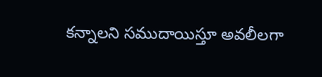కన్నాలని సముదాయిస్తూ అవలీలగా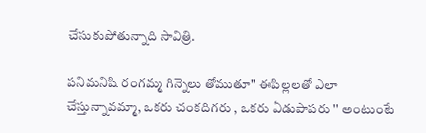చేసుకుపోతున్నాది సావిత్రి.

పనిమనిషి రంగమ్మ గిన్నెలు తోముతూ'' ఈపిల్లలతో ఎలా చేస్తున్నావమ్మా, ఒకరు చంకదిగరు , ఒకరు ఏడుపాపరు '' అంటుంటే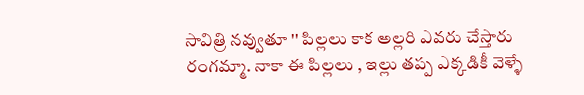సావిత్రి నవ్వుతూ '' పిల్లలు కాక అల్లరి ఎవరు చేస్తారు రంగమ్మా. నాకా ఈ పిల్లలు , ఇల్లు తప్ప ఎక్కడికీ వెళ్ళే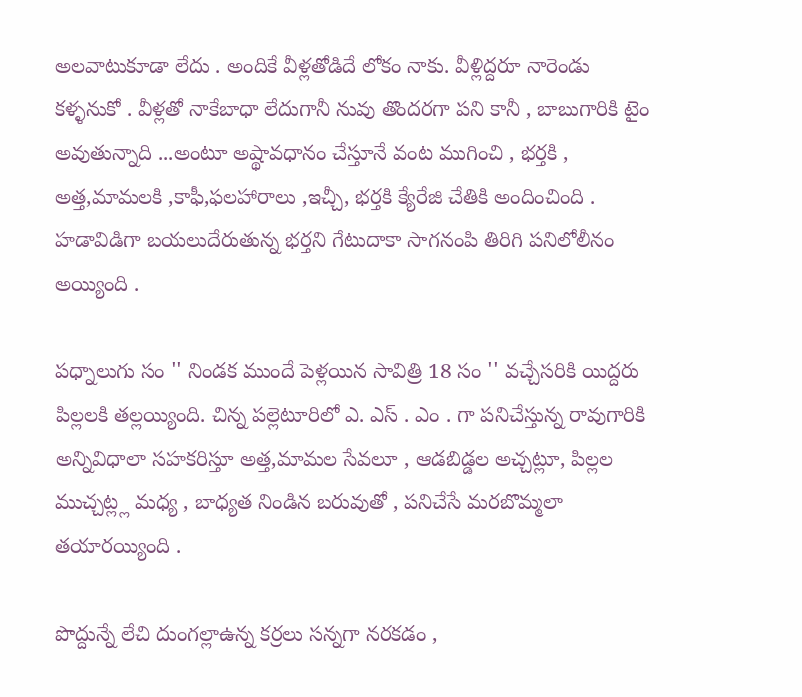అలవాటుకూడా లేదు . అందికే వీళ్లతోడిదే లోకం నాకు. వీళ్లిద్దరూ నారెండు కళ్ళనుకో . వీళ్లతో నాకేబాధా లేదుగానీ నువు తొందరగా పని కానీ , బాబుగారికి టైం అవుతున్నాది ...అంటూ అష్థావధానం చేస్తూనే వంట ముగించి , భర్తకి , అత్త,మామలకి ,కాఫీ,ఫలహారాలు ,ఇచ్చీ, భర్తకి క్యేరేజి చేతికి అందించింది . హడావిడిగా బయలుదేరుతున్న భర్తని గేటుదాకా సాగనంపి తిరిగి పనిలోలీనం అయ్యింది .

పధ్నాలుగు సం '' నిండక ముందే పెళ్లయిన సావిత్రి 18 సం '' వచ్చేసరికి యిద్దరు పిల్లలకి తల్లయ్యింది. చిన్న పల్లెటూరిలో ఎ. ఎస్ . ఎం . గా పనిచేస్తున్న రావుగారికి అన్నివిధాలా సహకరిస్తూ అత్త,మామల సేవలూ , ఆడబిడ్డల అచ్చట్లూ, పిల్లల ముచ్చట్ల్ల మధ్య , బాధ్యత నిండిన బరువుతో , పనిచేసే మరబొమ్మలా తయారయ్యింది .

పొద్దున్నే లేచి దుంగల్లాఉన్న కర్రలు సన్నగా నరకడం ,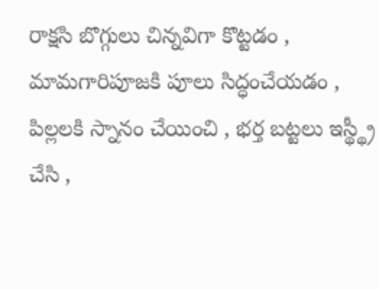రాక్షసి బొగ్గులు చిన్నవిగా కొట్టడం , మామగారిపూజకి పూలు సిద్ధంచేయడం , పిల్లలకి స్నానం చేయించి , భర్త బట్టలు ఇస్థ్థ్రీ చేసి ,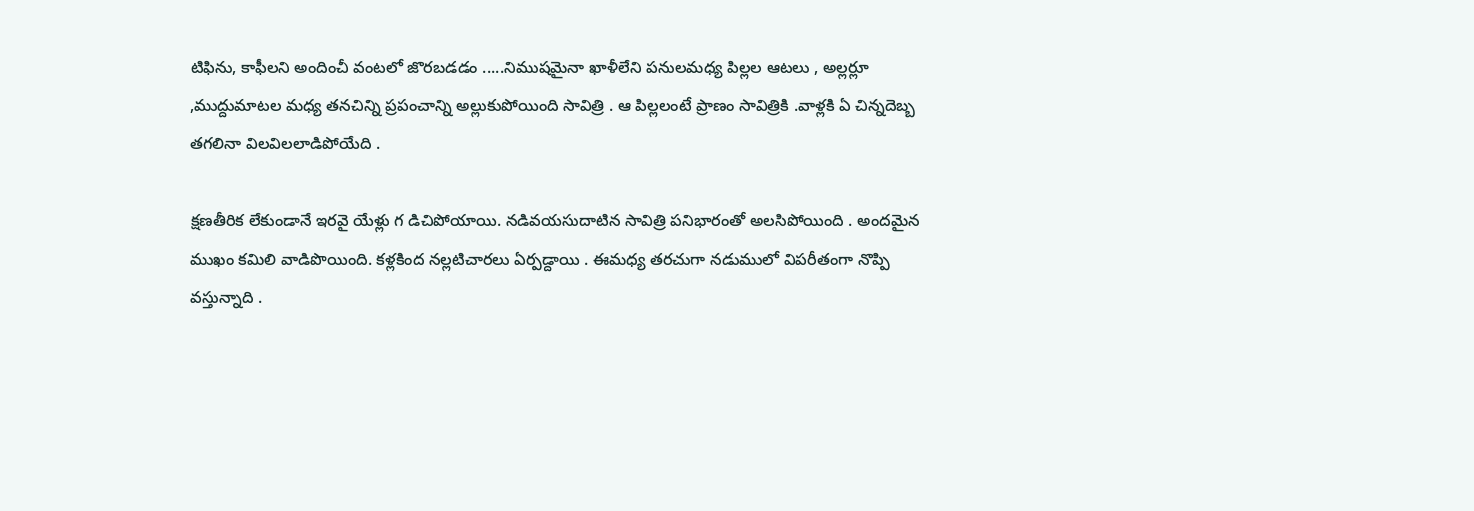టిఫిను, కాఫీలని అందించీ వంటలో జొరబడడం .....నిముషమైనా ఖాళీలేని పనులమధ్య పిల్లల ఆటలు , అల్లర్లూ ,ముద్దుమాటల మధ్య తనచిన్ని ప్రపంచాన్ని అల్లుకుపోయింది సావిత్రి . ఆ పిల్లలంటే ప్రాణం సావిత్రికి .వాళ్లకి ఏ చిన్నదెబ్బ తగలినా విలవిలలాడిపోయేది .

క్షణతీరిక లేకుండానే ఇరవై యేళ్లు గ డిచిపోయాయి. నడివయసుదాటిన సావిత్రి పనిభారంతో అలసిపోయింది . అందమైన ముఖం కమిలి వాడిపొయింది. కళ్లకింద నల్లటిచారలు ఏర్పడ్దాయి . ఈమధ్య తరచుగా నడుములో విపరీతంగా నొప్పి వస్తున్నాది .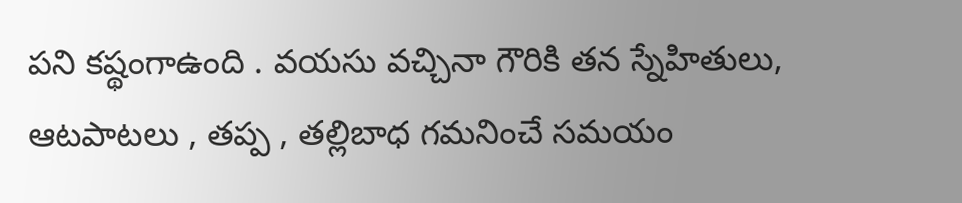పని కష్థంగాఉంది . వయసు వచ్చినా గౌరికి తన స్నేహితులు, ఆటపాటలు , తప్ప , తల్లిబాధ గమనించే సమయం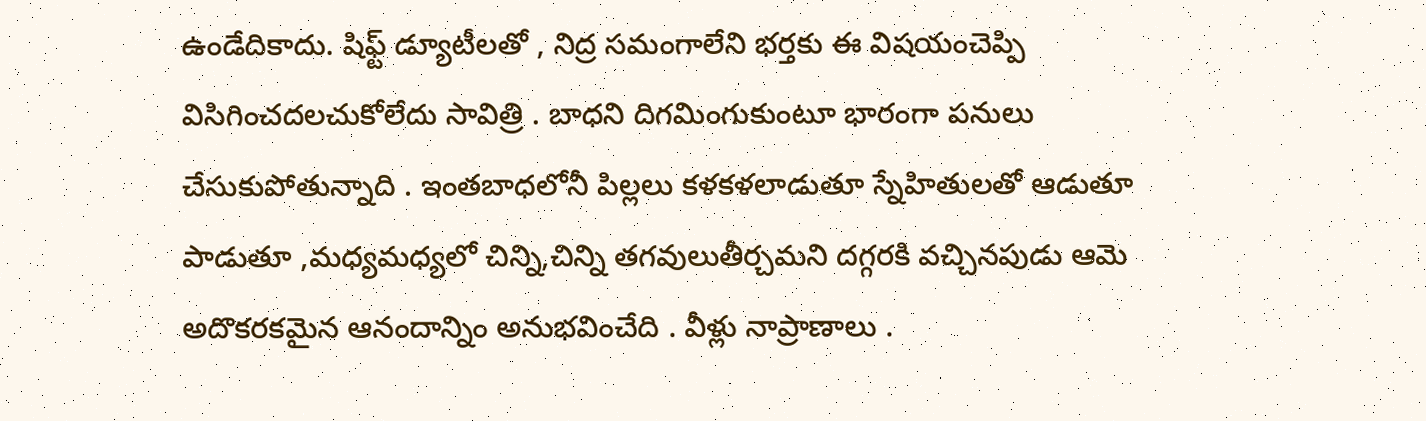ఉండేదికాదు. షిఫ్ట్ డ్యూటీలతో , నిద్ర సమంగాలేని భర్తకు ఈ విషయంచెప్పి విసిగించదలచుకోలేదు సావిత్రి . బాధని దిగమింగుకుంటూ భారంగా పనులు చేసుకుపోతున్నాది . ఇంతబాధలోనీ పిల్లలు కళకళలాడుతూ స్నేహితులతో ఆడుతూ పాడుతూ ,మధ్యమధ్యలో చిన్ని,చిన్ని తగవులుతీర్చమని దగ్గరకి వచ్చినపుడు ఆమె అదొకరకమైన ఆనందాన్నిం అనుభవించేది . వీళ్లు నాప్రాణాలు .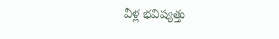వీళ్ల భవిష్యత్తు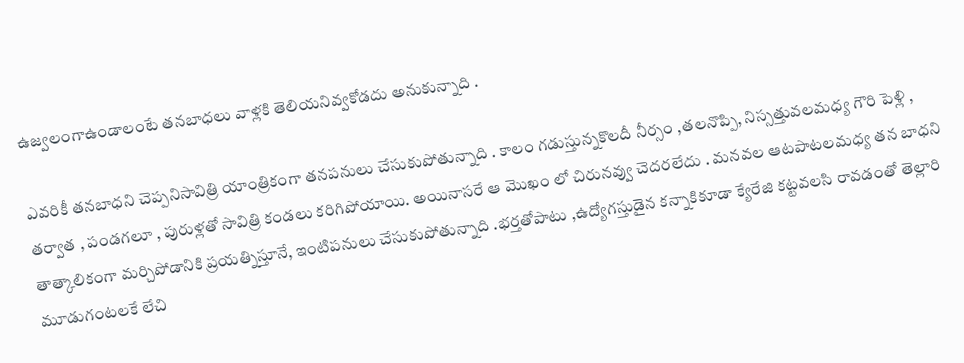ఉజ్వలంగాఉండాలంటే తనబాధలు వాళ్లకి తెలియనివ్వకోడదు అనుకున్నాది .

ఎవరికీ తనబాధని చెప్పనిసావిత్రి యాంత్రికంగా తనపనులు చేసుకుపోతున్నాది . కాలం గడుస్తున్నకొలదీ నీర్సం ,తలనొప్పి, నిస్సత్తువలమధ్య గౌరి పెళ్లి , తర్వాత , పండగలూ , పురుళ్లతో సావిత్రి కండలు కరిగిపోయాయి. అయినాసరే ఆ మొఖం లో చిరునవ్వు చెదరలేదు . మనవల ఆటపాటలమధ్య తన బాధని తాత్కాలికంగా మర్చిపోడానికి ప్రయత్నిస్తూనే, ఇంటిపనులు చేసుకుపోతున్నాది .భర్తతోపాటు ,ఉద్యోగస్తుడైన కన్నాకికూడా క్యేరేజి కట్టవలసి రావడంతో తెల్లారి మూడుగంటలకే లేచి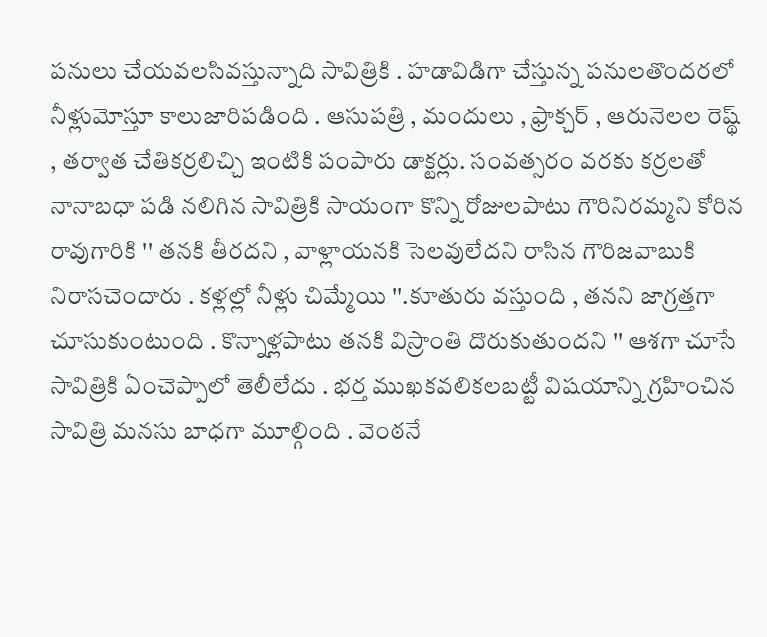పనులు చేయవలసివస్తున్నాది సావిత్రికి . హడావిడిగా చేస్తున్న పనులతొందరలో నీళ్లుమోస్తూ కాలుజారిపడింది . ఆసుపత్రి , మందులు , ఫ్రాక్చర్ , ఆరునెలల రెష్థ్ , తర్వాత చేతికర్రలిచ్చి ఇంటికి పంపారు డాక్టర్లు. సంవత్సరం వరకు కర్రలతో నానాబధా పడి నలిగిన సావిత్రికి సాయంగా కొన్ని రోజులపాటు గౌరినిరమ్మని కోరిన రావుగారికి '' తనకి తీరదని , వాళ్లాయనకి సెలవులేదని రాసిన గౌరిజవాబుకి నిరాసచెందారు . కళ్లల్లో నీళ్లు చిమ్మేయి ''.కూతురు వస్తుంది , తనని జాగ్రత్తగా చూసుకుంటుంది . కొన్నాళ్లపాటు తనకి విస్రాంతి దొరుకుతుందని '' ఆశగా చూసే సావిత్రికి ఏంచెప్పాలో తెలీలేదు . భర్త ముఖకవలికలబట్టీ విషయాన్ని గ్రహించిన సావిత్రి మనసు బాధగా మూల్గింది . వెంఠనే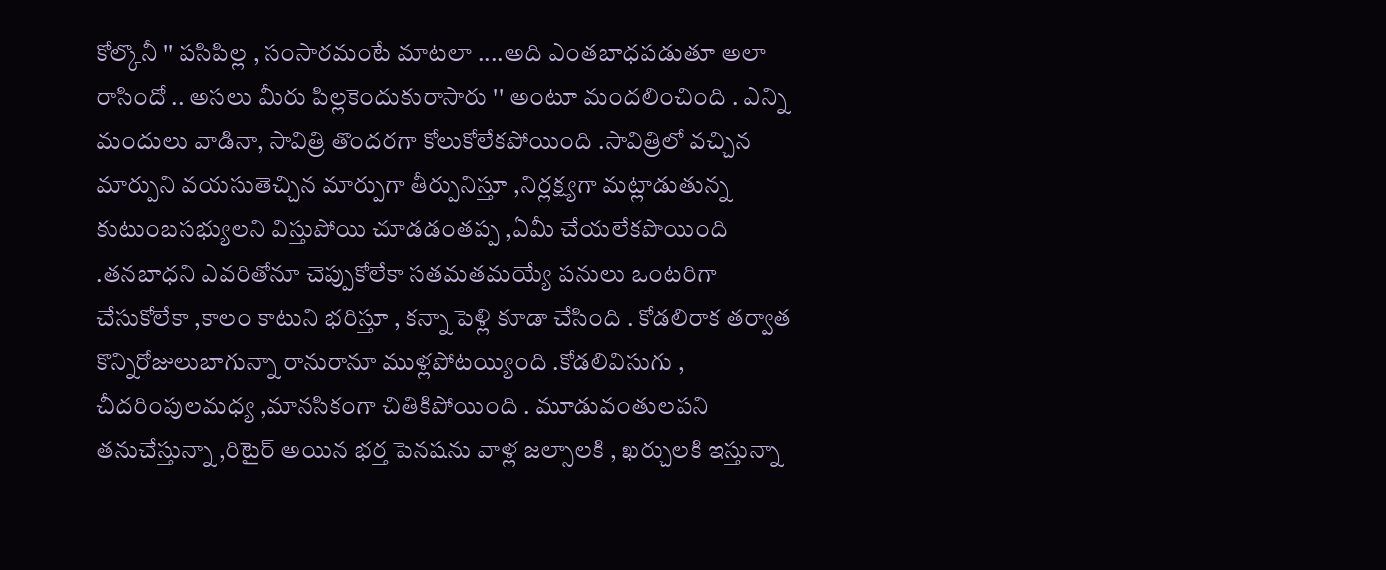కోల్కొనీ '' పసిపిల్ల , సంసారమంటే మాటలా ....అది ఎంతబాధపడుతూ అలా రాసిందో .. అసలు మీరు పిల్లకెందుకురాసారు '' అంటూ మందలించింది . ఎన్ని మందులు వాడినా, సావిత్రి తొందరగా కోలుకోలేకపోయింది .సావిత్రిలో వచ్చిన మార్పుని వయసుతెచ్చిన మార్పుగా తీర్పునిస్తూ ,నిర్లక్ష్యగా మట్లాడుతున్న కుటుంబసభ్యులని విస్తుపోయి చూడడంతప్ప ,ఏమీ చేయలేకపొయింది .తనబాధని ఎవరితోనూ చెప్పుకోలేకా సతమతమయ్యే పనులు ఒంటరిగా చేసుకోలేకా ,కాలం కాటుని భరిస్తూ , కన్నా పెళ్లి కూడా చేసింది . కోడలిరాక తర్వాత కొన్నిరోజులుబాగున్నా రానురానూ ముళ్లపోటయ్యింది .కోడలివిసుగు , చీదరింపులమధ్య ,మానసికంగా చితికిపోయింది . మూడువంతులపని తనుచేస్తున్నా ,రిటైర్ అయిన భర్త పెనషను వాళ్ల జల్సాలకి , ఖర్చులకి ఇస్తున్నా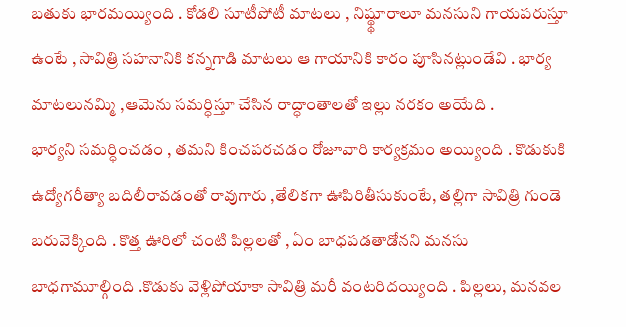బతుకు భారమయ్యింది . కోడలి సూటీపోటీ మాటలు , నిష్థ్థూరాలూ మనసుని గాయపరుస్తూ ఉంటే , సావిత్రి సహనానికి కన్నగాడి మాటలు ఆ గాయానికి కారం పూసినట్లుండేవి . భార్య మాటలునమ్మి ,ఆమెను సమర్ధిస్తూ చేసిన రాద్ధాంతాలతో ఇల్లు నరకం అయేది .
భార్యని సమర్ధించడం , తమని కించపరచడం రోజూవారి కార్యక్రమం అయ్యింది . కొడుకుకి ఉద్యోగరీత్యా బదిలీరావడంతో రావుగారు ,తేలికగా ఊపిరితీసుకుంటే, తల్లిగా సావిత్రి గుండె బరువెక్కింది . కొత్త ఊరిలో చంటి పిల్లలతో , ఏం బాధపడతాడోనని మనసు బాధగామూల్గింది .కొడుకు వెళ్లిపోయాకా సావిత్రి మరీ వంటరిదయ్యింది . పిల్లలు, మనవల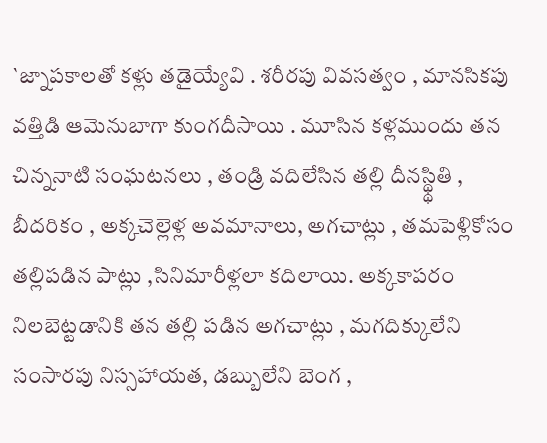`జ్నాపకాలతో కళ్లు తడైయ్యేవి . శరీరపు వివసత్వం , మానసికపు వత్తిడి ఆమెనుబాగా కుంగదీసాయి . మూసిన కళ్లముందు తన చిన్ననాటి సంఘటనలు , తండ్రి వదిలేసిన తల్లి దీనస్థ్థితి , బీదరికం , అక్కచెల్లెళ్ల అవమానాలు, అగచాట్లు , తమపెళ్లికోసం తల్లిపడిన పాట్లు ,సినిమారీళ్లలా కదిలాయి. అక్కకాపరం నిలబెట్టడానికి తన తల్లి పడిన అగచాట్లు , మగదిక్కులేని సంసారపు నిస్సహాయత, డబ్బులేని బెంగ ,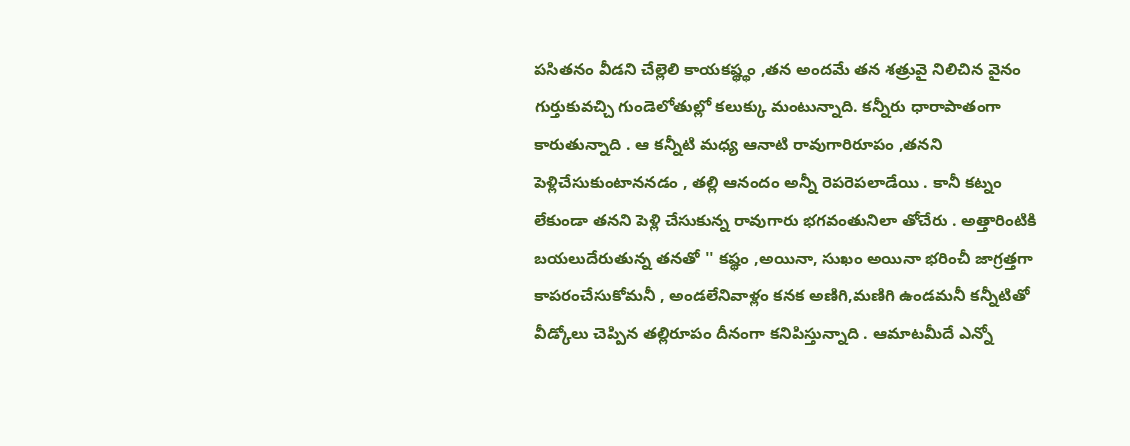పసితనం వీడని చేల్లెలి కాయకష్థ్థం ,తన అందమే తన శత్రువై నిలిచిన వైనం గుర్తుకువచ్చి గుండెలోతుల్లో కలుక్కు మంటున్నాది. కన్నీరు ధారాపాతంగా కారుతున్నాది . ఆ కన్నీటి మధ్య ఆనాటి రావుగారిరూపం ,తనని పెళ్లిచేసుకుంటాననడం , తల్లి ఆనందం అన్నీ రెపరెపలాడేయి . కానీ కట్నం లేకుండా తనని పెళ్లి చేసుకున్న రావుగారు భగవంతునిలా తోచేరు . అత్తారింటికి బయలుదేరుతున్న తనతో '' కష్థం ,అయినా, సుఖం అయినా భరించీ జాగ్రత్తగా కాపరంచేసుకోమనీ , అండలేనివాళ్లం కనక అణిగి,మణిగి ఉండమనీ కన్నీటితో వీడ్కోలు చెప్పిన తల్లిరూపం దీనంగా కనిపిస్తున్నాది . ఆమాటమీదే ఎన్నో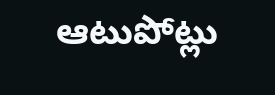ఆటుపోట్లు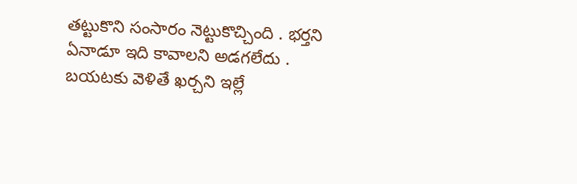తట్టుకొని సంసారం నెట్టుకొచ్చింది . భర్తని ఏనాడూ ఇది కావాలని అడగలేదు . బయటకు వెళితే ఖర్చని ఇల్లే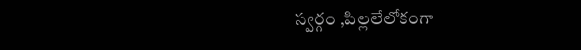స్వర్గం ,పిల్లలేలోకంగా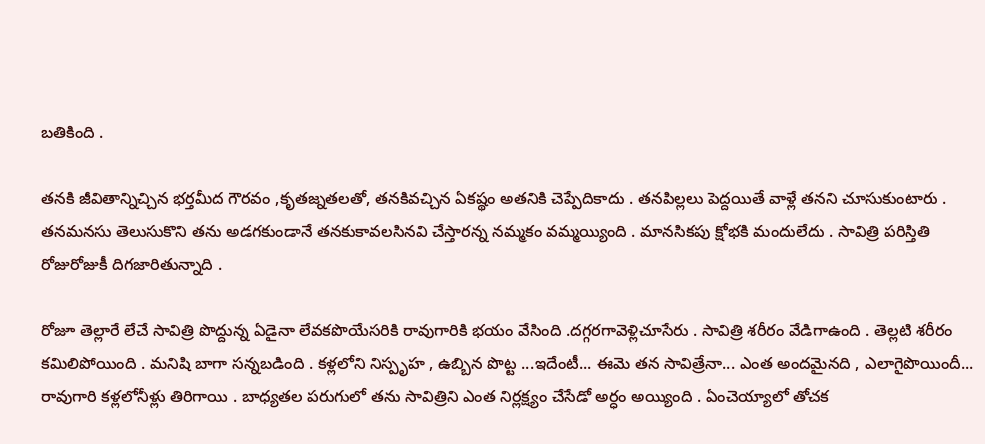బతికింది .

తనకి జీవితాన్నిచ్చిన భర్తమీద గౌరవం ,కృతజ్నతలతో, తనకివచ్చిన ఏకష్థం అతనికి చెప్పేదికాదు . తనపిల్లలు పెద్దయితే వాళ్లే తనని చూసుకుంటారు . తనమనసు తెలుసుకొని తను అడగకుండానే తనకుకావలసినవి చేస్తారన్న నమ్మకం వమ్మయ్యింది . మానసికపు క్షోభకి మందులేదు . సావిత్రి పరిస్తితి రోజురోజుకీ దిగజారితున్నాది .

రోజూ తెల్లారే లేచే సావిత్రి పొద్దున్న ఏడైనా లేవకపొయేసరికి రావుగారికి భయం వేసింది .దగ్గరగావెళ్లిచూసేరు . సావిత్రి శరీరం వేడిగాఉంది . తెల్లటి శరీరం కమిలిపోయింది . మనిషి బాగా సన్నబడింది . కళ్లలోని నిస్పృహ , ఉబ్బిన పొట్ట ...ఇదేంటీ... ఈమె తన సావిత్రేనా... ఎంత అందమైనది , ఎలాగైపొయిందీ... రావుగారి కళ్లలోనీళ్లు తిరిగాయి . బాధ్యతల పరుగులో తను సావిత్రిని ఎంత నిర్లక్ష్యం చేసేడో అర్ధం అయ్యింది . ఏంచెయ్యాలో తోచక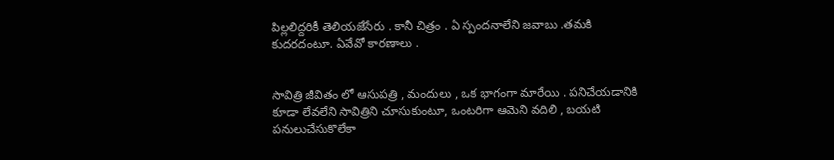పిల్లలిద్దరికీ తెలియజేసేరు . కానీ చిత్రం . ఏ స్పందనాలేని జవాబు .తమకి కుదరదంటూ. ఏవేవో కారణాలు .


సావిత్రి జీవితం లో ఆసుపత్రి , మందులు , ఒక భాగంగా మారేయి . పనిచేయడానికి కూడా లేవలేని సావిత్రిని చూసుకుంటూ, ఒంటరిగా ఆమెని వదిలి , బయటి పనులుచేసుకొలేకా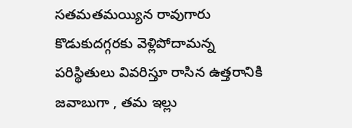సతమతమయ్యిన రావుగారు కొడుకుదగ్గరకు వెళ్లిపోదామన్న పరిస్థితులు వివరిస్తూ రాసిన ఉత్తరానికి జవాబుగా , తమ ఇల్లు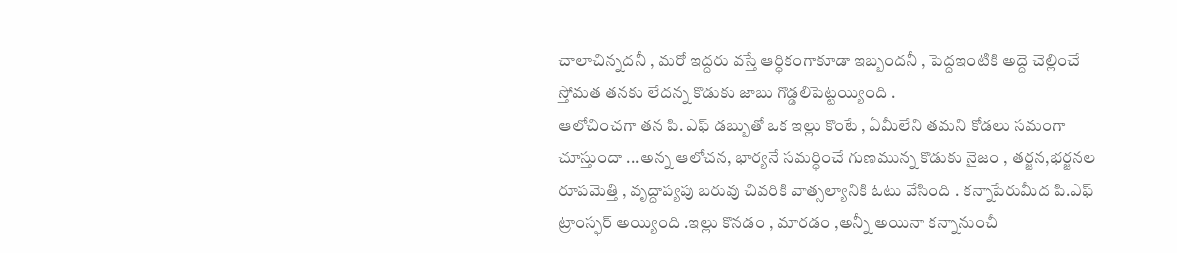చాలాచిన్నదనీ , మరో ఇద్దరు వస్తే ఆర్ధికంగాకూడా ఇబ్బందనీ , పెద్దఇంటికి అద్దె చెల్లించే స్తోమత తనకు లేదన్న కొడుకు జాబు గొడ్డలిపెట్టయ్యింది .
ఆలోచించగా తన పి. ఎఫ్ డబ్బుతో ఒక ఇల్లు కొంటే , ఏమీలేని తమని కోడలు సమంగా చూస్తుందా ...అన్న ఆలోచన, భార్యనే సమర్ధించే గుణమున్న కొడుకు నైజం , తర్జన,భర్జనల రూపమెత్తి , వృద్దాప్యపు బరువు చివరికి వాత్సల్యానికి ఓటు వేసింది . కన్నాపేరుమీద పి.ఎఫ్ ట్రాంస్ఫర్ అయ్యింది .ఇల్లు కొనడం , మారడం ,అన్నీ అయినా కన్నానుంచీ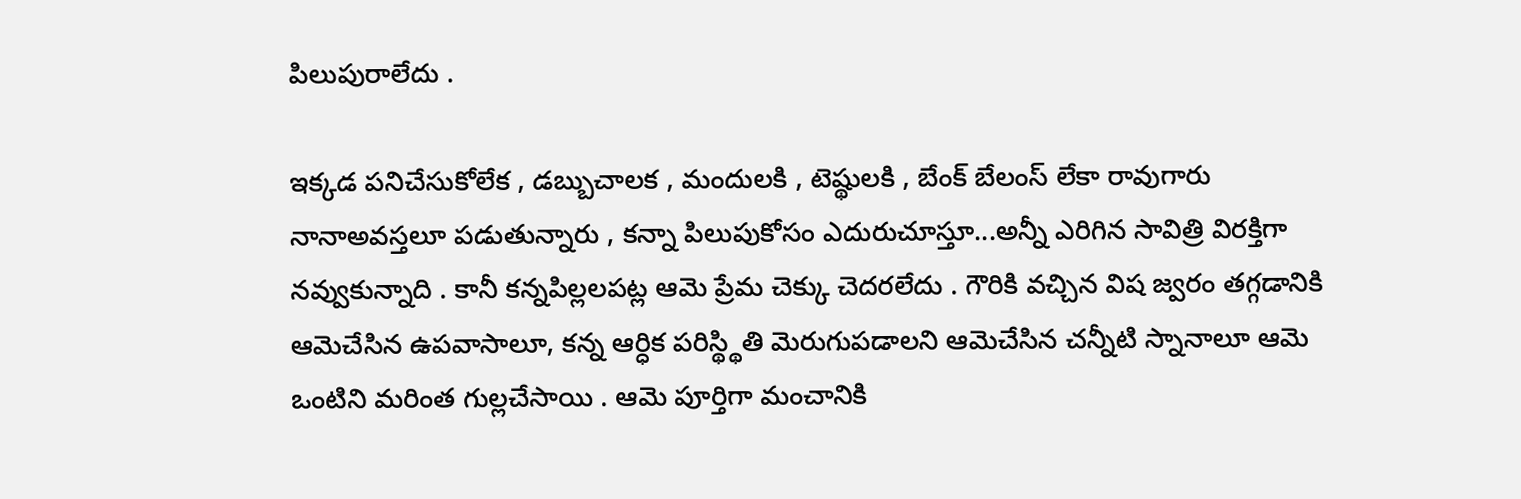పిలుపురాలేదు .

ఇక్కడ పనిచేసుకోలేక , డబ్బుచాలక , మందులకి , టెష్థులకి , బేంక్ బేలంస్ లేకా రావుగారు నానాఅవస్తలూ పడుతున్నారు , కన్నా పిలుపుకోసం ఎదురుచూస్తూ...అన్నీ ఎరిగిన సావిత్రి విరక్తిగా నవ్వుకున్నాది . కానీ కన్నపిల్లలపట్ల ఆమె ప్రేమ చెక్కు చెదరలేదు . గౌరికి వచ్చిన విష జ్వరం తగ్గడానికి ఆమెచేసిన ఉపవాసాలూ, కన్న ఆర్ధిక పరిస్థ్థితి మెరుగుపడాలని ఆమెచేసిన చన్నీటి స్నానాలూ ఆమె ఒంటిని మరింత గుల్లచేసాయి . ఆమె పూర్తిగా మంచానికి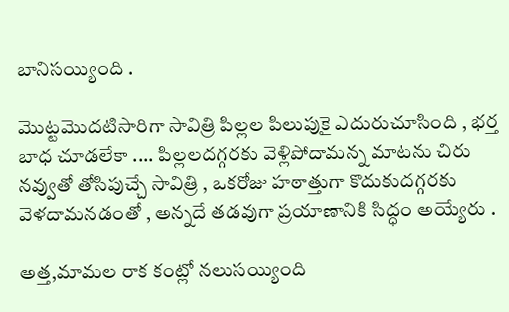బానిసయ్యింది .

మొట్టమొదటిసారిగా సావిత్రి పిల్లల పిలుపుకై ఎదురుచూసింది , భర్త బాధ చూడలేకా .... పిల్లలదగ్గరకు వెళ్లిపోదామన్న మాటను చిరు నవ్వుతో తోసిపుచ్చే సావిత్రి , ఒకరోజు హఠాత్తుగా కొదుకుదగ్గరకు వెళదామనడంతో , అన్నదే తడవుగా ప్రయాణానికి సిద్ధం అయ్యేరు .

అత్త,మామల రాక కంట్లో నలుసయ్యింది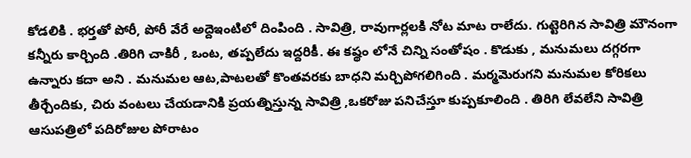కోడలికి . భర్తతో పోరీ, పోరీ వేరే అద్దెఇంటిలో దింపింది . సావిత్రి, రావుగార్లలకి నోట మాట రాలేదు. గుట్టెరిగిన సావిత్రి మౌనంగా కన్నీరు కార్చింది .తిరిగి చాకిరీ , ఒంట, తప్పలేదు ఇద్దరికీ. ఈ కష్థం లోనే చిన్ని సంతోషం . కొడుకు , మనుమలు దగ్గరగా ఉన్నారు కదా అని . మనుమల ఆట,పాటలతో కొంతవరకు బాధని మర్చిపోగలిగింది . మర్మమెరుగని మనుమల కోరికలు తీర్చేందికు, చిరు వంటలు చేయడానికి ప్రయత్నిస్తున్న సావిత్రి ,ఒకరోజు పనిచేస్తూ కుప్పకూలింది . తిరిగి లేవలేని సావిత్రి ఆసుపత్రిలో పదిరోజుల పోరాటం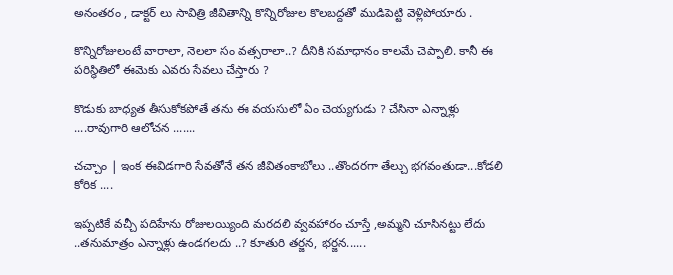అనంతరం , డాక్టర్ లు సావిత్రి జీవితాన్ని కొన్నిరోజుల కొలబద్దతో ముడిపెట్టి వెళ్లిపోయారు .

కొన్నిరోజులంటే వారాలా, నెలలా సం వత్సరాలా..? దీనికి సమాధానం కాలమే చెప్పాలి. కానీ ఈ పరిస్థితిలో ఈమెకు ఎవరు సేవలు చేస్తారు ?

కొడుకు బాధ్యత తీసుకోకపోతే తను ఈ వయసులో ఏం చెయ్యగుడు ? చేసినా ఎన్నాళ్లు ....రావుగారి ఆలోచన .......

చచ్చాం | ఇంక ఈవిడగారి సేవతోనే తన జీవితంకాబోలు ..తొందరగా తేల్చు భగవంతుడా...కోడలి కోరిక ....

ఇప్పటికే వచ్చీ పదిహేను రోజులయ్యింది మరదలి వ్వవహారం చూస్తే ,అమ్మని చూసినట్టు లేదు ..తనుమాత్రం ఎన్నాళ్లు ఉండగలదు ..? కూతురి తర్జన, భర్జన......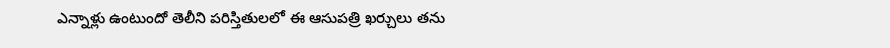ఎన్నాళ్లు ఉంటుందో తెలీని పరిస్తితులలో ఈ ఆసుపత్రి ఖర్చులు తను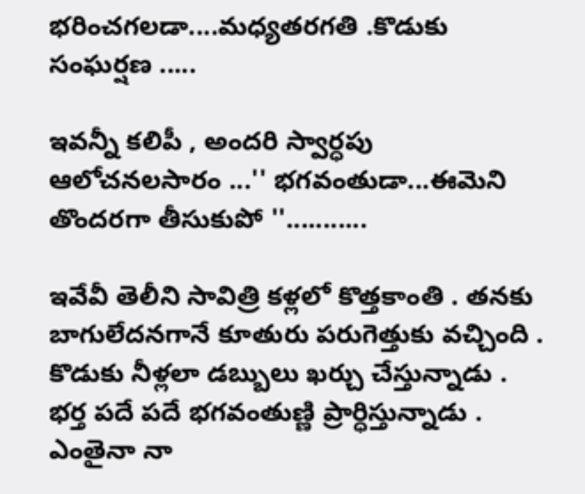భరించగలడా....మధ్యతరగతి .కొడుకు సంఘర్షణ .....

ఇవన్నీ కలిపీ , అందరి స్వార్ధపు ఆలోచనలసారం ...'' భగవంతుడా...ఈమెని తొందరగా తీసుకుపో ''...........

ఇవేవీ తెలీని సావిత్రి కళ్లలో కొత్తకాంతి . తనకు బాగులేదనగానే కూతురు పరుగెత్తుకు వచ్చింది . కొడుకు నీళ్లలా డబ్బులు ఖర్చు చేస్తున్నాడు . భర్త పదే పదే భగవంతుణ్ణి ప్రార్ధిస్తున్నాడు . ఎంతైనా నా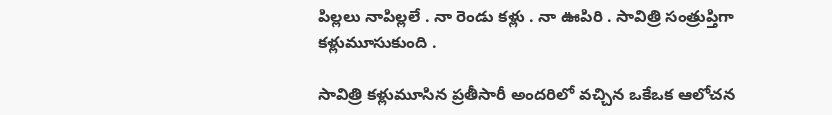పిల్లలు నాపిల్లలే . నా రెండు కళ్లు . నా ఊపిరి . సావిత్రి సంత్రుప్తిగా కళ్లుమూసుకుంది .

సావిత్రి కళ్లుమూసిన ప్రతీసారీ అందరిలో వచ్చిన ఒకేఒక ఆలోచన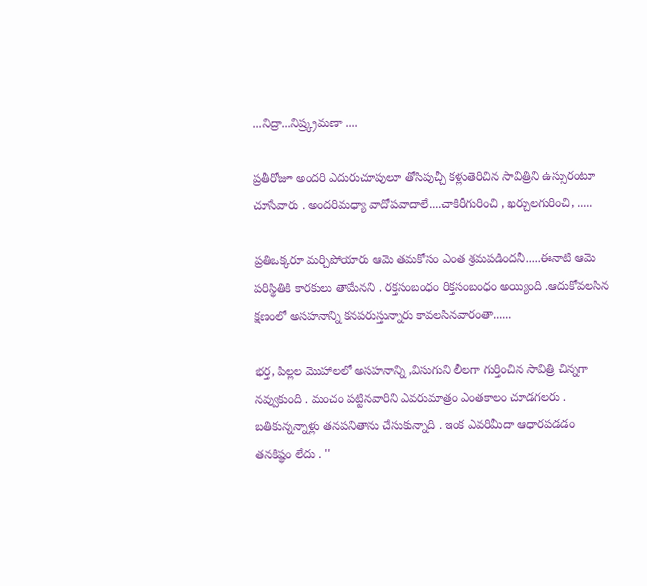...నిద్రా...నిష్ర్క్రమణా ....

ప్రతీరోజూ అందరి ఎదురుచూపులూ తోసిపుచ్చీ కళ్లుతెరిచిన సావిత్రిని ఉస్సురంటూ చూసేవారు . అందరిమధ్యా వాదోపవాదాలే....చాకిరీగురించి , ఖర్చులగురించి, .....

ప్రతిఒక్కరూ మర్చిపోయారు ఆమె తమకోసం ఎంత శ్రమపడిందనీ.....ఈనాటి ఆమె పరిస్థితికి కారకులు తామేనని . రక్తసంబంధం రిక్తసంబంధం అయ్యింది .ఆదుకోవలసిన క్షణంలో అసహనాన్ని కనపరుస్తున్నారు కావలసినవారంతా......

భర్త, పిల్లల మొహాలలో అసహనాన్ని ,విసుగుని లీలగా గుర్తించిన సావిత్రి చిన్నగా నవ్వుకుంది . మంచం పట్టినవారిని ఎవరుమాత్రం ఎంతకాలం చూడగలరు . బతికున్నన్నాళ్లు తనపనితాను చేసుకున్నాది . ఇంక ఎవరిమీదా ఆధారపడడం తనకిష్థం లేదు . ''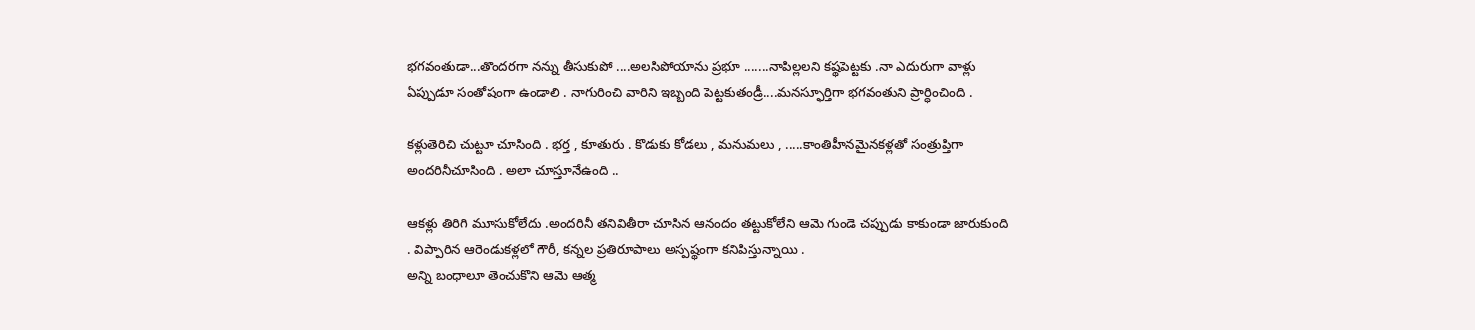భగవంతుడా...తొందరగా నన్ను తీసుకుపో ....అలసిపోయాను ప్రభూ .......నాపిల్లలని కష్థపెట్టకు .నా ఎదురుగా వాళ్లు ఏప్పుడూ సంతోషంగా ఉండాలి . నాగురించి వారిని ఇబ్బంది పెట్టకుతండ్రీ....మనస్ఫూర్తిగా భగవంతుని ప్రార్ధించింది .

కళ్లుతెరిచి చుట్టూ చూసింది . భర్త , కూతురు . కొడుకు కోడలు , మనుమలు , .....కాంతిహీనమైనకళ్లతో సంత్రుప్తిగా అందరినీచూసింది . అలా చూస్తూనేఉంది ..

ఆకళ్లు తిరిగి మూసుకోలేదు .అందరినీ తనివితీరా చూసిన ఆనందం తట్టుకోలేని ఆమె గుండె చప్పుడు కాకుండా జారుకుంది . విప్పారిన ఆరెండుకళ్లలో గౌరీ, కన్నల ప్రతిరూపాలు అస్పష్థంగా కనిపిస్తున్నాయి .
అన్ని బంధాలూ తెంచుకొని ఆమె ఆత్మ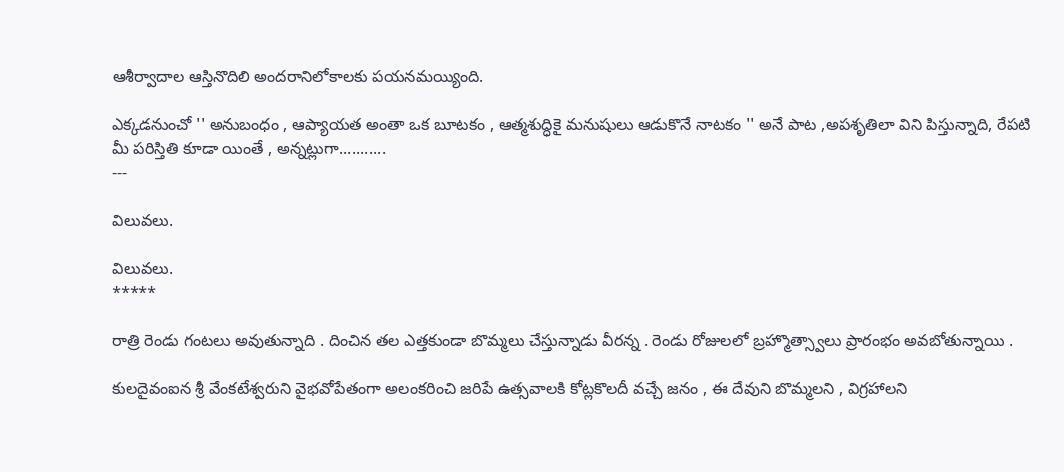ఆశీర్వాదాల ఆస్తినొదిలి అందరానిలోకాలకు పయనమయ్యింది.

ఎక్కడనుంచో '' అనుబంధం , ఆప్యాయత అంతా ఒక బూటకం , ఆత్మశుద్ధికై మనుషులు ఆడుకొనే నాటకం '' అనే పాట ,అపశృతిలా విని పిస్తున్నాది, రేపటి మీ పరిస్తితి కూడా యింతే , అన్నట్లుగా...........
---

విలువలు.

విలువలు.
*****

రాత్రి రెండు గంటలు అవుతున్నాది . దించిన తల ఎత్తకుండా బొమ్మలు చేస్తున్నాడు వీరన్న . రెండు రోజులలో బ్రహ్మొత్స్వాలు ప్రారంభం అవబోతున్నాయి .

కులదైవంఐన శ్రీ వేంకటేశ్వరుని వైభవోపేతంగా అలంకరించి జరిపే ఉత్సవాలకి కోట్లకొలదీ వచ్చే జనం , ఈ దేవుని బొమ్మలని , విగ్రహాలని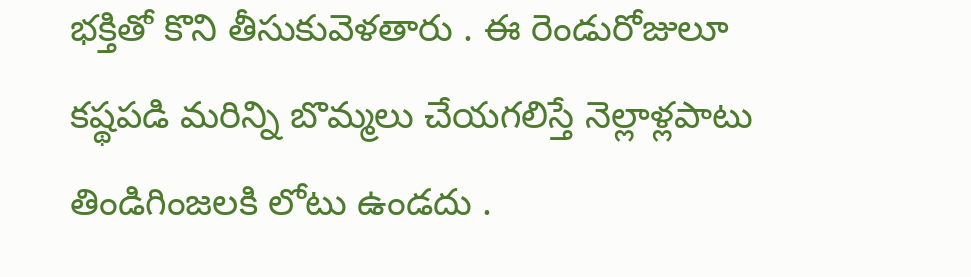భక్తితో కొని తీసుకువెళతారు . ఈ రెండురోజులూ కష్థపడి మరిన్ని బొమ్మలు చేయగలిస్తే నెల్లాళ్లపాటు తిండిగింజలకి లోటు ఉండదు .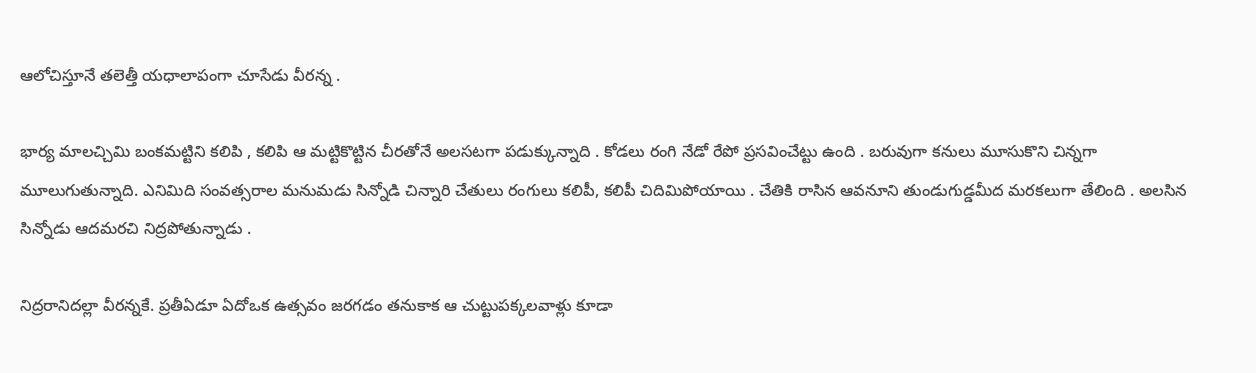ఆలోచిస్తూనే తలెత్తీ యధాలాపంగా చూసేడు వీరన్న .

భార్య మాలచ్చిమి బంకమట్టిని కలిపి , కలిపి ఆ మట్టికొట్టిన చీరతోనే అలసటగా పడుక్కున్నాది . కోడలు రంగి నేడో రేపో ప్రసవించేట్టు ఉంది . బరువుగా కనులు మూసుకొని చిన్నగా మూలుగుతున్నాది. ఎనిమిది సంవత్సరాల మనుమడు సిన్నోడి చిన్నారి చేతులు రంగులు కలిపీ, కలిపీ చిదిమిపోయాయి . చేతికి రాసిన ఆవనూని తుండుగుడ్డమీద మరకలుగా తేలింది . అలసిన సిన్నోడు ఆదమరచి నిద్రపోతున్నాడు .

నిద్రరానిదల్లా వీరన్నకే. ప్రతీఏడూ ఏదోఒక ఉత్సవం జరగడం తనుకాక ఆ చుట్టుపక్కలవాళ్లు కూడా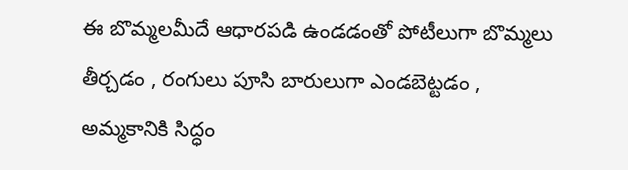ఈ బొమ్మలమీదే ఆధారపడి ఉండడంతో పోటీలుగా బొమ్మలు తీర్చడం , రంగులు పూసి బారులుగా ఎండబెట్టడం , అమ్మకానికి సిద్ధం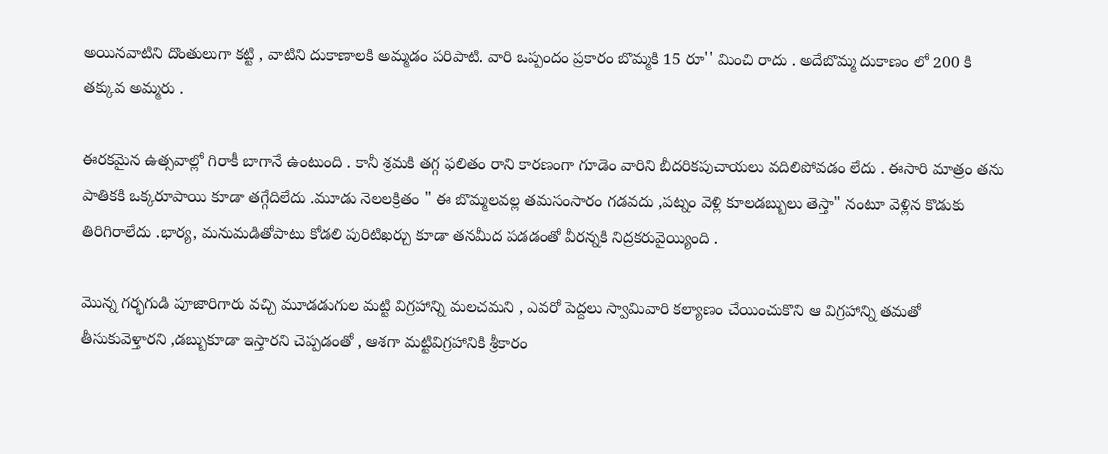అయినవాటిని దొంతులుగా కట్టి , వాటిని దుకాణాలకి అమ్మడం పరిపాటి. వారి ఒప్పందం ప్రకారం బొమ్మకి 15 రూ'' మించి రాదు . అదేబొమ్మ దుకాణం లో 200 కి తక్కువ అమ్మరు .

ఈరకమైన ఉత్సవాల్లో గిరాకీ బాగానే ఉంటుంది . కానీ శ్రమకి తగ్గ ఫలితం రాని కారణంగా గూడెం వారిని బీదరికపుచాయలు వదిలిపోవడం లేదు . ఈసారి మాత్రం తను పాతికకి ఒక్కరూపాయి కూడా తగ్గేదిలేదు .మూడు నెలలక్రితం " ఈ బొమ్మలవల్ల తమసంసారం గడవదు ,పట్నం వెళ్లి కూలడబ్బులు తెస్తా" నంటూ వెళ్లిన కొడుకు తిరిగిరాలేదు .భార్య, మనుమడితోపాటు కోడలి పురిటిఖర్చు కూడా తనమీద పడడంతో వీరన్నకి నిద్రకరువైయ్యింది .

మొన్న గర్భగుడి పూజారిగారు వచ్చి మూడడుగుల మట్టి విగ్రహాన్ని మలచమని , ఎవరో పెద్దలు స్వామివారి కల్యాణం చేయించుకొని ఆ విగ్రహాన్ని తమతో తీసుకువెళ్తారని ,డబ్బుకూడా ఇస్తారని చెప్పడంతో , ఆశగా మట్టివిగ్రహానికి శ్రీకారం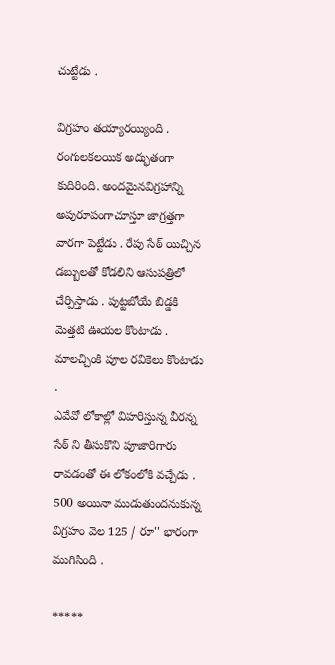చుట్టేడు .

విగ్రహం తయ్యారయ్యింది . రంగులకలయిక అద్భుతంగా కుదిరింది. అందమైనవిగ్రహాన్ని అపురూపంగాచూస్తూ జాగ్రత్తగా వారగా పెట్టేడు . రేపు సేఠ్ యిచ్చిన డబ్బులతో కోడలిని ఆసుపత్రిలో చేర్పిస్తాడు . పుట్టబోయే బిడ్డకి మెత్తటి ఊయల కొంటాడు . మాలచ్చింకి పూల రవికెలు కొంటాడు .
ఎవేవో లోకాల్లో విహరిస్తున్న వీరన్న సేఠ్ ని తీసుకొని పూజారిగారు రావడంతో ఈ లోకంలోకి వచ్చేడు . 500 అయినా ముడుతుందనుకున్న విగ్రహం వెల 125 / రూ'' భారంగా ముగిసింది .

*****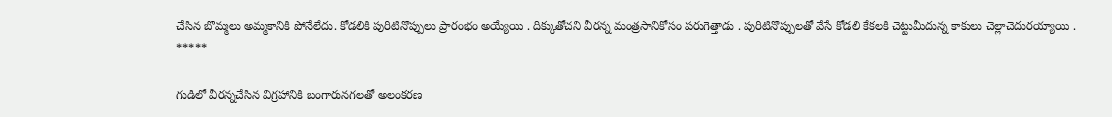చేసిన బొమ్మలు అమ్మకానికి పోనేలేదు. కోడలికి పురిటినొప్పులు ప్రారంభం అయ్యేయి . దిక్కుతోచని వీరన్న మంత్రసానికోసం పరుగెత్తాడు . పురిటినొప్పులతో వేసే కోడలి కేకలకి చెట్టుమీదున్న కాకులు చెల్లాచెదురయ్యాయి .
*****

గుడిలో వీరన్నచేసిన విగ్రహానికి బంగారునగలతో అలంకరణ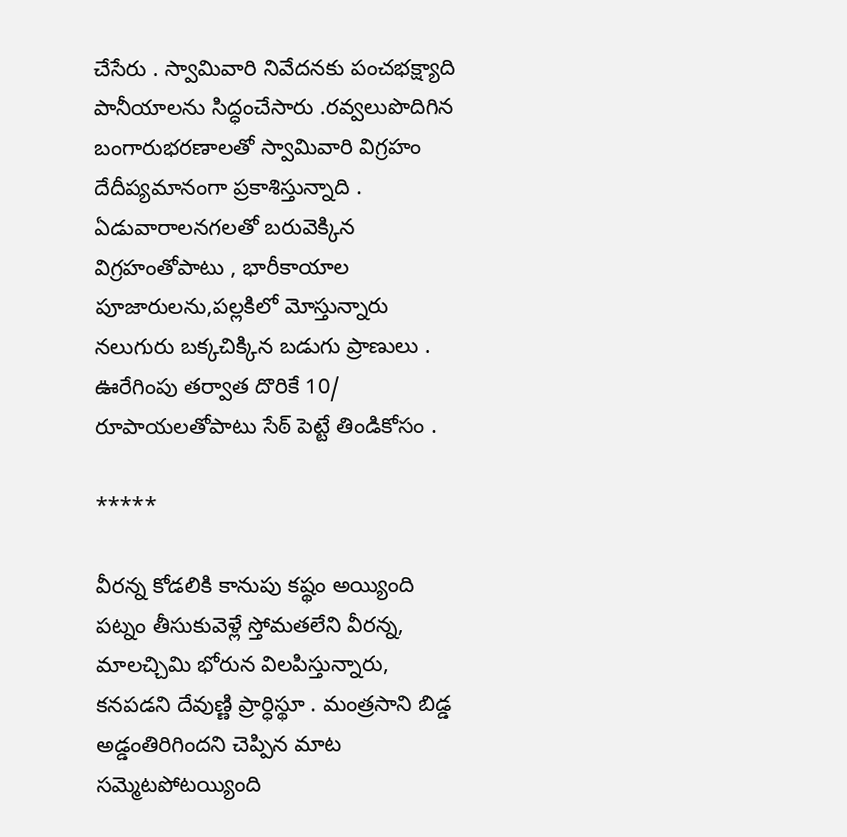చేసేరు . స్వామివారి నివేదనకు పంచభక్ష్యాది పానీయాలను సిద్ధంచేసారు .రవ్వలుపొదిగిన బంగారుభరణాలతో స్వామివారి విగ్రహం దేదీప్యమానంగా ప్రకాశిస్తున్నాది . ఏడువారాలనగలతో బరువెక్కిన విగ్రహంతోపాటు , భారీకాయాల పూజారులను,పల్లకిలో మోస్తున్నారు నలుగురు బక్కచిక్కిన బడుగు ప్రాణులు . ఊరేగింపు తర్వాత దొరికే 10/ రూపాయలతోపాటు సేఠ్ పెట్టే తిండికోసం .

*****

వీరన్న కోడలికి కానుపు కష్థం అయ్యింది పట్నం తీసుకువెళ్లే స్తోమతలేని వీరన్న, మాలచ్చిమి భోరున విలపిస్తున్నారు, కనపడని దేవుణ్ణి ప్రార్ధిస్థూ . మంత్రసాని బిడ్డ అడ్డంతిరిగిందని చెప్పిన మాట సమ్మెటపోటయ్యింది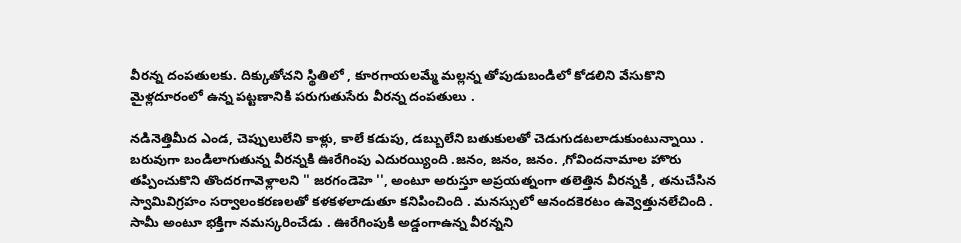వీరన్న దంపతులకు. దిక్కుతోచని స్థితిలో , కూరగాయలమ్మే మల్లన్న తోపుడుబండిలో కోడలిని వేసుకొని మైళ్లదూరంలో ఉన్న పట్టణానికి పరుగుతుసేరు వీరన్న దంపతులు .

నడినెత్తిమీద ఎండ, చెప్పులులేని కాళ్లు, కాలే కడుపు, డబ్బులేని బతుకులతో చెడుగుడటలాడుకుంటున్నాయి . బరువుగా బండిలాగుతున్న వీరన్నకి ఊరేగింపు ఎదురయ్యింది .జనం, జనం, జనం. ,గోవిందనామాల హొరు తప్పించుకొని తొందరగావెళ్లాలని '' జరగండెహె '', అంటూ అరుస్తూ అప్రయత్నంగా తలెత్తిన వీరన్నకి , తనుచేసిన స్వామివిగ్రహం సర్వాలంకరణలతో కళకళలాడుతూ కనిపించింది . మనస్సులో ఆనందకెరటం ఉవ్వెత్తునలేచింది . సామీ అంటూ భక్తిగా నమస్కరించేడు . ఊరేగింపుకి అడ్డంగాఉన్న వీరన్నని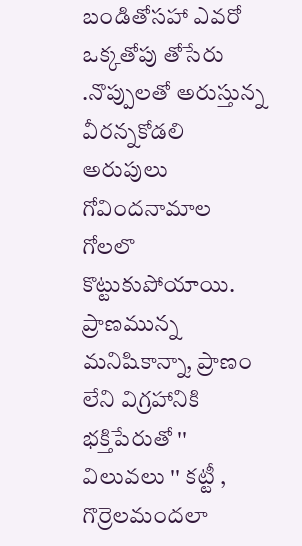బండితోసహా ఎవరో ఒక్కతోపు తోసేరు .నొప్పులతో అరుస్తున్న వీరన్నకోడలి అరుపులు గోవిందనామాల గోలలొ కొట్టుకుపోయాయి. ప్రాణమున్న మనిషికాన్నా, ప్రాణం లేని విగ్రహానికి భక్తిపేరుతో '' విలువలు '' కట్టీ , గొర్రెలమందలా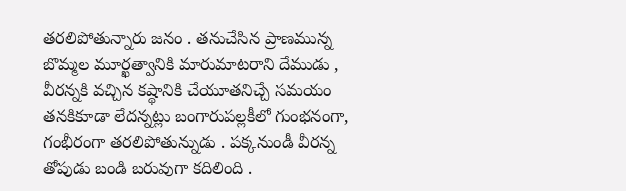తరలిపోతున్నారు జనం . తనుచేసిన ప్రాణమున్న బొమ్మల మూర్ఖత్వానికి మారుమాటరాని దేముడు , వీరన్నకి వచ్చిన కష్థానికి చేయూతనిచ్చే సమయం తనకికూడా లేదన్నట్లు బంగారుపల్లకీలో గుంభనంగా, గంభీరంగా తరలిపోతున్నుడు . పక్కనుండీ వీరన్న తోపుడు బండి బరువుగా కదిలింది .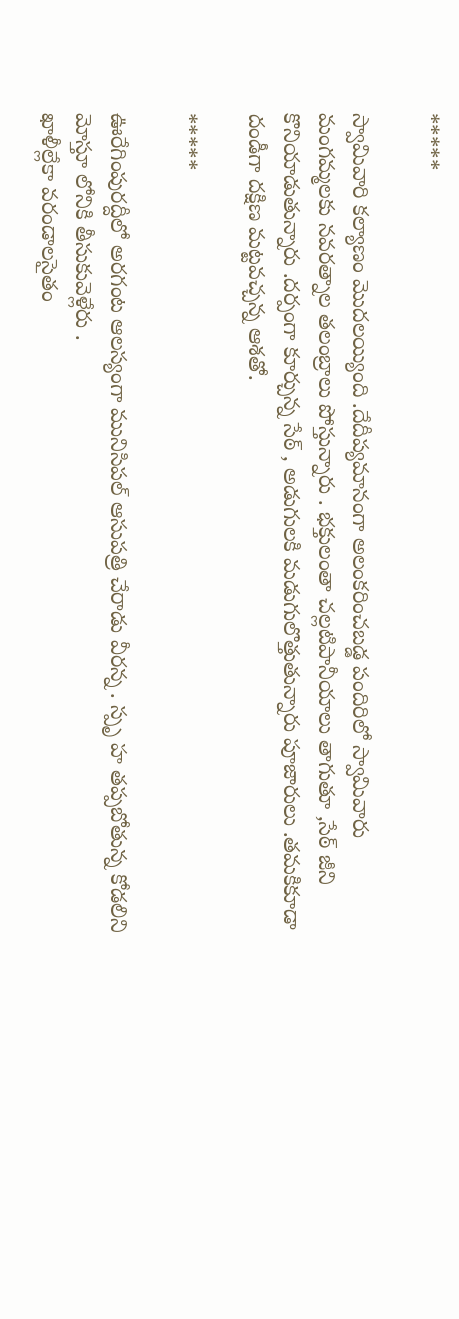*****

స్వామివారి కల్యాణం మొదలయ్యింది .దేదీప్యమానంగా అలంకరించబడ్డ పందిరిలో స్వామివారు మంగమ్మలకు నవరత్నాల తలంబ్రాలు పోస్తున్నారు . భక్తులంతా చల్లటిపానీయాలు తాగుతూ ,సేఠ్ జీని కొనియాడుతున్నారు .దర్పంగా కూర్చున్న సేఠ్ , అడుగులకి మడుగులొత్తుతున్నారు పూజారులు .తమకికూడా దండీగా దక్షిణ మట్టవచ్చన్న ఆశతో.

*****

ఊరేగింపురద్దీలో అరగంట ఆలస్యంగా మునిసిపల్ ఆసుపత్రి చేరాడు వీరన్న . స్పృ హ తప్పబోతున్న కోడలిని మోస్తూ లోనికి తీసుకువెళ్లేరు .
ఖాళీల్లేకా వరండాలసైతం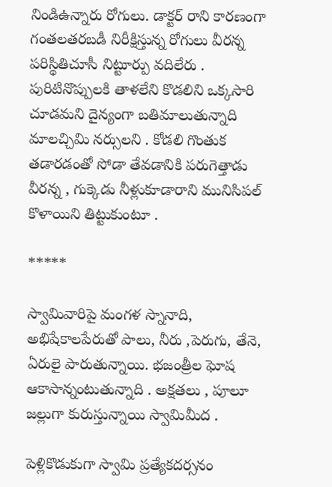నిండిఉన్నారు రోగులు. డాక్టర్ రాని కారణంగా గంతలతరబడీ నిరీక్షిస్తున్న రోగులు వీరన్న పరిస్థితిచూసీ నిట్టూర్పు వదిలేరు . పురిటినొప్పులకి తాళలేని కొడలిని ఒక్కసారి చూడమని దైన్యంగా బతిమాలుతున్నాది మాలచ్చిమి నర్సులని . కోడలి గొంతుక తడారడంతో సోడా తేవడానికి పరుగెత్తాడు వీరన్న , గుక్కెడు నీళ్లుకూడారాని మునిసిపల్ కొళాయిని తిట్టుకుంటూ .

*****

స్వామివారిపై మంగళ స్నానాది, అభిషేకాలపేరుతో పాలు, నీరు ,పెరుగు, తేనె, ఏరులై పారుతున్నాయి. భజంత్రీల ఘోష ఆకాసాన్నంటుతున్నాది . అక్షతలు , పూలూ జల్లుగా కురుస్తున్నాయి స్వామిమీద .

పెళ్లికొడుకుగా స్వామి ప్రత్యేకదర్సనం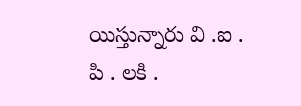యిస్తున్నారు వి .ఐ . పి . లకి .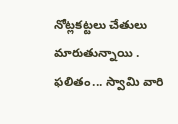నోట్లకట్టలు చేతులు మారుతున్నాయి . ఫలితం... స్వామి వారి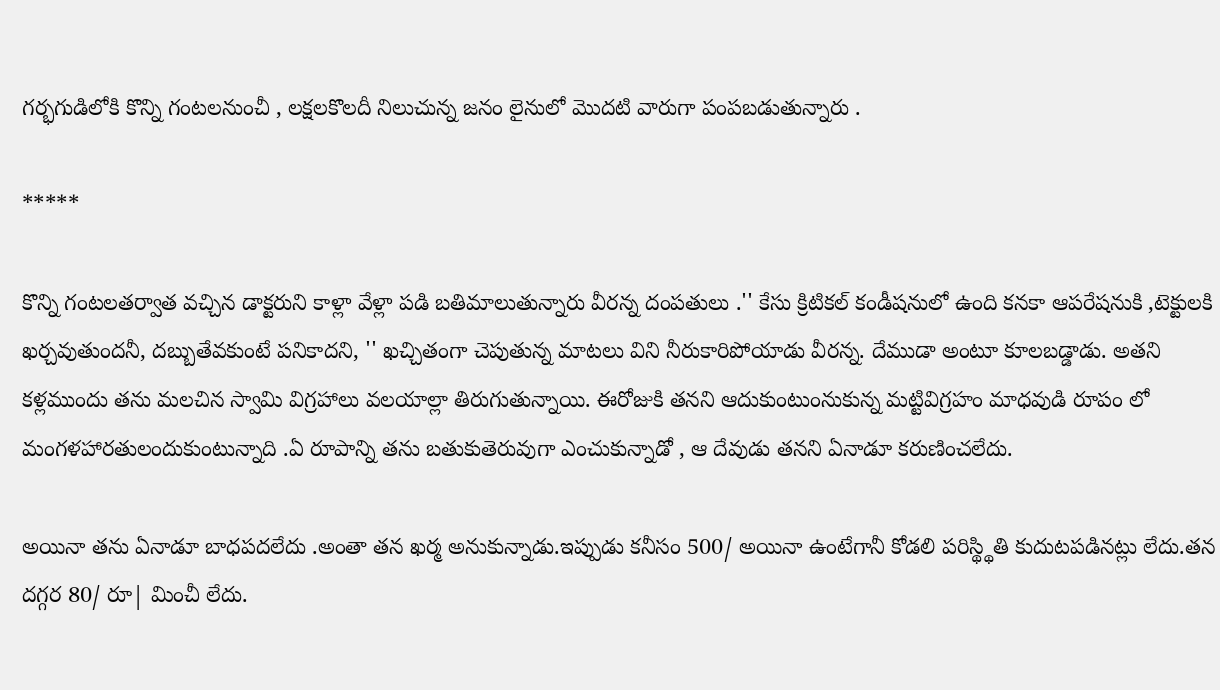గర్భగుడిలోకి కొన్ని గంటలనుంచీ , లక్షలకొలదీ నిలుచున్న జనం లైనులో మొదటి వారుగా పంపబడుతున్నారు .

*****

కొన్ని గంటలతర్వాత వచ్చిన డాక్టరుని కాళ్లా వేళ్లా పడి బతిమాలుతున్నారు వీరన్న దంపతులు .'' కేసు క్రిటికల్ కండీషనులో ఉంది కనకా ఆపరేషనుకి ,టెక్టులకి ఖర్చవుతుందనీ, దబ్బుతేవకుంటే పనికాదని, '' ఖచ్చితంగా చెపుతున్న మాటలు విని నీరుకారిపోయాడు వీరన్న. దేముడా అంటూ కూలబడ్డాడు. అతని కళ్లముందు తను మలచిన స్వామి విగ్రహాలు వలయాల్లా తిరుగుతున్నాయి. ఈరోజుకి తనని ఆదుకుంటుంనుకున్న మట్టివిగ్రహం మాధవుడి రూపం లో మంగళహారతులందుకుంటున్నాది .ఏ రూపాన్ని తను బతుకుతెరువుగా ఎంచుకున్నాడో , ఆ దేవుడు తనని ఏనాడూ కరుణించలేదు.

అయినా తను ఏనాడూ బాధపదలేదు .అంతా తన ఖర్మ అనుకున్నాడు.ఇప్పుడు కనీసం 500/ అయినా ఉంటేగానీ కోడలి పరిస్థ్థితి కుదుటపడినట్లు లేదు.తన దగ్గర 80/ రూ| మించీ లేదు.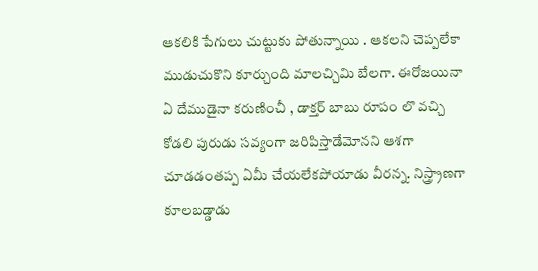ఆకలికి పేగులు చుట్టుకు పోతున్నాయి . ఆకలని చెప్పలేకా ముడుచుకొని కూర్చుంది మాలచ్చిమి బేలగా. ఈరోజయినా ఏ దేముడైనా కరుణించీ , డాక్తర్ బాబు రూపం లొ వచ్చి కోడలి పురుడు సవ్యంగా జరిపిస్తాడేమోనని ఆశగా చూడడంతప్ప ఏమీ చేయలేకపోయాడు వీరన్న. నిస్త్ర్రాణగా కూలబడ్డాడు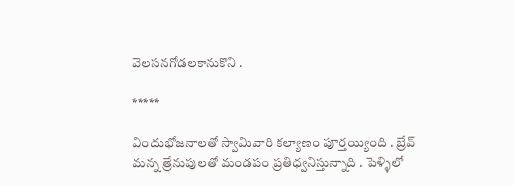వెలసనగోడలకానుకొని .

*****

విందుభోజనాలతో స్వామివారి కల్యాణం పూర్తయ్యింది . బ్రేవ్ మన్న త్రేనుపులతో మండపం ప్రతిధ్వనిస్తున్నాది . పెళ్ళిలో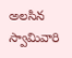అలసిన స్వామివారి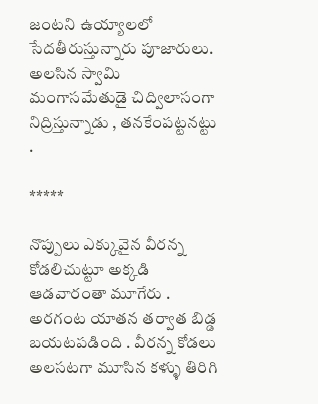జంటని ఉయ్యాలలో సేదతీరుస్తున్నారు పూజారులు. అలసిన స్వామి మంగాసమేతుడై చిద్విలాసంగా నిద్రిస్తున్నాడు , తనకేంపట్టనట్టు .

*****

నొప్పులు ఎక్కువైన వీరన్న కోడలిచుట్టూ అక్కడి ఆడవారంతా మూగేరు . అరగంట యాతన తర్వాత బిడ్డ బయటపడింది . వీరన్న కోడలు అలసటగా మూసిన కళ్ళు తిరిగి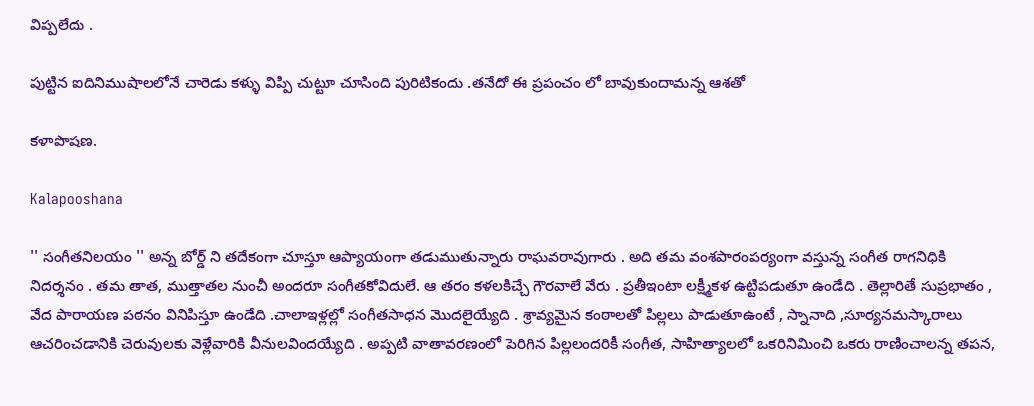విప్పలేదు .

పుట్టిన ఐదినిముషాలలోనే చారెడు కళ్ళు విప్పి చుట్టూ చూసింది పురిటికందు .తనేదో ఈ ప్రపంచం లో బావుకుందామన్న ఆశతో

కళాపొషణ.

Kalapooshana

'' సంగీతనిలయం '' అన్న బోర్డ్ ని తదేకంగా చూస్తూ ఆప్యాయంగా తడుముతున్నారు రాఘవరావుగారు . అది తమ వంశపారంపర్యంగా వస్తున్న సంగీత రాగనిధికి నిదర్శనం . తమ తాత, ముత్తాతల నుంచీ అందరూ సంగీతకోవిదులే. ఆ తరం కళలకిచ్చే గౌరవాలే వేరు . ప్రతీఇంటా లక్ష్మీకళ ఉట్టిపడుతూ ఉండేది . తెల్లారితే సుప్రభాతం , వేద పారాయణ పఠనం వినిపిస్తూ ఉండేది .చాలాఇళ్లల్లో సంగీతసాధన మొదలైయ్యేది . శ్రావ్యమైన కంఠాలతో పిల్లలు పాడుతూఉంటే , స్నానాది ,సూర్యనమస్కారాలు ఆచరించడానికి చెరువులకు వెళ్లేవారికి వీనులవిందయ్యేది . అప్పటి వాతావరణంలో పెరిగిన పిల్లలందరికీ సంగీత, సాహిత్యాలలో ఒకరినిమించి ఒకరు రాణించాలన్న తపన,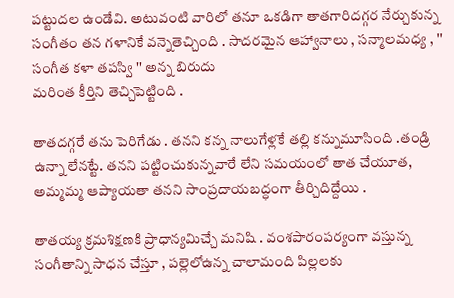పట్టుదల ఉండేవి. అటువంటి వారిలో తనూ ఒకడిగా తాతగారిదగ్గర నేర్చుకున్న సంగీతం తన గళానికే వన్నెతెచ్చింది . సాదరమైన ఆహ్వానాలు , సన్మాలమధ్య , '' సంగీత కళా తపస్వి '' అన్న బిరుదు
మరింత కీర్తిని తెచ్చిపెట్టింది .

తాతదగ్గరే తను పెరిగేడు . తనని కన్న నాలుగేళ్లకే తల్లి కన్నుమూసింది .తండ్రి ఉన్నా లేనట్టే. తనని పట్టించుకున్నవారే లేని సమయంలో తాత చేయూత, అమ్మమ్మ ఆప్యాయతా తనని సాంప్రదాయబద్ధంగా తీర్చిదిద్దేయి .

తాతయ్య క్రమశిక్షణకి ప్రాధాన్యమిచ్చే మనిషి . వంశపారంపర్యంగా వస్తున్న సంగీతాన్ని సాధన చేస్తూ , పల్లెలోఉన్న చాలామంది పిల్లలకు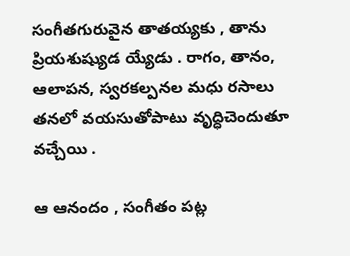సంగీతగురువైన తాతయ్యకు , తాను ప్రియశుష్యుడ య్యేడు . రాగం, తానం, ఆలాపన, స్వరకల్పనల మధు రసాలు తనలో వయసుతోపాటు వృద్ధిచెందుతూ వచ్చేయి .

ఆ ఆనందం , సంగీతం పట్ల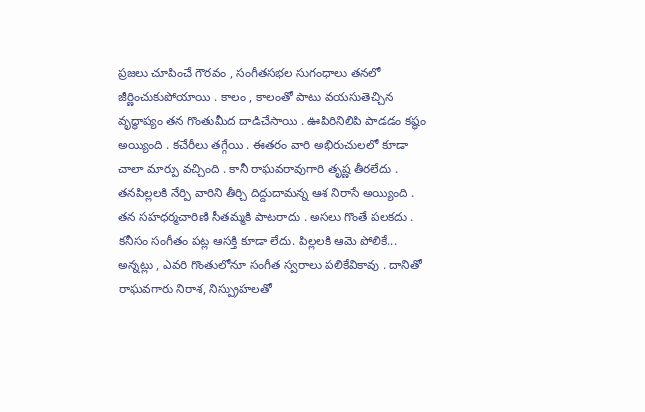ప్రజలు చూపించే గౌరవం , సంగీతసభల సుగంధాలు తనలో జీర్ణించుకుపోయాయి . కాలం , కాలంతో పాటు వయసుతెచ్చిన వృద్ధాప్యం తన గొంతుమీద దాడిచేసాయి . ఊపిరినిలిపి పాడడం కష్థం అయ్యింది . కచేరీలు తగ్గేయి . ఈతరం వారి అభిరుచులలో కూడా చాలా మార్పు వచ్చింది . కానీ రాఘవరావుగారి తృష్ణ తీరలేదు . తనపిల్లలకి నేర్పి వారిని తీర్చి దిద్దుదామన్న ఆశ నిరాసే అయ్యింది . తన సహధర్మచారిణి సీతమ్మకి పాటరాదు . అసలు గొంతే పలకదు . కనీసం సంగీతం పట్ల ఆసక్తి కూడా లేదు. పిల్లలకి ఆమె పోలికే... అన్నట్లు , ఎవరి గొంతులోనూ సంగీత స్వరాలు పలికేవికావు . దానితో రాఘవగారు నిరాశ, నిస్ప్రుహలతో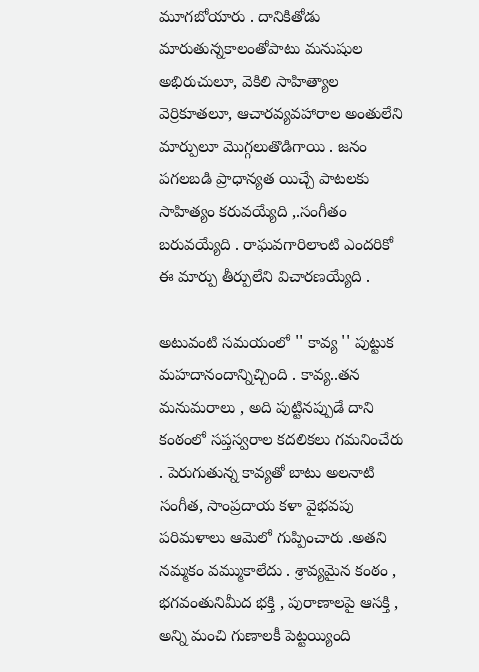మూగబోయారు . దానికితోడు మారుతున్నకాలంతోపాటు మనుషుల అభిరుచులూ, వెకిలి సాహిత్యాల వెర్రికూతలూ, ఆచారవ్యవహారాల అంతులేని మార్పులూ మొగ్గలుతొడిగాయి . జనం పగలబడి ప్రాధాన్యత యిచ్చే పాటలకు సాహిత్యం కరువయ్యేది ,.సంగీతం బరువయ్యేది . రాఘవగారిలాంటి ఎందరికో ఈ మార్పు తీర్పులేని విచారణయ్యేది .

అటువంటి సమయంలో '' కావ్య '' పుట్టుక మహదానందాన్నిచ్చింది . కావ్య..తన మనుమరాలు , అది పుట్టినప్పుడే దాని కంఠంలో సప్తస్వరాల కదలికలు గమనించేరు . పెరుగుతున్న కావ్యతో బాటు అలనాటి సంగీత, సాంప్రదాయ కళా వైభవపు పరిమళాలు ఆమెలో గుప్పించారు .అతని నమ్మకం వమ్ముకాలేదు . శ్రావ్యమైన కంఠం , భగవంతునిమీద భక్తి , పురాణాలపై ఆసక్తి , అన్ని మంచి గుణాలకీ పెట్టయ్యింది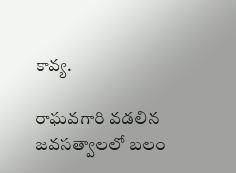కావ్య.

రాఘవగారి వడలిన జవసత్వాలలో బలం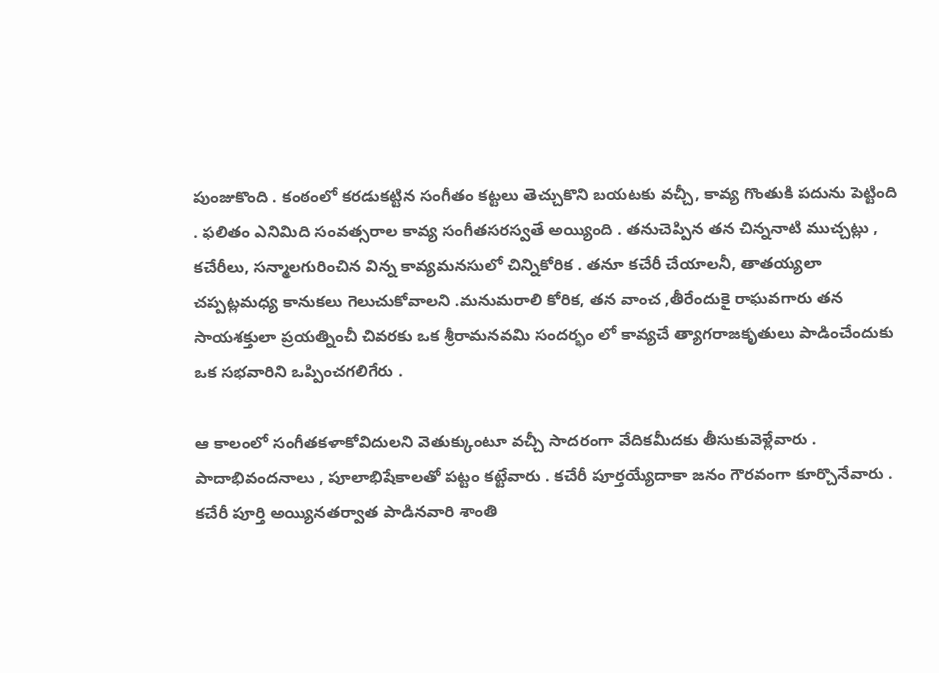పుంజుకొంది . కంఠంలో కరడుకట్టిన సంగీతం కట్టలు తెచ్చుకొని బయటకు వచ్చీ, కావ్య గొంతుకి పదును పెట్టింది . ఫలితం ఎనిమిది సంవత్సరాల కావ్య సంగీతసరస్వతే అయ్యింది . తనుచెప్పిన తన చిన్ననాటి ముచ్చట్లు , కచేరీలు, సన్మాలగురించిన విన్న కావ్యమనసులో చిన్నికోరిక . తనూ కచేరీ చేయాలనీ, తాతయ్యలా చప్పట్లమధ్య కానుకలు గెలుచుకోవాలని .మనుమరాలి కోరిక, తన వాంచ ,తీరేందుకై రాఘవగారు తన సాయశక్తులా ప్రయత్నించీ చివరకు ఒక శ్రీరామనవమి సందర్భం లో కావ్యచే త్యాగరాజకృతులు పాడించేందుకు ఒక సభవారిని ఒప్పించగలిగేరు .

ఆ కాలంలో సంగీతకళాకోవిదులని వెతుక్కుంటూ వచ్చీ సాదరంగా వేదికమీదకు తీసుకువెళ్లేవారు . పాదాభివందనాలు , పూలాభిషేకాలతో పట్టం కట్టేవారు . కచేరీ పూర్తయ్యేదాకా జనం గౌరవంగా కూర్చొనేవారు . కచేరీ పూర్తి అయ్యినతర్వాత పాడినవారి శాంతి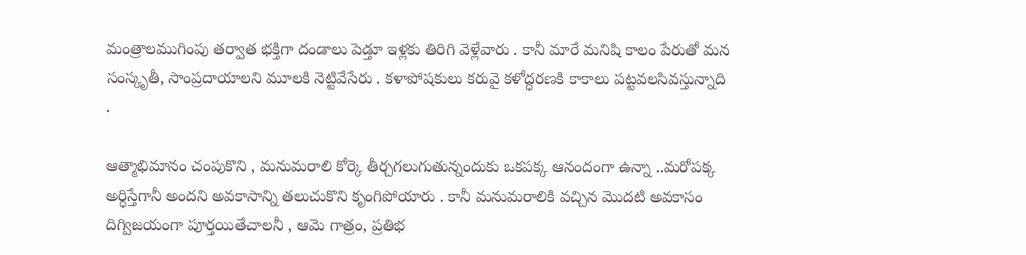మంత్రాలముగింపు తర్వాత భక్తిగా దండాలు పెడ్తూ ఇళ్లకు తిరిగి వెళ్లేవారు . కానీ మారే మనిషి కాలం పేరుతో మన సంస్కృతీ, సాంప్రదాయాలని మూలకి నెట్టివేసేరు . కళాపోషకులు కరువై కళోద్ధరణకి కాకాలు పట్టవలసివస్తున్నాది .

ఆత్మాభిమానం చంపుకొని , మనుమరాలి కోర్కె తీర్చగలుగుతున్నందుకు ఒకపక్క ఆనందంగా ఉన్నా ..మరోపక్క అర్ధిస్తేగానీ అందని అవకాసాన్ని తలుచుకొని కృంగిపోయారు . కానీ మనుమరాలికి వచ్చిన మొదటి అవకాసం దిగ్విజయంగా పూర్తయితేచాలనీ , ఆమె గాత్రం, ప్రతిభ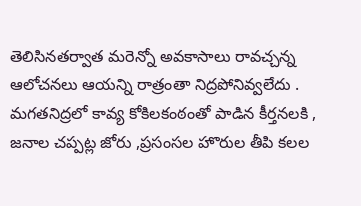తెలిసినతర్వాత మరెన్నో అవకాసాలు రావచ్చన్న ఆలోచనలు ఆయన్ని రాత్రంతా నిద్రపోనివ్వలేదు . మగతనిద్రలో కావ్య కోకిలకంఠంతో పాడిన కీర్తనలకి , జనాల చప్పట్ల జోరు ,ప్రసంసల హొరుల తీపి కలల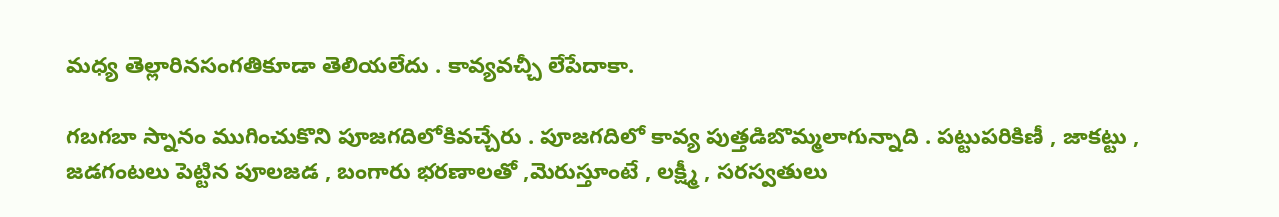మధ్య తెల్లారినసంగతికూడా తెలియలేదు . కావ్యవచ్చీ లేపేదాకా.

గబగబా స్నానం ముగించుకొని పూజగదిలోకివచ్చేరు . పూజగదిలో కావ్య పుత్తడిబొమ్మలాగున్నాది . పట్టుపరికిణీ , జాకట్టు , జడగంటలు పెట్టిన పూలజడ , బంగారు భరణాలతో ,మెరుస్తూంటే , లక్ష్మీ , సరస్వతులు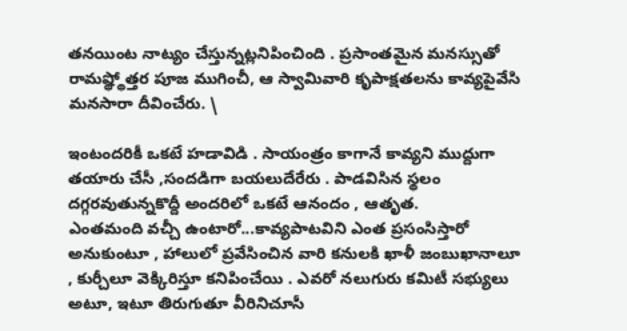తనయింట నాట్యం చేస్తున్నట్లనిపించింది . ప్రసాంతమైన మనస్సుతో రామష్థ్థోత్తర పూజ ముగించీ, ఆ స్వామివారి కృపాక్షతలను కావ్యపైవేసి మనసారా దీవించేరు. \

ఇంటందరికీ ఒకటే హడావిడి . సాయంత్రం కాగానే కావ్యని ముద్దుగా తయారు చేసీ ,సందడిగా బయలుదేరేరు . పాడవిసిన స్థలం దగ్గరవుతున్నకొద్దీ అందరిలో ఒకటే ఆనందం , ఆతృత.
ఎంతమంది వచ్చీ ఉంటారో...కావ్యపాటవిని ఎంత ప్రసంసిస్తారో అనుకుంటూ , హాలులో ప్రవేసించిన వారి కనులకి ఖాళీ జంబుఖానాలూ , కుర్చీలూ వెక్కిరిస్తూ కనిపించేయి . ఎవరో నలుగురు కమిటీ సభ్యులు అటూ, ఇటూ తిరుగుతూ వీరినిచూసీ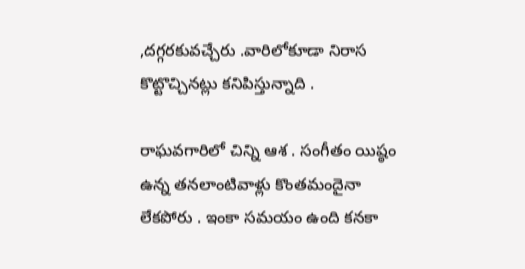,దగ్గరకువచ్చేరు .వారిలోకూడా నిరాస కొట్టొచ్చినట్లు కనిపిస్తున్నాది .

రాఘవగారిలో చిన్ని ఆశ . సంగీతం యిష్ఠం ఉన్న తనలాంటివాళ్లు కొంతమందైనా లేకపోరు . ఇంకా సమయం ఉంది కనకా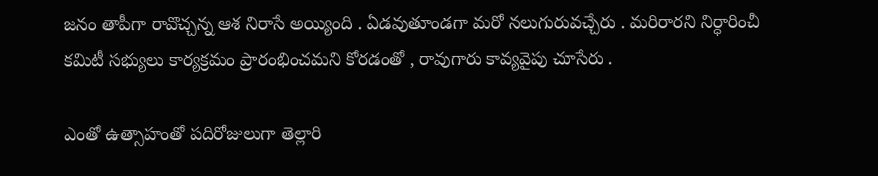జనం తాపీగా రావొచ్చన్న ఆశ నిరాసే అయ్యింది . ఏడవుతూండగా మరో నలుగురువచ్చేరు . మరిరారని నిర్ధారించీ కమిటీ సభ్యులు కార్యక్రమం ప్రారంభించమని కోరడంతో , రావుగారు కావ్యవైపు చూసేరు .

ఎంతో ఉత్సాహంతో పదిరోజులుగా తెల్లారి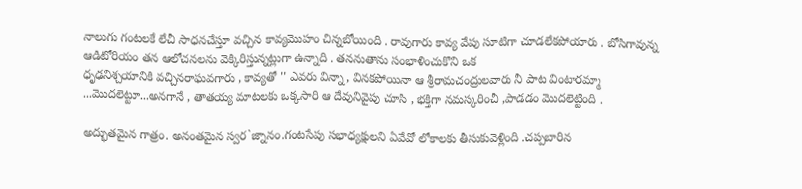నాలుగు గంటలకే లేచీ సాధనచేస్తూ వచ్చిన కావ్యమొహం చిన్నబోయింది . రావుగారు కావ్య వేపు సూటిగా చూడలేకపోయారు . బోసిగావున్న ఆడిటోరియం తన ఆలోచనలను వెక్కిరిస్తున్నట్లుగా ఉన్నాది . తననుతాను సంభాళించుకొని ఒక
ధృఢనిశ్చయానికి వచ్చినరాఘవగారు , కావ్యతో '' ఎవరు విన్నా, వినకపోయినా ఆ శ్రీరామచంద్రులవారు నీ పాట వింటారమ్మా ...మొదలెట్టూ...అనగానే , తాతయ్య మాటలకు ఒక్కసారి ఆ దేవునివైపు చూసి , భక్తిగా నమస్కరించీ ,పాడడం మొదలెట్టింది .

అద్భుతమైన గాత్రం. అనంతమైన స్వర`జ్నానం.గంటసేపు సభాధ్యక్షులని ఏవేవో లోకాలకు తీసుకువెళ్లింది .చప్పబారిన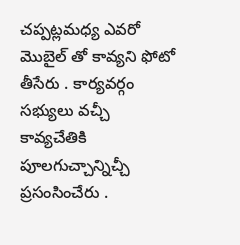చప్పట్లమధ్య ఎవరో మొబైల్ తో కావ్యని ఫోటో తీసేరు . కార్యవర్గం సభ్యులు వచ్చీ కావ్యచేతికి పూలగుచ్చాన్నిచ్చీ ప్రసంసించేరు .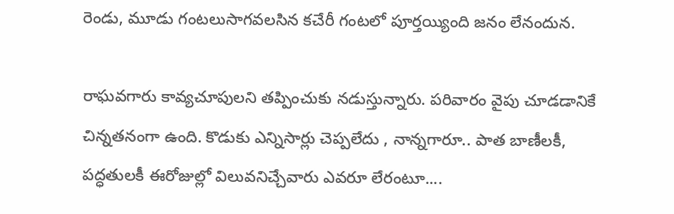రెండు, మూడు గంటలుసాగవలసిన కచేరీ గంటలో పూర్తయ్యింది జనం లేనందున.

రాఘవగారు కావ్యచూపులని తప్పించుకు నడుస్తున్నారు. పరివారం వైపు చూడడానికే చిన్నతనంగా ఉంది. కొడుకు ఎన్నిసార్లు చెప్పలేదు , నాన్నగారూ.. పాత బాణీలకీ, పద్ధతులకీ ఈరోజుల్లో విలువనిచ్చేవారు ఎవరూ లేరంటూ....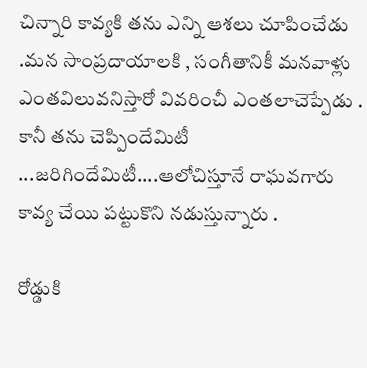చిన్నారి కావ్యకి తను ఎన్ని ఆశలు చూపించేడు .మన సాంప్రదాయాలకి , సంగీతానికీ మనవాళ్లు ఎంతవిలువనిస్తారో వివరించీ ఎంతలాచెప్పేడు . కానీ తను చెప్పిందేమిటీ ...జరిగిందేమిటీ....ఆలోచిస్తూనే రాఘవగారు కావ్య చేయి పట్టుకొని నడుస్తున్నారు .

రోడ్డుకి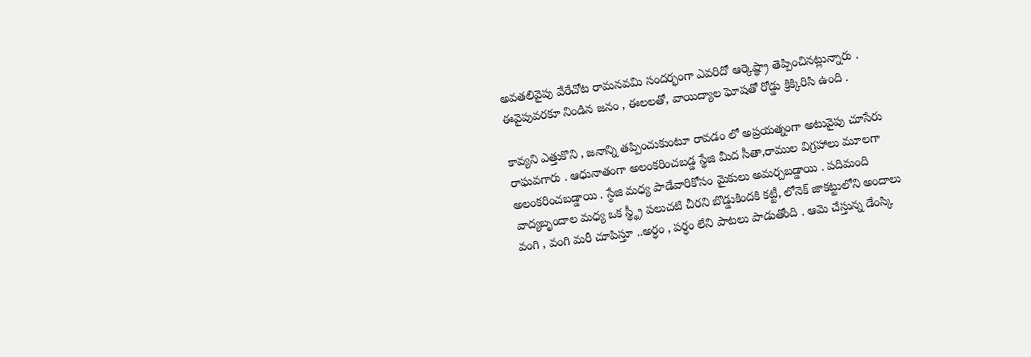అవతలివైపు వేరేచోట రామనవమి సందర్భంగా ఎవరిదో ఆర్కెష్థ్రా తెప్పించినట్లున్నారు . ఈవైపువరకూ నిండిన జనం , ఈలలతో, వాయిద్యాల ఘోషతో రోడ్డు క్రిక్కిరిసి ఉంది .

కావ్యని ఎత్తుకొని , జనాన్ని తప్పించుకుంటూ రావడం లో అప్రయత్నంగా అటువైపు చూసేరు రాఘవగారు . ఆధునాతంగా అలంకరించబడ్డ స్థేజి మీద సీతా,రాముల విగ్రహాలు మూలగా అలంకరించబడ్డాయి . స్ఠేజి మధ్య పాడేవారికోసం మైకులు అమర్చబడ్డాయి . పదిమంది వాద్యబృందాల మధ్య ఒక స్థ్థ్రీ పలుచటి చీరని బొడ్డుకిందకి కట్టీ, లోనెక్ జాకట్టులోని అందాలు వంగి , వంగి మరీ చూపిస్తూ ..అర్ధం , పర్ధం లేని పాటలు పాడుతోంది . ఆమె చేస్తున్న డేంస్కి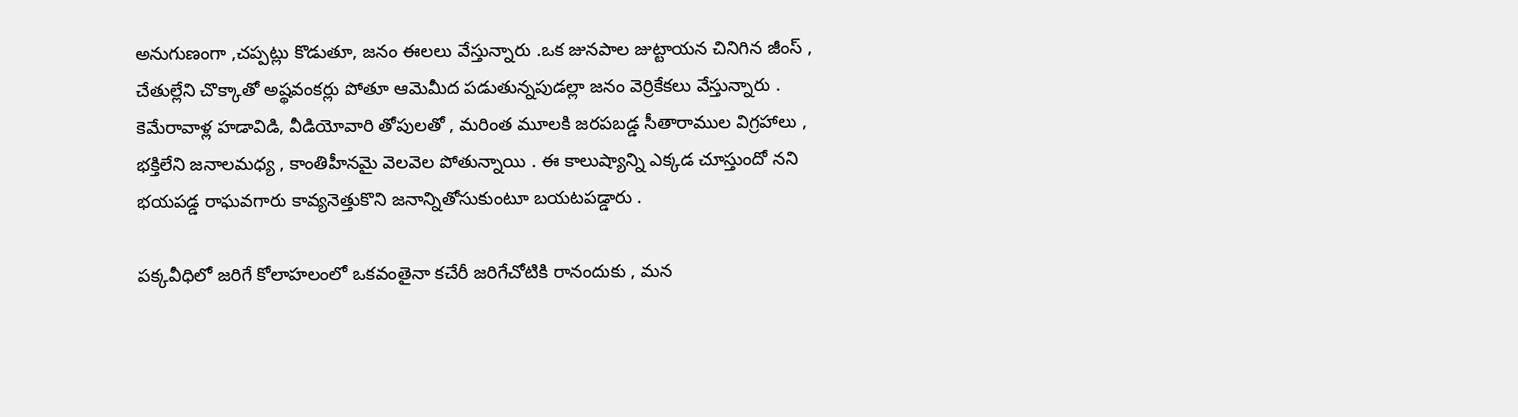అనుగుణంగా ,చప్పట్లు కొడుతూ, జనం ఈలలు వేస్తున్నారు .ఒక జునపాల జుట్టాయన చినిగిన జీంస్ , చేతుల్లేని చొక్కాతో అష్థవంకర్లు పోతూ ఆమెమీద పడుతున్నపుడల్లా జనం వెర్రికేకలు వేస్తున్నారు . కెమేరావాళ్ల హడావిడి, వీడియోవారి తోపులతో , మరింత మూలకి జరపబడ్డ సీతారాముల విగ్రహాలు , భక్తిలేని జనాలమధ్య , కాంతిహీనమై వెలవెల పోతున్నాయి . ఈ కాలుష్యాన్ని ఎక్కడ చూస్తుందో నని భయపడ్డ రాఘవగారు కావ్యనెత్తుకొని జనాన్నితోసుకుంటూ బయటపడ్డారు .

పక్కవీధిలో జరిగే కోలాహలంలో ఒకవంతైనా కచేరీ జరిగేచోటికి రానందుకు , మన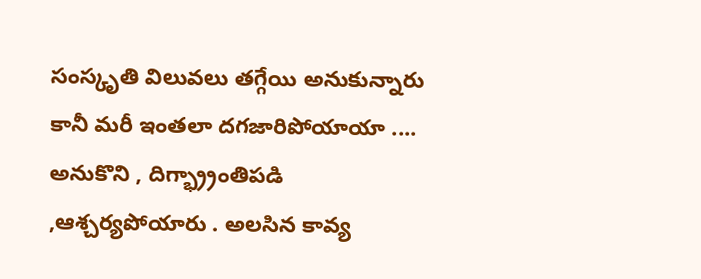సంస్కృతి విలువలు తగ్గేయి అనుకున్నారు కానీ మరీ ఇంతలా దగజారిపోయాయా .... అనుకొని , దిగ్భ్ర్రాంతిపడి ,ఆశ్చర్యపోయారు . అలసిన కావ్య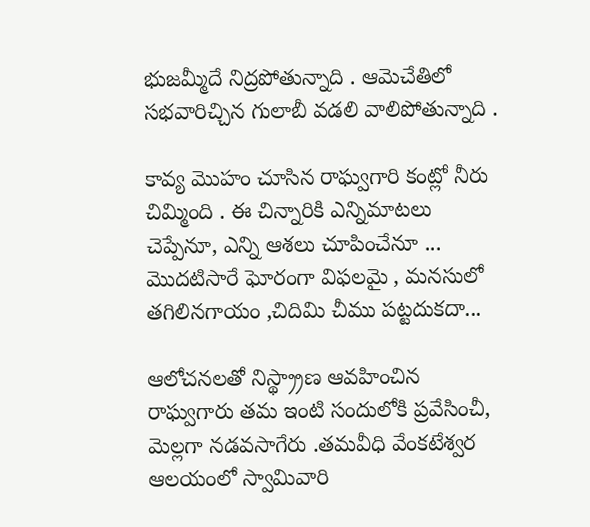భుజమ్మీదే నిద్రపోతున్నాది . ఆమెచేతిలో సభవారిచ్చిన గులాబీ వడలి వాలిపోతున్నాది .

కావ్య మొహం చూసిన రాఘ్వగారి కంట్లో నీరు చిమ్మింది . ఈ చిన్నారికి ఎన్నిమాటలు చెప్పేనూ, ఎన్ని ఆశలు చూపించేనూ ... మొదటిసారే ఘోరంగా విఫలమై , మనసులో తగిలినగాయం ,చిదిమి చీము పట్టదుకదా...

ఆలోచనలతో నిస్థ్ర్రాణ ఆవహించిన రాఘ్వగారు తమ ఇంటి సందులోకి ప్రవేసించీ, మెల్లగా నడవసాగేరు .తమవీధి వేంకటేశ్వర ఆలయంలో స్వామివారి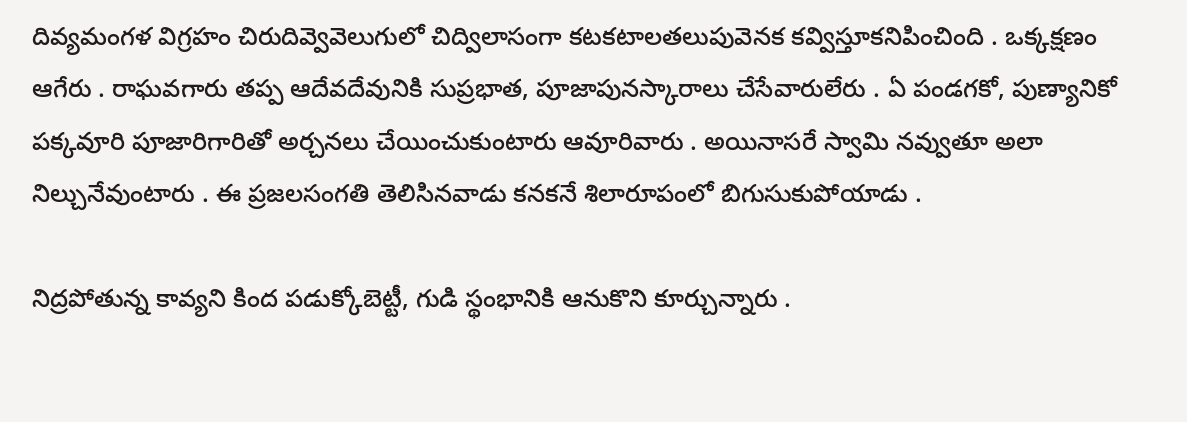దివ్యమంగళ విగ్రహం చిరుదివ్వెవెలుగులో చిద్విలాసంగా కటకటాలతలుపువెనక కవ్విస్తూకనిపించింది . ఒక్కక్షణం ఆగేరు . రాఘవగారు తప్ప ఆదేవదేవునికి సుప్రభాత, పూజాపునస్కారాలు చేసేవారులేరు . ఏ పండగకో, పుణ్యానికో పక్కవూరి పూజారిగారితో అర్చనలు చేయించుకుంటారు ఆవూరివారు . అయినాసరే స్వామి నవ్వుతూ అలా నిల్చునేవుంటారు . ఈ ప్రజలసంగతి తెలిసినవాడు కనకనే శిలారూపంలో బిగుసుకుపోయాడు .

నిద్రపోతున్న కావ్యని కింద పడుక్కోబెట్టీ, గుడి స్థంభానికి ఆనుకొని కూర్చున్నారు .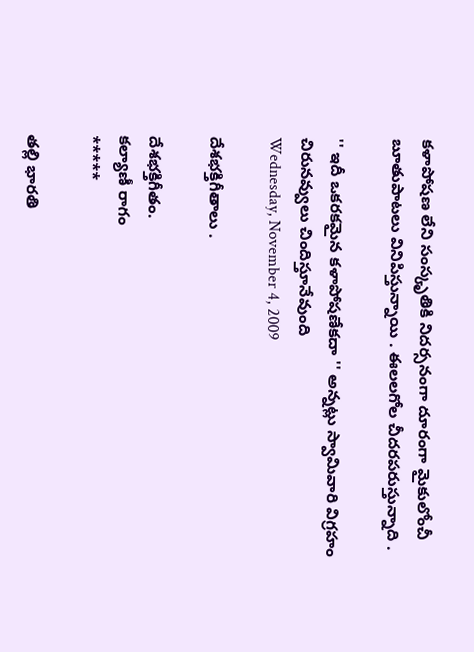కళాపోషణ లేని సంస్కృతికి నిదర్సనంగా దూరంగా మైకులోంచీ బూతుపాటలు వినిపిస్తున్నాయి . ఈలలగోల చీదరపరుస్తున్నాది .

'' ఇదీ ఒకరకమైన కళాపోషణేకదా '' అన్నట్లు స్వామివారి విగ్రహం చిరునవ్వులు చిందిస్తూనేవుంది
Wednesday, November 4, 2009

దేశభక్తిగీతాలు .

దేశభక్తిగీతం.
కల్యాణీ రాగం
*****

తల్లి భారతి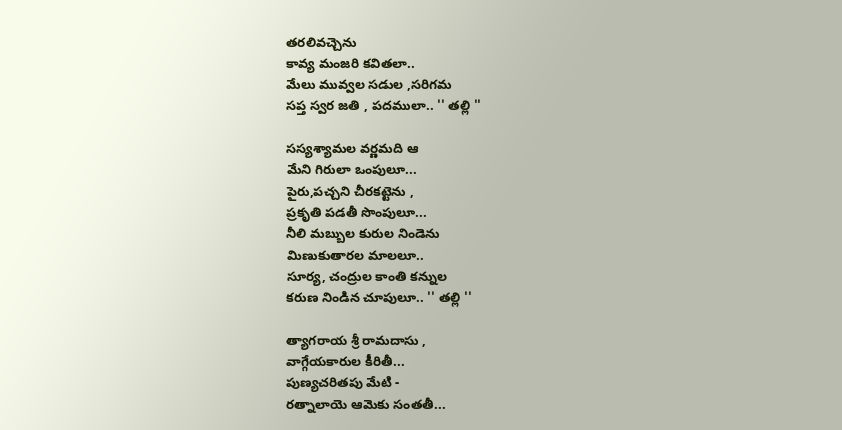తరలివచ్చెను
కావ్య మంజరి కవితలా..
మేలు మువ్వల సడుల ,సరిగమ
సప్త స్వర జతి , పదములా.. '' తల్లి ''

సస్యశ్యామల వర్ణమది ఆ
మేని గిరులా ఒంపులూ...
పైరు,పచ్చని చీరకట్టెను ,
ప్రకృతి పడతీ సొంపులూ...
నీలి మబ్బుల కురుల నిండెను
మిణుకుతారల మాలలూ..
సూర్య, చంద్రుల కాంతి కన్నుల
కరుణ నిండిన చూపులూ.. '' తల్లి ''

త్యాగరాయ శ్రీ రామదాసు ,
వాగ్గేయకారుల కీరితీ...
పుణ్యచరితపు మేటి -
రత్నాలాయె ఆమెకు సంతతీ...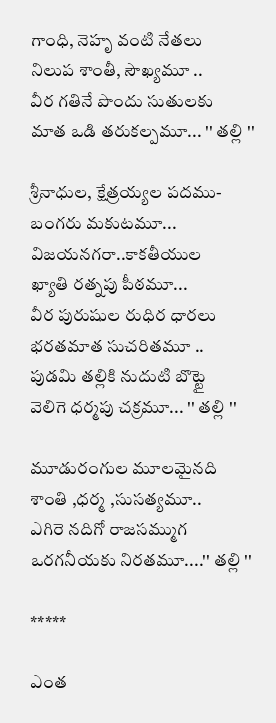గాంధి, నెహృ వంటి నేతలు
నిలుప శాంతీ, సౌఖ్యమూ ..
వీర గతినే పొందు సుతులకు
మాత ఒడి తరుకల్పమూ... '' తల్లి ''

శ్రీనాధుల, క్షేత్రయ్యల పదము-
బంగరు మకుటమూ...
విజయనగరా..కాకతీయుల
ఖ్యాతి రత్నపు పీఠమూ...
వీర పురుషుల రుధిర ధారలు
భరతమాత సుచరితమూ ..
పుడమి తల్లికి నుదుటి బొట్టై
వెలిగె ధర్మపు చక్రమూ... '' తల్లి ''

మూడురంగుల మూలమైనది
శాంతి ,ధర్మ ,సుసత్యమూ..
ఎగిరె నదిగో రాజసమ్ముగ
ఒరగనీయకు నిరతమూ....'' తల్లి ''

*****

ఎంత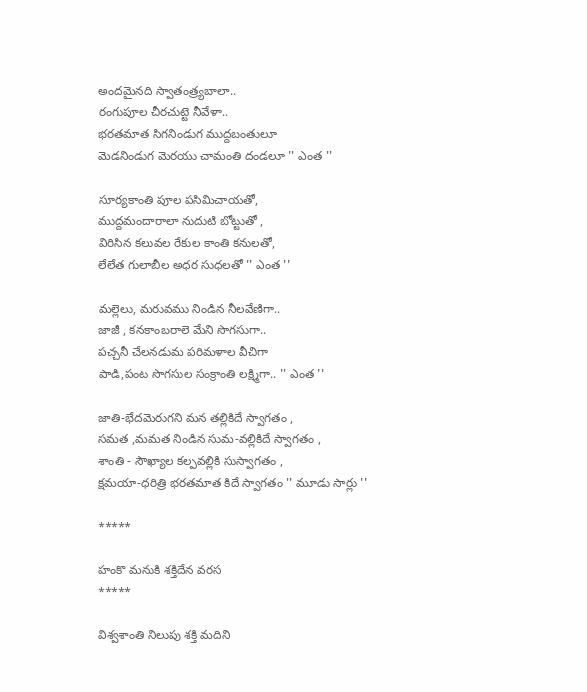అందమైనది స్వాతంత్ర్యబాలా..
రంగుపూల చీరచుట్టె నీవేళా..
భరతమాత సిగనిండుగ ముద్దబంతులూ
మెడనిండుగ మెరయు చామంతి దండలూ '' ఎంత ''

సూర్యకాంతి పూల పసిమిచాయతో,
ముద్దమందారాలా నుదుటి బోట్టుతో ,
విరిసిన కలువల రేకుల కాంతి కనులతో,
లేలేత గులాబీల అధర సుధలతో '' ఎంత ''

మల్లెలు, మరువము నిండిన నీలవేణిగా..
జాజీ , కనకాంబరాలె మేని సొగసుగా..
పచ్చనీ చేలనడుమ పరిమళాల వీచిగా
పాడి,పంట సొగసుల సంక్రాంతి లక్ష్మిగా.. '' ఎంత ''

జాతి-భేదమెరుగని మన తల్లికిదే స్వాగతం ,
సమత ,మమత నిండిన సుమ-వల్లికిదే స్వాగతం ,
శాంతి - సౌఖ్యాల కల్పవల్లికి సుస్వాగతం ,
క్షమయా-ధరిత్రి భరతమాత కిదే స్వాగతం '' మూడు సార్లు ''

*****

హంకొ మనుకి శక్తిదేన వరస
*****

విశ్వశాంతి నిలుపు శక్తి మదిని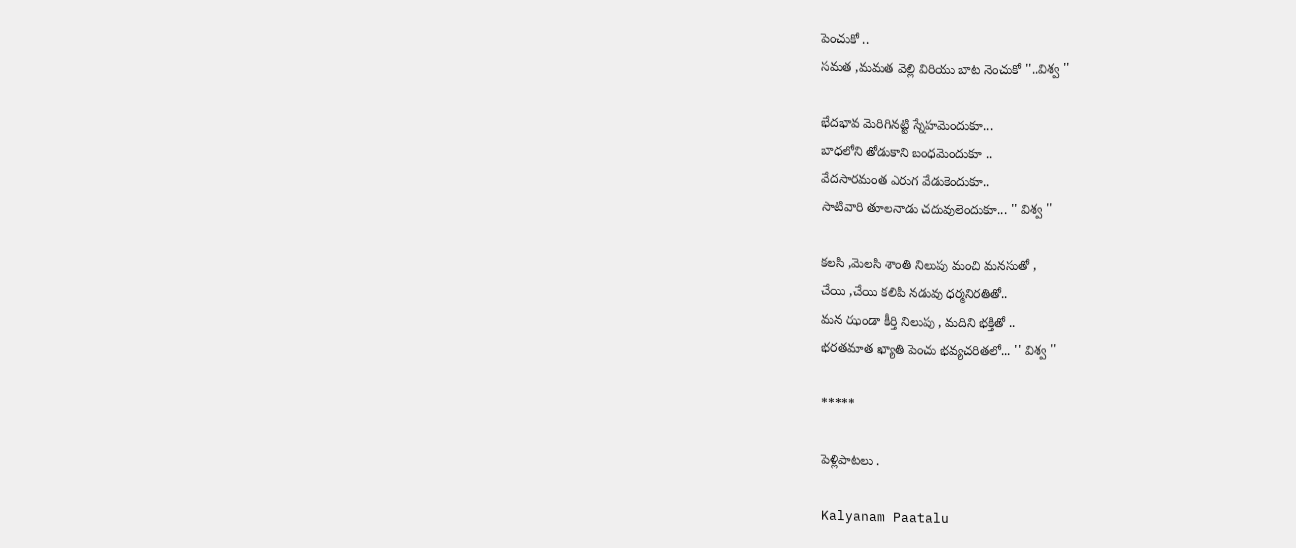పెంచుకో ..
సమత ,మమత వెల్లి విరియు బాట నెంచుకో ''..విశ్వ ''

భేదభావ మెరిగినట్టి స్నేహమెందుకూ...
బాధలోని తోడుకాని బంధమెందుకూ ..
వేదసారమంత ఎరుగ వేడుకెందుకూ..
సాటివారి తూలనాడు చదువులెందుకూ... '' విశ్వ ''

కలసి ,మెలసి శాంతి నిలుపు మంచి మనసుతో ,
చేయి ,చేయి కలిపి నడువు ధర్మనిరతితో..
మన ఝండా కీర్తి నిలుపు , మదిని భక్తితో ..
భరతమాత ఖ్యాతి పెంచు భవ్యచరితలో... '' విశ్వ ''

*****

పెళ్లిపాటలు .

Kalyanam Paatalu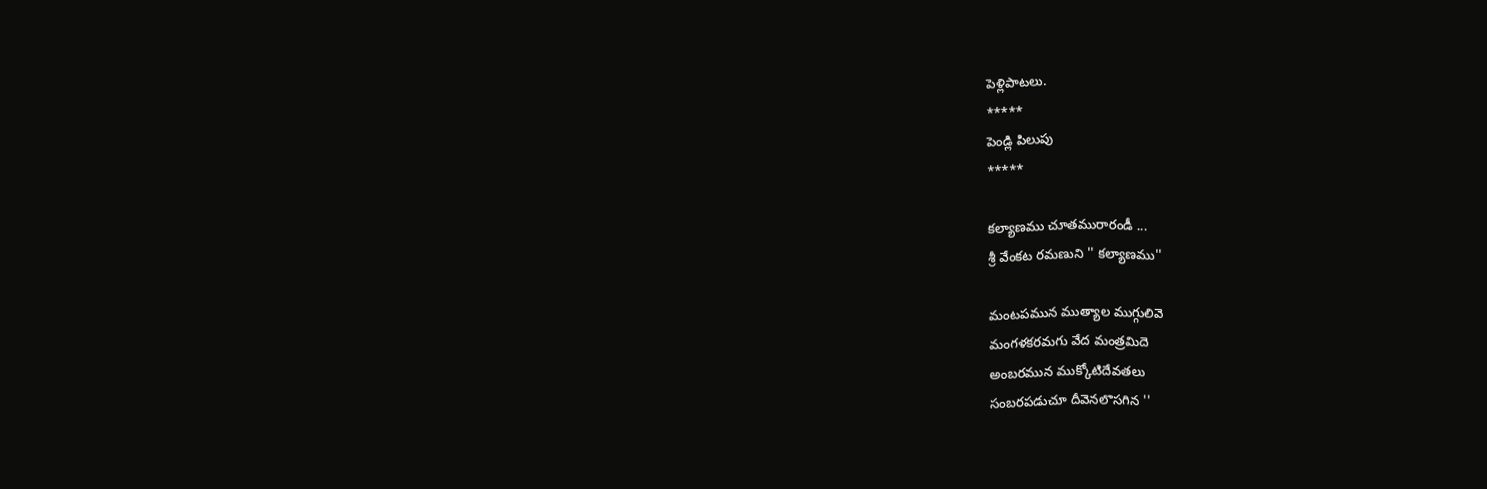పెళ్లిపాటలు.
*****
పెండ్లి పిలుపు
*****

కల్యాణము చూతమురారండీ ...
శ్రీ వేంకట రమణుని '' కల్యాణము''

మంటపమున ముత్యాల ముగ్గులివె
మంగళకరమగు వేద మంత్రమిదె
అంబరమున ముక్కోటిదేవతలు
సంబరపడుచూ దీవెనలొసగిన ''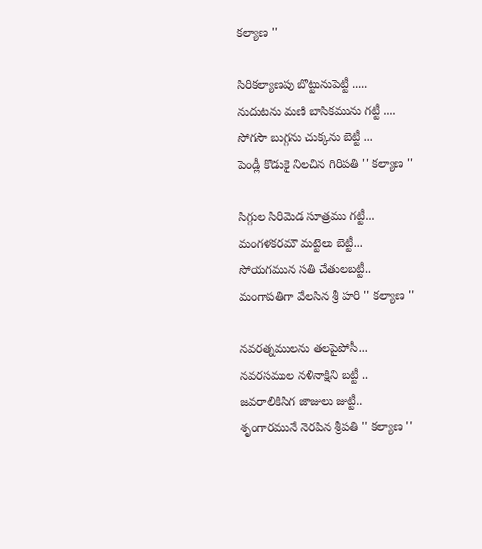కల్యాణ ''

సిరికల్యాణపు బొట్టునుపెట్టీ .....
నుదుటను మణి బాసికమును గట్టీ ....
సోగసౌ బుగ్గను చుక్కను బెట్టీ ...
పెండ్లీ కొడుకై నిలచిన గిరిపతి '' కల్యాణ ''

సిగ్గుల సిరిమెడ సూత్రము గట్టీ...
మంగళకరమౌ మట్టెలు బెట్టీ...
సోయగమున సతి చేతులబట్టీ..
మంగాపతిగా వేలసిన శ్రీ హరి '' కల్యాణ ''

నవరత్నములను తలపైపోసీ...
నవరసముల నళినాక్షిని బట్టీ ..
జవరాలికిసిగ జాజులు జుట్టీ..
శృంగారమునే నెరపిన శ్రీపతి '' కల్యాణ ''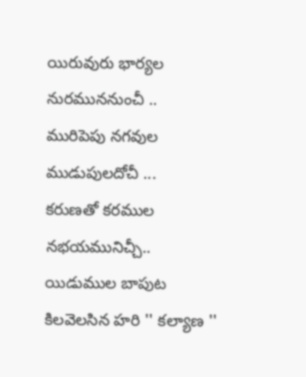యిరువురు భార్యల నురముననుంచీ ..
మురిపెపు నగవుల ముడుపులదోచీ ...
కరుణతో కరముల నభయమునిచ్చీ..
యిడుముల బాపుట కిలవెలసిన హరి '' కల్యాణ ''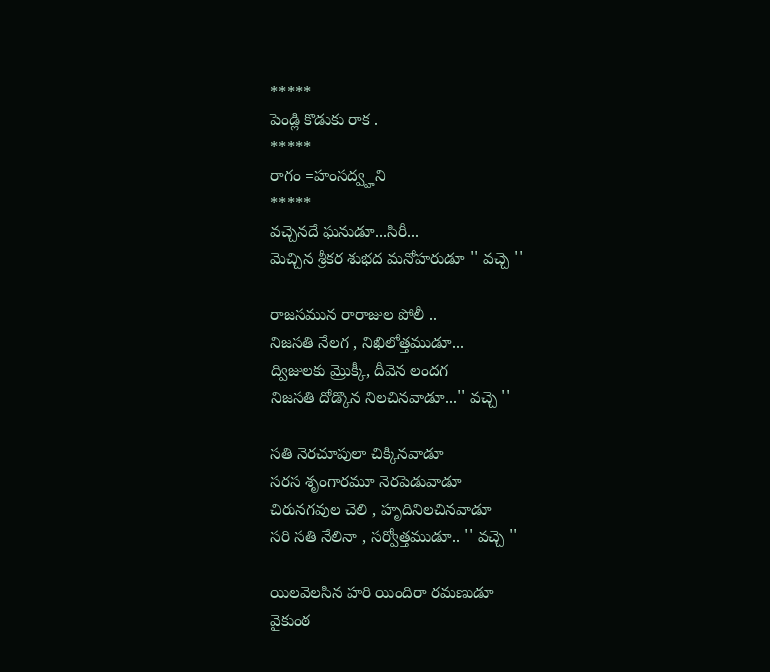*****
పెండ్లి కొడుకు రాక .
*****
రాగం =హంసద్వ్హని
*****
వచ్చెనదే ఘనుడూ...సిరీ...
మెచ్చిన శ్రీకర శుభద మనోహరుడూ '' వచ్చె ''

రాజసమున రారాజుల పోలీ ..
నిజసతి నేలగ , నిఖిలోత్తముడూ...
ద్విజులకు మ్రొక్కీ, దీవెన లందగ
నిజసతి దోడ్కొన నిలచినవాడూ...'' వచ్చె ''

సతి నెరచూపులా చిక్కినవాడూ
సరస శృంగారమూ నెరపెడువాడూ
చిరునగవుల చెలి , హృదినిలచినవాడూ
సరి సతి నేలినా , సర్వోత్తముడూ.. '' వచ్చె ''

యిలవెలసిన హరి యిందిరా రమణుడూ
వైకుంఠ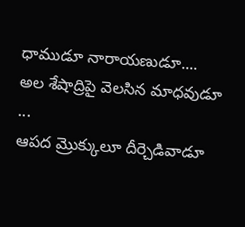ధాముడూ నారాయణుడూ....
అల శేషాద్రిపై వెలసిన మాధవుడూ ...
ఆపద మ్రొక్కులూ దీర్చెడివాడూ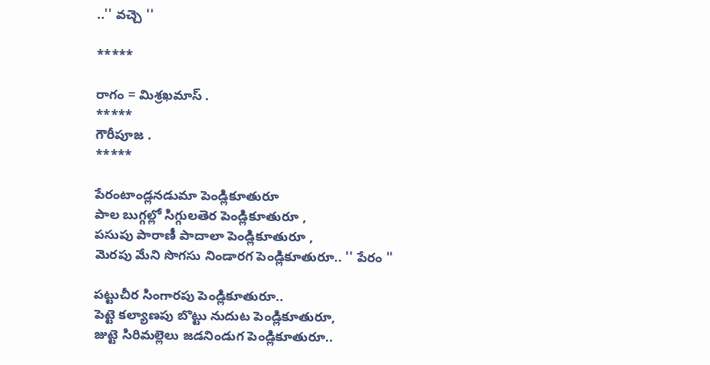..'' వచ్చె ''

*****

రాగం = మిశ్రఖమాస్ .
*****
గౌరీపూజ .
*****

పేరంటాండ్లనడుమా పెండ్లికూతురూ
పాల బుగ్గల్లో సిగ్గులతెర పెండ్లికూతురూ ,
పసుపు పారాణీ పాదాలా పెండ్లికూతురూ ,
మెరపు మేని సొగసు నిండారగ పెండ్లికూతురూ.. '' పేరం ''

పట్టుచీర సింగారపు పెండ్లికూతురూ..
పెట్టె కల్యాణపు బొట్టు నుదుట పెండ్లికూతురూ,
జుట్టె సిరిమల్లెలు జడనిండుగ పెండ్లికూతురూ..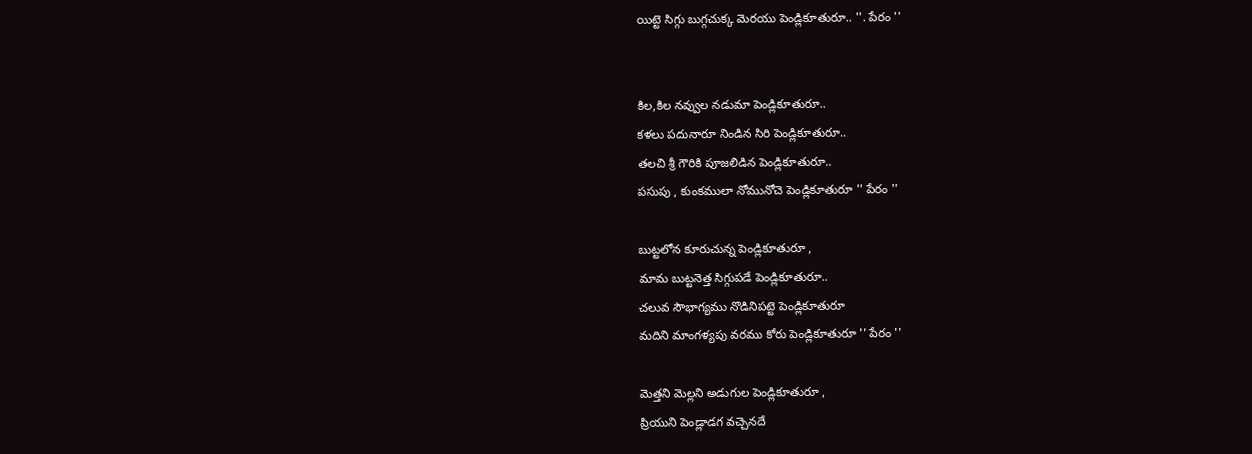యిట్టె సిగ్గు బుగ్గచుక్క మెరయు పెండ్లికూతురూ.. ''. పేరం ''


కిల,కిల నవ్వుల నడుమా పెండ్లికూతురూ..
కళలు పదునారూ నిండిన సిరి పెండ్లికూతురూ..
తలచి శ్రీ గౌరికి పూజలిడిన పెండ్లికూతురూ..
పసుపు , కుంకములా నోమునోచె పెండ్లికూతురూ '' పేరం ''

బుట్టలోన కూరుచున్న పెండ్లికూతురూ ,
మామ బుట్టనెత్త సిగ్గుపడే పెండ్లికూతురూ..
చలువ సౌభాగ్యము నొడినిపట్టె పెండ్లికూతురూ
మదిని మాంగళ్యపు వరము కోరు పెండ్లికూతురూ '' పేరం ''

మెత్తని మెల్లని అడుగుల పెండ్లికూతురూ ,
ప్రియుని పెండ్లాడగ వచ్చెనదే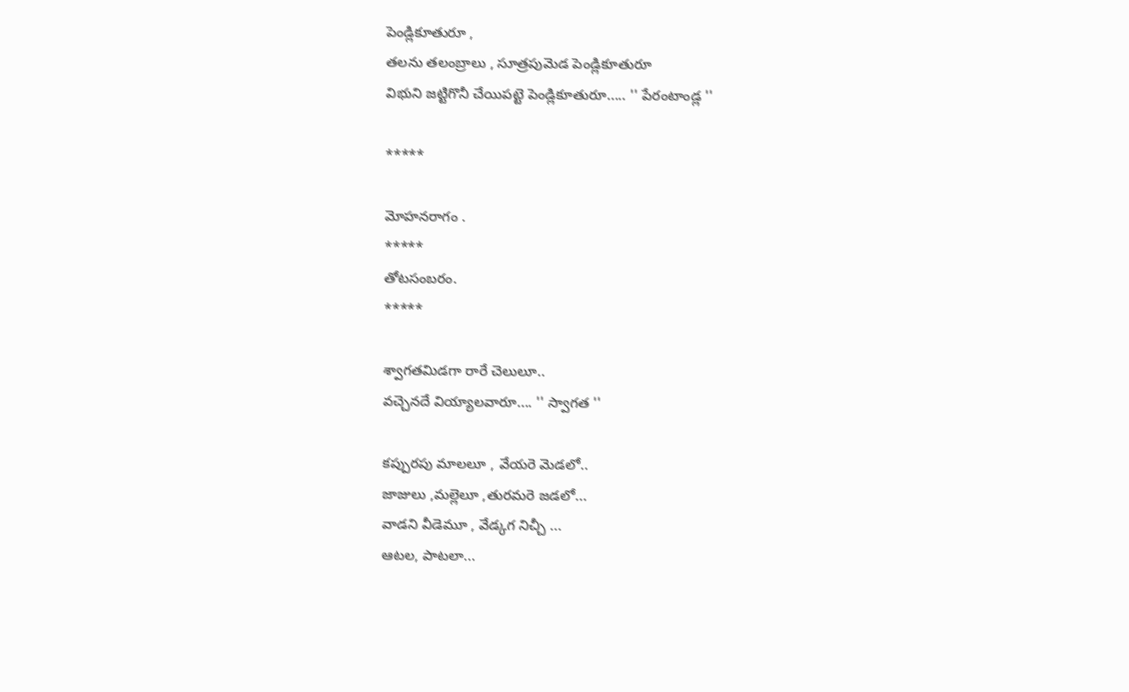పెండ్లికూతురూ ,
తలను తలంబ్రాలు , సూత్రపుమెడ పెండ్లికూతురూ
విభుని జట్టిగొనీ చేయిపట్టె పెండ్లికూతురూ..... '' పేరంటాండ్ల ''

*****

మోహనరాగం .
*****
తోటసంబరం.
*****

శ్వాగతమిడగా రారే చెలులూ..
వచ్చెనదే వియ్యాలవారూ.... '' స్వాగత ''

కప్పురపు మాలలూ , వేయరె మెడలో..
జాజులు ,మల్లెలూ ,తురమరె జడలో...
వాడని వీడెమూ , వేడ్కగ నిచ్చీ ...
ఆటల, పాటలా...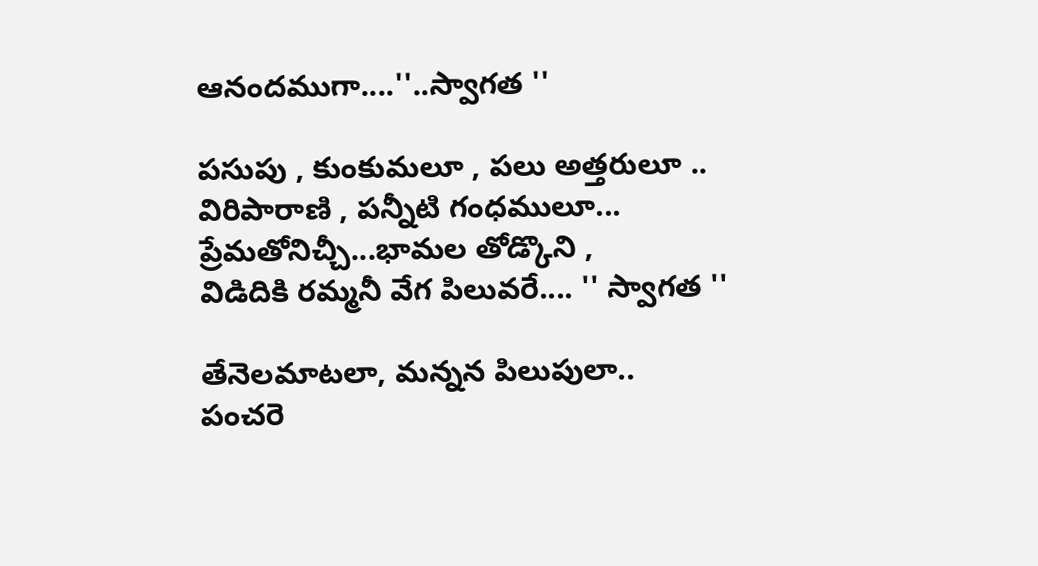ఆనందముగా....''..స్వాగత ''

పసుపు , కుంకుమలూ , పలు అత్తరులూ ..
విరిపారాణి , పన్నీటి గంధములూ...
ప్రేమతోనిచ్చీ...భామల తోడ్కొని ,
విడిదికి రమ్మనీ వేగ పిలువరే.... '' స్వాగత ''

తేనెలమాటలా, మన్నన పిలుపులా..
పంచరె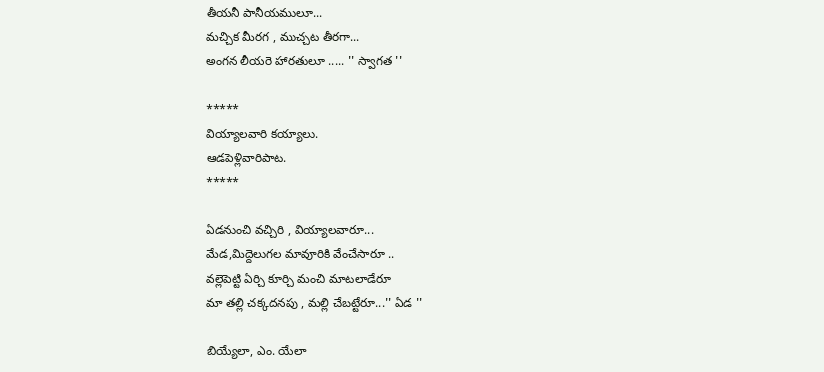తీయనీ పానీయములూ...
మచ్చిక మీరగ , ముచ్చట తీరగా...
అంగన లీయరె హారతులూ ..... '' స్వాగత ''

*****
వియ్యాలవారి కయ్యాలు.
ఆడపెళ్లివారిపాట.
*****

ఏడనుంచి వచ్చిరి , వియ్యాలవారూ...
మేడ,మిద్దెలుగల మావూరికి వేంచేసారూ ..
వల్లెపెట్టి ఏర్చి కూర్చి మంచి మాటలాడేరూ
మా తల్లి చక్కదనపు , మల్లి చేబట్టేరూ...'' ఏడ ''

బియ్యేలా, ఎం. యేలా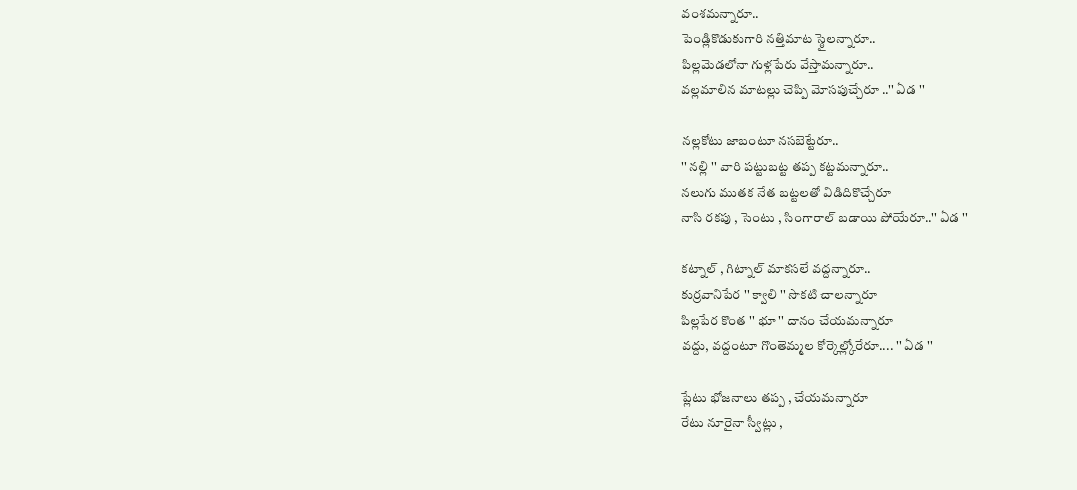వంశమన్నారూ..
పెండ్లికొడుకుగారి నత్తిమాట స్ఠైలన్నారూ..
పిల్లమెడలోనా గుళ్లపేరు వేస్తామన్నారూ..
వల్లమాలిన మాటల్లు చెప్పి మోసపుచ్చేరూ ..'' ఏడ ''

నల్లకోటు జాబంటూ నసబెట్టేరూ..
'' నల్లి '' వారి పట్టుబట్ట తప్ప కట్టమన్నారూ..
నలుగు ముతక నేత బట్టలతో విడిదికొచ్చేరూ
నాసి రకపు , సెంటు , సింగారాల్ బడాయి పోయేరూ..'' ఏడ ''

కట్నాల్ , గిట్నాల్ మాకసలే వద్దన్నారూ..
కుర్రవానిపేర '' క్వాలి '' సొకటి చాలన్నారూ
పిల్లపేర కొంత '' భూ '' దానం చేయమన్నారూ
వద్దు, వద్దంటూ గొంతెమ్మల కోర్కెల్ల్కోరేరూ.... '' ఏడ ''

ప్లేటు భోజనాలు తప్ప , చేయమన్నారూ
రేటు నూరైనా స్వీట్లు ,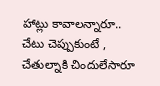హాట్లు కావాలన్నారూ..
చేటు చెప్పుకుంటే , చేతుల్నాకి చిందులేసారూ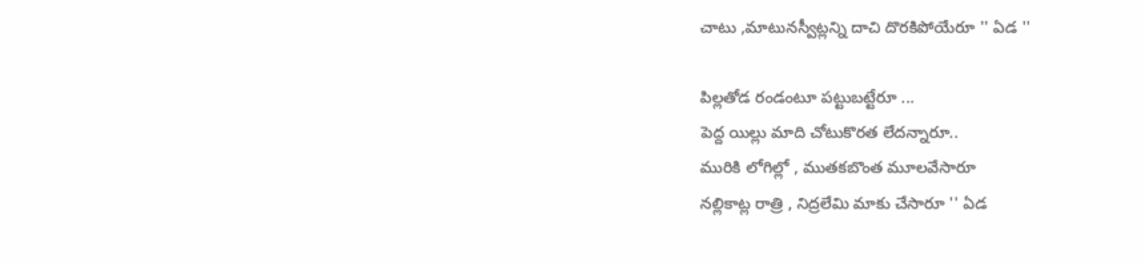చాటు ,మాటునస్వీట్లన్ని దాచి దొరకిపోయేరూ '' ఏడ ''

పిల్లతోడ రండంటూ పట్టుబట్టేరూ ...
పెద్ద యిల్లు మాది చోటుకొరత లేదన్నారూ..
మురికి లోగిల్లో , ముతకబొంత మూలవేసారూ
నల్లికాట్ల రాత్రి , నిద్రలేమి మాకు చేసారూ '' ఏడ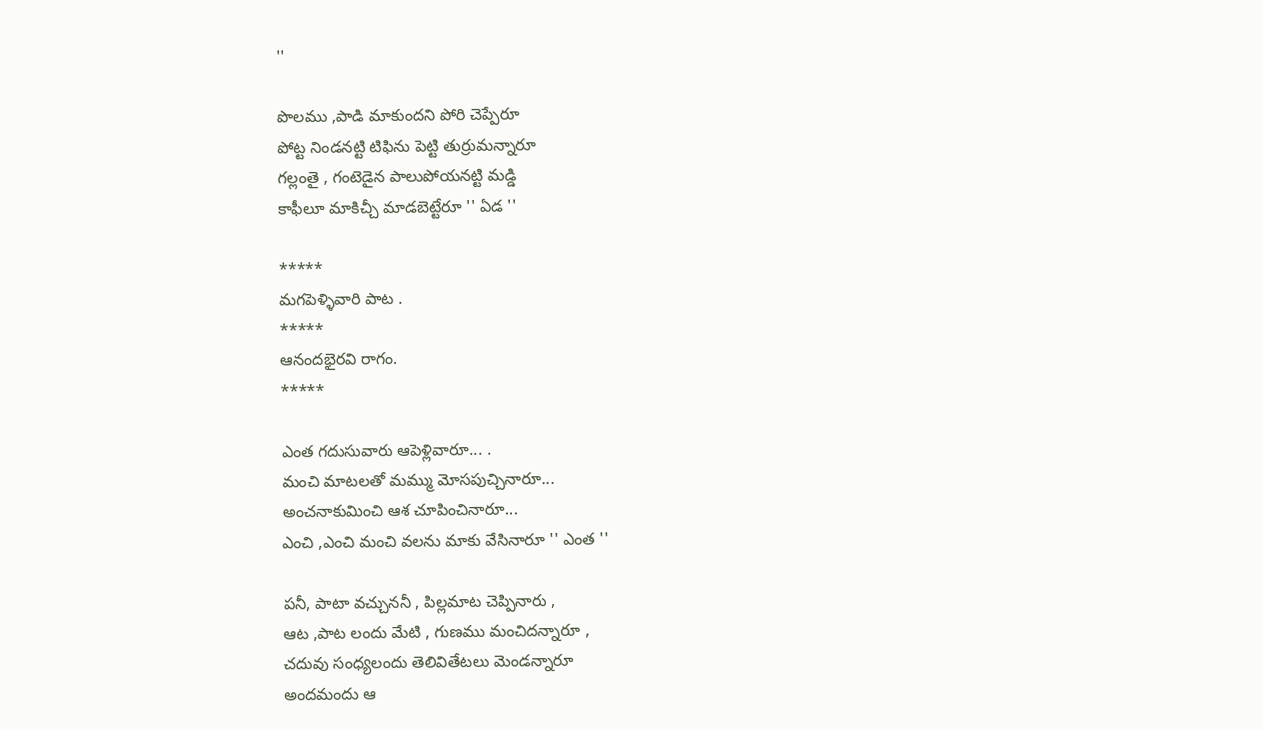''

పొలము ,పాడి మాకుందని పోరి చెప్పేరూ
పోట్ట నిండనట్టి టిఫిను పెట్టి తుర్రుమన్నారూ
గల్లంతై , గంటెడైన పాలుపోయనట్టి మడ్డి
కాఫీలూ మాకిచ్చీ మాడబెట్టేరూ '' ఏడ ''

*****
మగపెళ్ళివారి పాట .
*****
ఆనందభైరవి రాగం.
*****

ఎంత గదుసువారు ఆపెళ్లివారూ... .
మంచి మాటలతో మమ్ము మోసపుచ్చినారూ...
అంచనాకుమించి ఆశ చూపించినారూ...
ఎంచి ,ఎంచి మంచి వలను మాకు వేసినారూ '' ఎంత ''

పనీ, పాటా వచ్చుననీ , పిల్లమాట చెప్పినారు ,
ఆట ,పాట లందు మేటి , గుణము మంచిదన్నారూ ,
చదువు సంధ్యలందు తెలివితేటలు మెండన్నారూ
అందమందు ఆ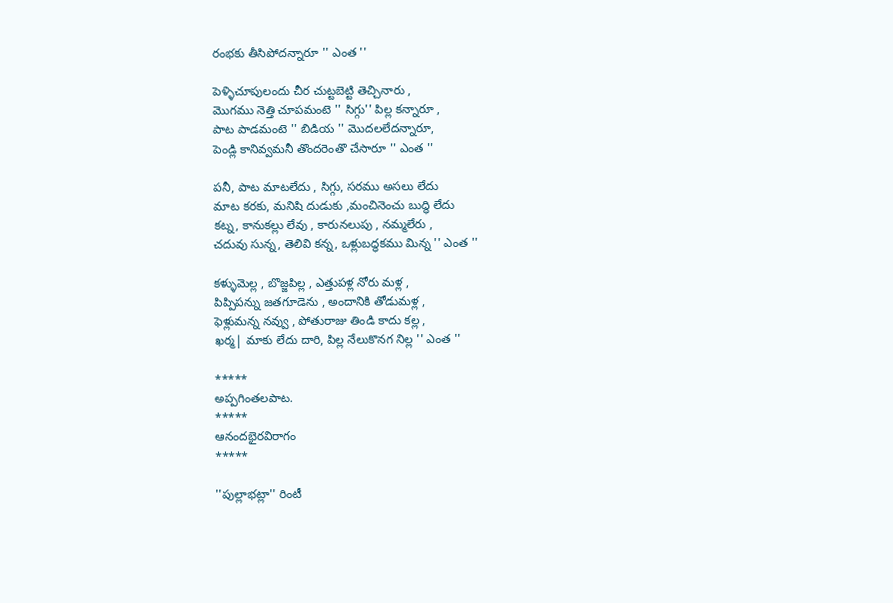రంభకు తీసిపోదన్నారూ '' ఎంత ''

పెళ్ళిచూపులందు చీర చుట్టబెట్టి తెచ్చినారు ,
మొగము నెత్తి చూపమంటె '' సిగ్గు'' పిల్ల కన్నారూ ,
పాట పాడమంటె '' బిడియ '' మొదలలేదన్నారూ,
పెండ్లి కానివ్వమనీ తొందరెంతొ చేసారూ '' ఎంత ''

పనీ, పాట మాటలేదు , సిగ్గు, సరము అసలు లేదు
మాట కరకు, మనిషి దుడుకు ,మంచినెంచు బుద్ధి లేదు
కట్న, కానుకల్లు లేవు , కారునలుపు , నమ్మలేరు ,
చదువు సున్న, తెలివి కన్న, ఒళ్లుబద్ధకము మిన్న '' ఎంత ''

కళ్ళుమెల్ల , బొజ్జపిల్ల , ఎత్తుపళ్ల నోరు మళ్ల ,
పిప్పిపన్ను జతగూడెను , అందానికి తోడుమళ్ల ,
ఫెళ్లుమన్న నవ్వు , పోతురాజు తిండి కాదు కల్ల ,
ఖర్మ| మాకు లేదు దారి, పిల్ల నేలుకొనగ నిల్ల '' ఎంత ''

*****
అప్పగింతలపాట.
*****
ఆనందభైరవిరాగం
*****

''పుల్లాభట్లా'' రింటీ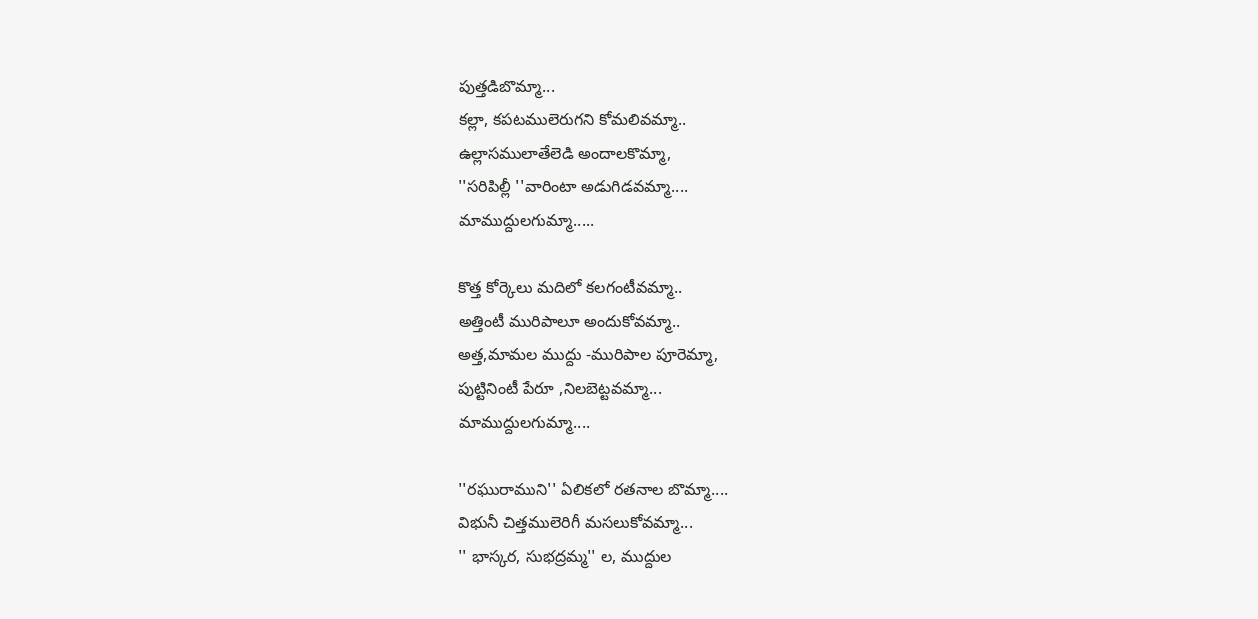పుత్తడిబొమ్మా...
కల్లా, కపటములెరుగని కోమలివమ్మా..
ఉల్లాసములాతేలెడి అందాలకొమ్మా,
''సరిపిల్లీ ''వారింటా అడుగిడవమ్మా....
మాముద్దులగుమ్మా.....

కొత్త కోర్కెలు మదిలో కలగంటీవమ్మా..
అత్తింటీ మురిపాలూ అందుకోవమ్మా..
అత్త,మామల ముద్దు -మురిపాల పూరెమ్మా,
పుట్టినింటీ పేరూ ,నిలబెట్టవమ్మా...
మాముద్దులగుమ్మా....

''రఘురాముని'' ఏలికలో రతనాల బొమ్మా....
విభునీ చిత్తములెరిగీ మసలుకోవమ్మా...
'' భాస్కర, సుభద్రమ్మ'' ల, ముద్దుల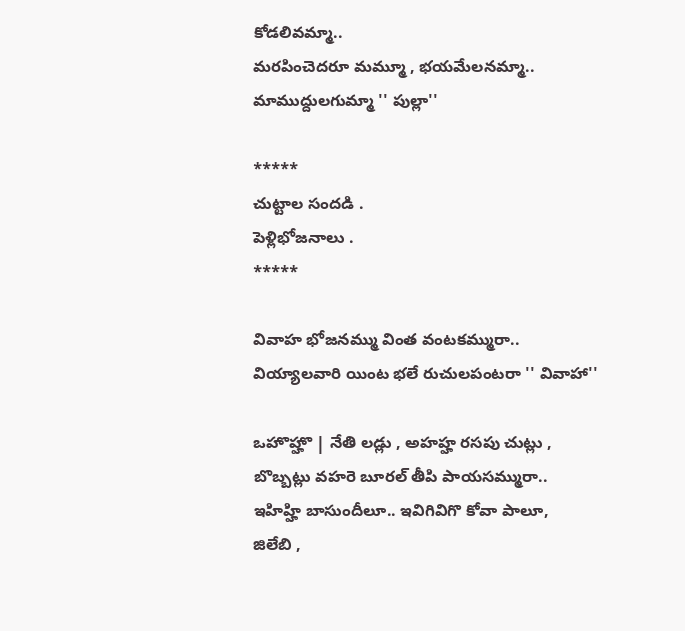కోడలివమ్మా..
మరపించెదరూ మమ్మూ , భయమేలనమ్మా..
మాముద్దులగుమ్మా '' పుల్లా''

*****
చుట్టాల సందడి .
పెళ్లిభోజనాలు .
*****

వివాహ భోజనమ్ము వింత వంటకమ్మురా..
వియ్యాలవారి యింట భలే రుచులపంటరా '' వివాహా''

ఒహొహ్హొ | నేతి లడ్లు , అహహ్హ రసపు చుట్లు ,
బొబ్బట్లు వహరె బూరల్ తీపి పాయసమ్మురా..
ఇహిహ్హి బాసుందీలూ.. ఇవిగివిగొ కోవా పాలూ,
జిలేబి ,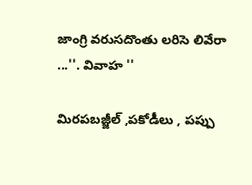జాంగ్రి వరుసదొంతు లరిసె లివేరా ...''. వివాహ ''

మిరపబజ్జీల్ ,పకోడీలు , పప్పు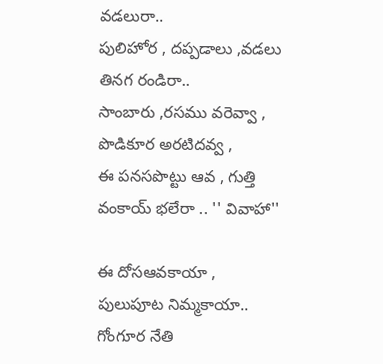వడలురా..
పులిహోర , దప్పడాలు ,వడలు తినగ రండిరా..
సాంబారు ,రసము వరెవ్వా , పొడికూర అరటిదవ్వ ,
ఈ పనసపొట్టు ఆవ , గుత్తి వంకాయ్ భలేరా .. '' వివాహా''

ఈ దోసఆవకాయా , పులుపూట నిమ్మకాయా..
గోంగూర నేతి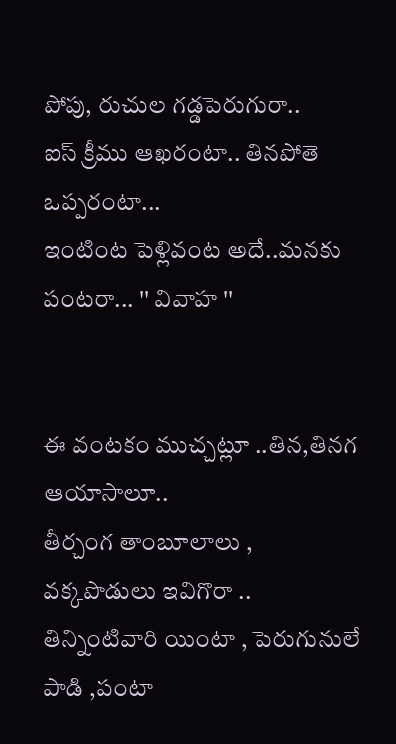పోపు, రుచుల గడ్డపెరుగురా..
ఐస్ క్రీము ఆఖరంటా.. తినపోతె ఒప్పరంటా...
ఇంటింట పెళ్లివంట అదే..మనకు పంటరా... '' వివాహ ''


ఈ వంటకం ముచ్చట్లూ ..తిన,తినగ ఆయాసాలూ..
తీర్చంగ తాంబూలాలు , వక్కపొడులు ఇవిగొరా ..
తిన్నింటివారి యింటా , పెరుగునులే పాడి ,పంటా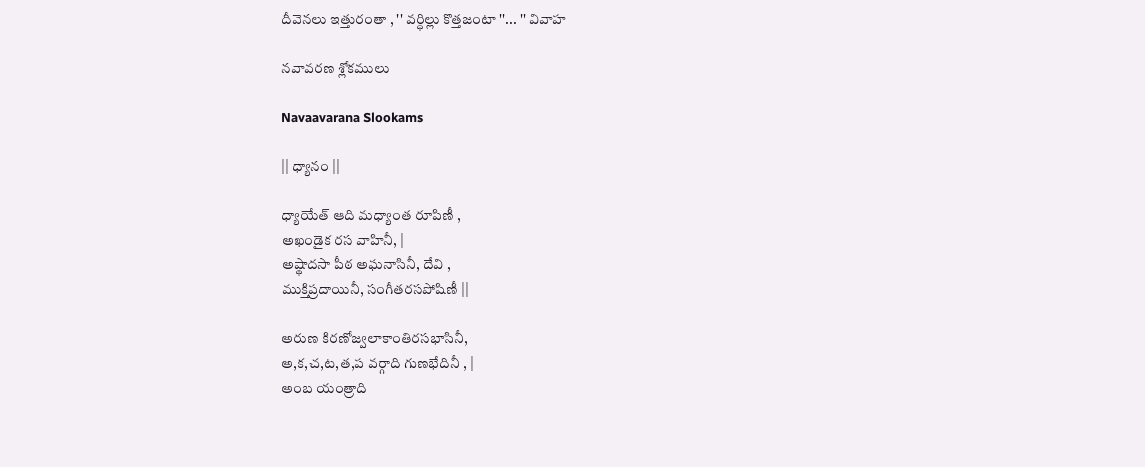దీవెనలు ఇత్తురంతా , '' వర్ధిల్లు కొత్తజంటా ''... '' వివాహ

నవావరణ శ్లోకములు

Navaavarana Slookams

|| ధ్యానం ||

ధ్యాయేత్ ఆది మధ్యాంత రూపిణీ ,
అఖండైక రస వాహినీ, |
అష్థాదసా పీఠ అఘనాసినీ, దేవి ,
ముక్తిప్రదాయినీ, సంగీతరసపోషిణీ ||

అరుణ కిరణోజ్వలాకాంతిరసభాసినీ,
అ,క,చ,ట,త,ప వర్గాది గుణభేదినీ , |
అంబ యంత్రాది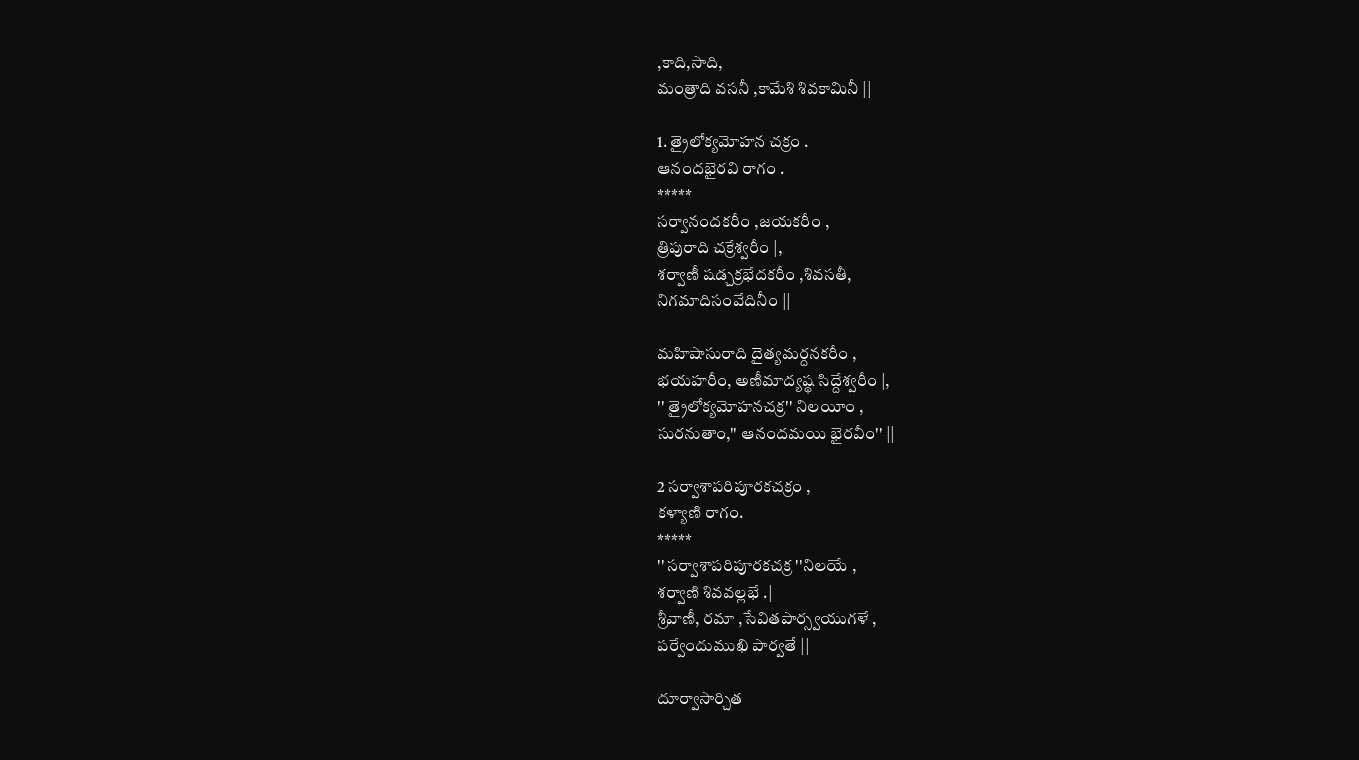,కాది,సాది,
మంత్రాది వసనీ ,కామేశి శివకామినీ ||

1. త్రైలోక్యమోహన చక్రం .
ఆనందభైరవి రాగం .
*****
సర్వానందకరీం ,జయకరీం ,
త్రిపురాది చక్రేశ్వరీం |,
శర్వాణీ షడ్చక్రభేదకరీం ,శివసతీ,
నిగమాదిసంవేదినీం ||

మహిషాసురాది దైత్యమర్దనకరీం ,
భయహరీం, అణీమాద్యష్థ సిద్దేశ్వరీం |,
'' త్రైలోక్యమోహనచక్ర'' నిలయీం ,
సురనుతాం,'' ఆనందమయి భైరవీం'' ||

2 సర్వాశాపరిపూరకచక్రం ,
కళ్యాణి రాగం.
*****
'' సర్వాశాపరిపూరకచక్ర ''నిలయే ,
శర్వాణి శివవల్లభే .|
శ్రీవాణీ, రమా ,సేవితపార్స్వయుగళే ,
పర్వేందుముఖి పార్వతే ||

దూర్వాసార్చిత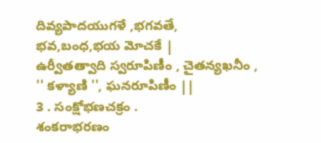దివ్యపాదయుగళే ,భగవతే,
భవ,బంధ,భయ మోచకే |
ఉర్వీతత్వాది స్వరూపిణీం , చైతన్యఖనీం ,
'' కళ్యాణి '', ఘనరూపిణీం ||
3 . సంక్షోభణచక్రం .
శంకరాభరణం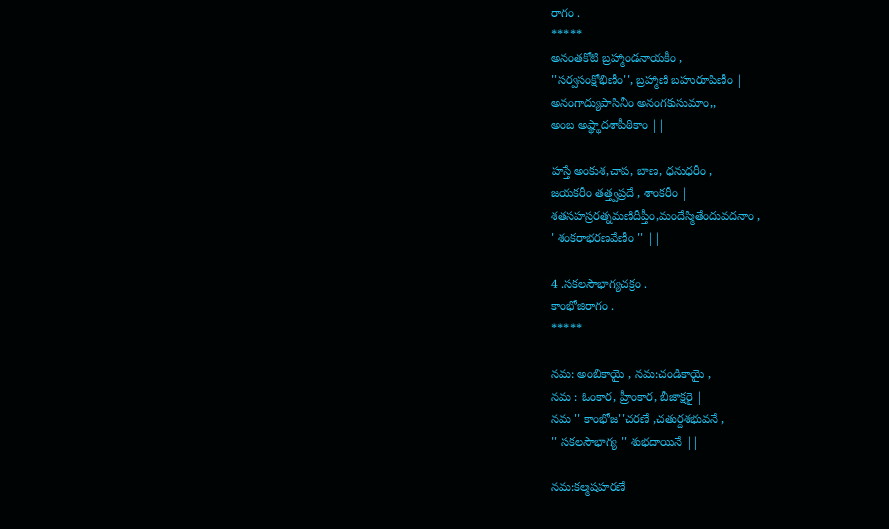రాగం .
*****
అనంతకోటి బ్రహ్మాండనాయకీం ,
''సర్వసంక్షోభిణీం'', బ్రహ్మాణి బహురూపిణీం |
అనంగాద్యుపాసినీం అనంగకుసుమాం,,
అంబ అష్థ్థాదశాపీఠికాం ||

హస్తే అంకుశ,చాప, బాణ, ధనుధరీం ,
జయకరీం తత్త్వప్రదే , శాంకరీం |
శతసహస్రరత్నమణిదీప్తీం,మందేస్మితేందువదనాం ,
' శంకరాభరణవేణీం '' ||

4 .సకలసౌభాగ్యచక్రం .
కాంభోజిరాగం .
*****

నమ: అంబికాయై , నమ:చండికాయై ,
నమ : ఓంకార, హ్రీంకార, బీజాక్షరై |
నమ '' కాంభోజ''చరణే ,చతుర్దశభువనే ,
'' సకలసౌభాగ్య '' శుభదాయినే ||

నమ:కల్మషహరణే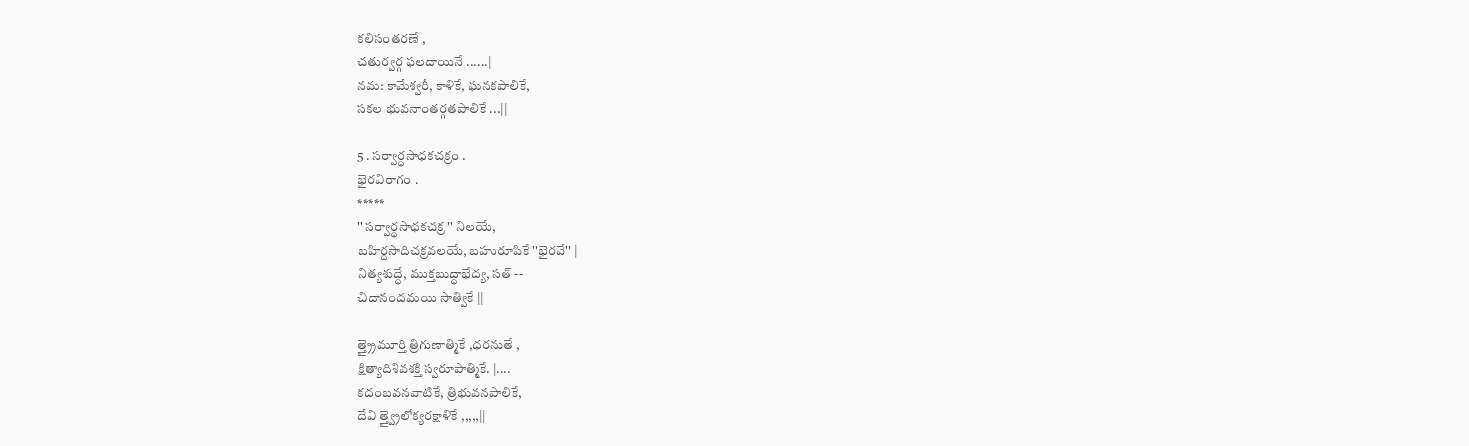కలిసంతరణే ,
చతుర్వర్గ ఫలదాయినే ......|
నమ: కామేశ్వరీ, కాళికే, ఘనకపాలికే,
సకల భువనాంతర్గతపాలికే ...||

5 . సర్వార్ధసాధకచక్రం .
భైరవిరాగం .
*****
'' సర్వార్ధసాధకచక్ర '' నిలయే,
బహిర్దసాదిచక్రవలయే, బహురూపికే ''భైరవే'' |
నిత్యశుద్ధే, ముక్తబుద్ధాభేద్య, సత్ --
చిదానందమయి సాత్వికే ||

త్త్ర్రైమూర్తి త్రిగుణాత్మికే ,ధరనుతే ,
క్షిత్యాదిశివశక్తి స్వరూపాత్మికే. |....
కదంబవనవాటికే, త్రిభువనపాలికే,
దేవి త్త్వ్రైలోక్యరక్షాళికే ,,,,,||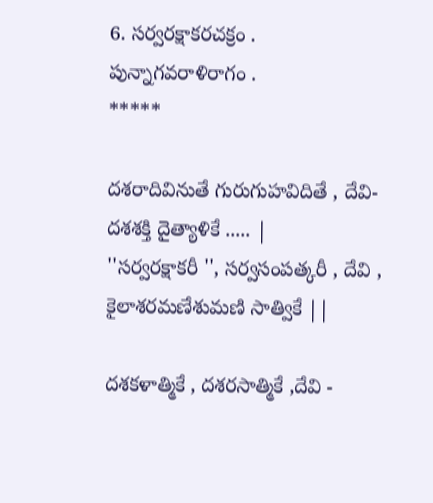6. సర్వరక్షాకరచక్రం .
పున్నాగవరాళిరాగం .
*****

దశరాదివినుతే గురుగుహవిదితే , దేవి-
దశశక్తి దైత్యాళికే ..... |
''సర్వరక్షాకరీ '', సర్వసంపత్కరీ , దేవి ,
కైలాశరమణేశుమణి సాత్వికే ||

దశకళాత్మికే , దశరసాత్మికే ,దేవి -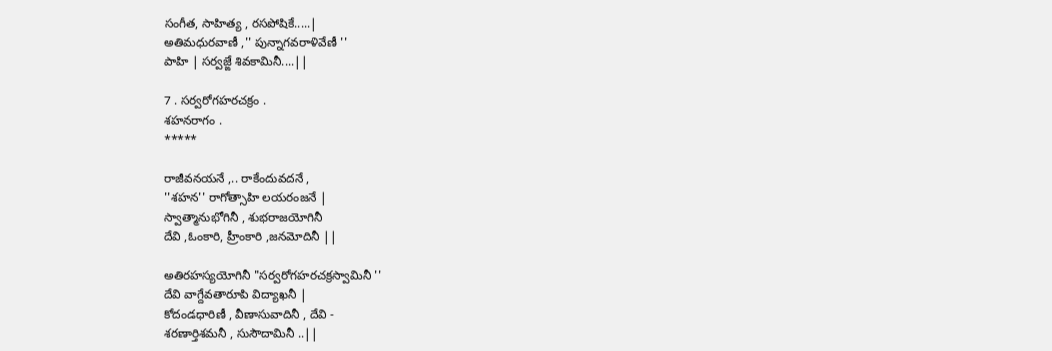సంగీత, సాహిత్య , రసపోషికే.....|
అతిమధురవాణీ ,'' పున్నాగవరాళివేణీ ''
పాహి | సర్వజ్ఙే శివకామినీ....||

7 . సర్వరోగహరచక్రం .
శహనరాగం .
*****

రాజీవనయనే ,.. రాకేందువదనే ,
''శహన'' రాగోత్సాహి లయరంజనే |
స్వాత్మానుభోగినీ , శుభరాజయోగినీ
దేవి ,ఓంకారి, హ్రీంకారి ,జనమోదినీ ||

అతిరహస్యయోగినీ "సర్వరోగహరచక్రస్వామినీ ''
దేవి వాగ్దేవతారూపి విద్యాఖనీ |
కోదండధారిణీ , వీణాసువాదినీ , దేవి -
శరణార్తిశమనీ , సుసౌదామినీ ..||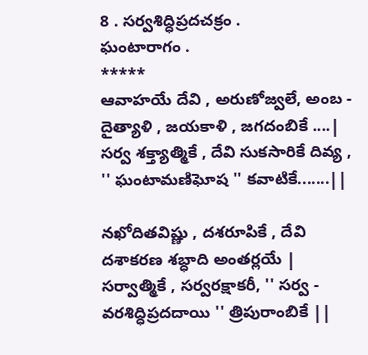8 . సర్వశిద్ధిప్రదచక్రం .
ఘంటారాగం .
*****
ఆవాహయే దేవి , అరుణోజ్వలే, అంబ -
దైత్యాళి , జయకాళి , జగదంబికే ....|
సర్వ శక్త్యాత్మికే , దేవి సుకసారికే దివ్య ,
'' ఘంటామణిఘోష '' కవాటికే.......||

నఖోదితవిష్ణు , దశరూపికే , దేవి
దశాకరణ శబ్ధాది అంతర్లయే |
సర్వాత్మికే , సర్వరక్షాకరీ, '' సర్వ -
వరశిద్ధిప్రదదాయి '' త్రిపురాంబికే ||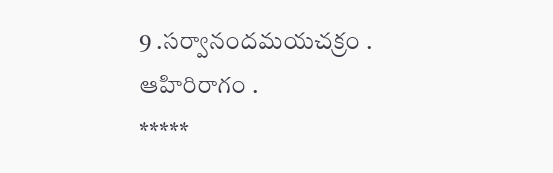9 .సర్వానందమయచక్రం .
ఆహిరిరాగం .
*****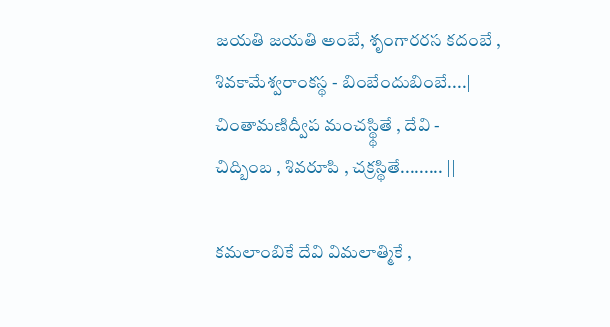జయతి జయతి అంబే, శృంగారరస కదంబే ,
శివకామేశ్వరాంకస్థ - బింబేందుబింబే....|
చింతామణిద్వీప మంచస్థ్థితే , దేవి -
చిద్బింబ , శివరూపి , చక్రస్థితే......... ||

కమలాంబికే దేవి విమలాత్మికే ,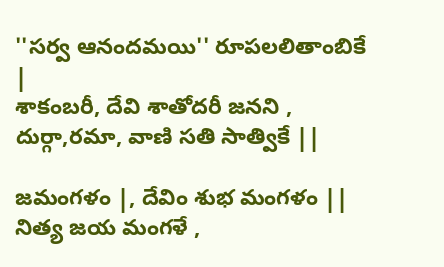''సర్వ ఆనందమయి'' రూపలలితాంబికే |
శాకంబరీ, దేవి శాతోదరీ జనని ,
దుర్గా,రమా, వాణి సతి సాత్వికే ||

జమంగళం |, దేవిం శుభ మంగళం ||
నిత్య జయ మంగళే ,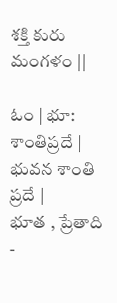శక్తి కురు మంగళం ||

ఓం | భూ: శాంతిప్రదే | భువన శాంతి ప్రదే |
భూత , ప్రేతాది -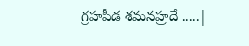గ్రహపీడ శమనహ్రదే .....|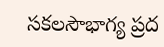సకలసౌభాగ్య ప్రద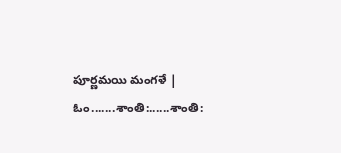పూర్ణమయి మంగళే |
ఓం.......శాంతి:......శాంతి: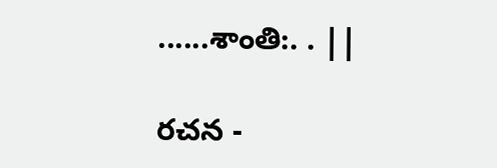......శాంతి:. . ||

రచన -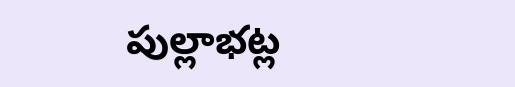పుల్లాభట్ల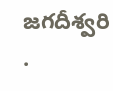జగదీశ్వరి .